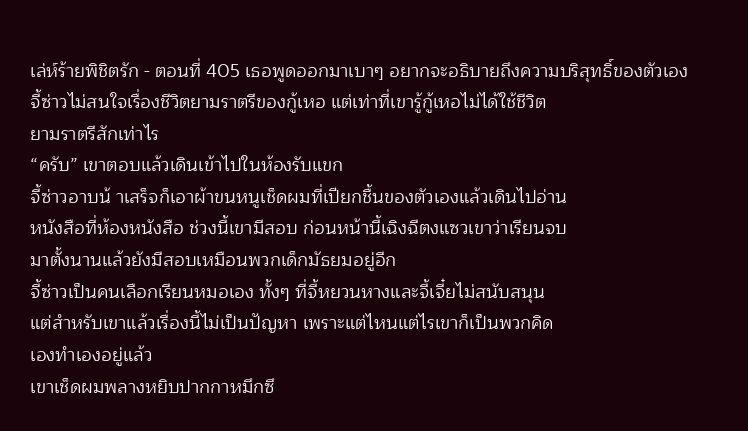เล่ห์ร้ายพิชิตรัก - ตอนที่ 405 เธอพูดออกมาเบาๆ อยากจะอธิบายถึงความบริสุทธิ์ของตัวเอง
จี้ซ่าวไม่สนใจเรื่องชีวิตยามราตรีของกู้เหอ แต่เท่าที่เขารู้กู้เหอไม่ได้ใช้ชีวิต
ยามราตรีสักเท่าไร
“ครับ” เขาตอบแล้วเดินเข้าไปในห้องรับแขก
จี้ซ่าวอาบน้ าเสร็จก็เอาผ้าขนหนูเช็ดผมที่เปียกชื้นของตัวเองแล้วเดินไปอ่าน
หนังสือที่ห้องหนังสือ ช่วงนี้เขามีสอบ ก่อนหน้านี้เฉิงฉีตงแซวเขาว่าเรียนจบ
มาตั้งนานแล้วยังมีสอบเหมือนพวกเด็กมัธยมอยู่อีก
จี้ซ่าวเป็นคนเลือกเรียนหมอเอง ทั้งๆ ที่จี้หยวนหางและจี้เจี๋ยไม่สนับสนุน
แต่สำหรับเขาแล้วเรื่องนี้ไม่เป็นปัญหา เพราะแต่ไหนแต่ไรเขาก็เป็นพวกคิด
เองทำเองอยู่แล้ว
เขาเช็ดผมพลางหยิบปากกาหมึกซึ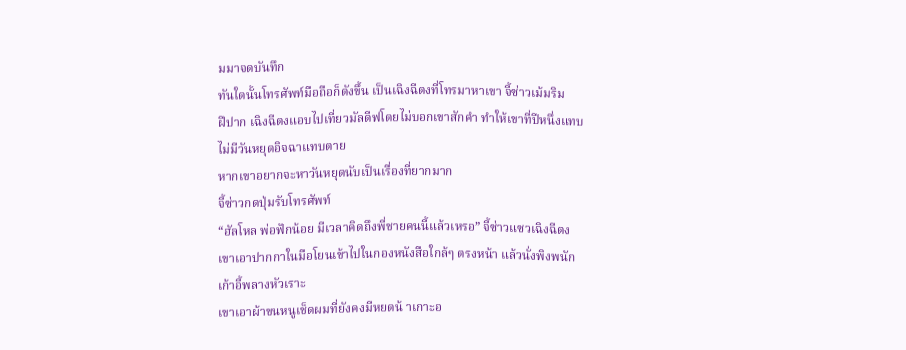มมาจดบันทึก
ทันใดนั้นโทรศัพท์มือถือก็ดังขึ้น เป็นเฉิงฉีตงที่โทรมาหาเขา จี้ซ่าวเม้มริม
ฝีปาก เฉิงฉีตงแอบไปเที่ยวมัลดีฟโดยไม่บอกเขาสักคำ ทำให้เขาที่ปีหนึ่งแทบ
ไม่มีวันหยุดอิจฉาแทบตาย
หากเขาอยากจะหาวันหยุดนับเป็นเรื่องที่ยากมาก
จี้ซ่าวกดปุ่มรับโทรศัพท์
“ฮัลโหล พ่อฟักน้อย มีเวลาคิดถึงพี่ชายคนนี้แล้วเหรอ” จี้ซ่าวแซวเฉิงฉีตง
เขาเอาปากกาในมือโยนเข้าไปในกองหนังสือใกล้ๆ ตรงหน้า แล้วนั่งพิงพนัก
เก้าอี้พลางหัวเราะ
เขาเอาผ้าขนหนูเช็ดผมที่ยังคงมีหยดน้ าเกาะอ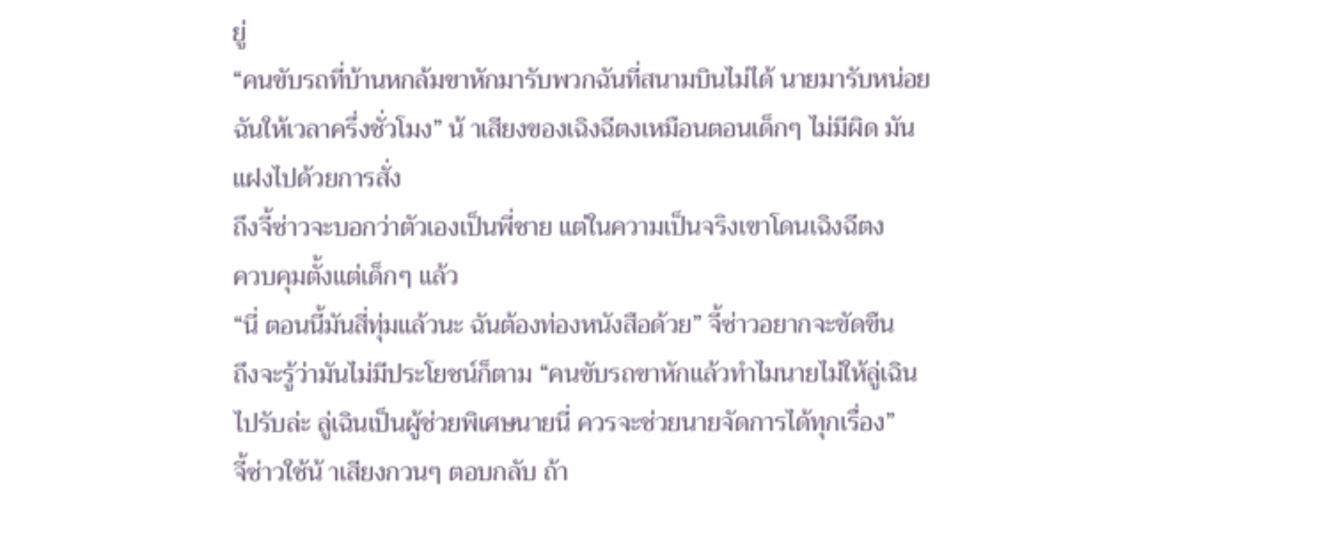ยู่
“คนขับรถที่บ้านหกล้มขาหักมารับพวกฉันที่สนามบินไม่ได้ นายมารับหน่อย
ฉันให้เวลาครึ่งชั่วโมง” น้ าเสียงของเฉิงฉีตงเหมือนตอนเด็กๆ ไม่มีผิด มัน
แฝงไปด้วยการสั่ง
ถึงจี้ซ่าวจะบอกว่าตัวเองเป็นพี่ชาย แต่ในความเป็นจริงเขาโดนเฉิงฉีตง
ควบคุมตั้งแต่เด็กๆ แล้ว
“นี่ ตอนนี้มันสี่ทุ่มแล้วนะ ฉันต้องท่องหนังสือด้วย” จี้ซ่าวอยากจะขัดขืน
ถึงจะรู้ว่ามันไม่มีประโยชน์ก็ตาม “คนขับรถขาหักแล้วทำไมนายไม่ให้ลู่เฉิน
ไปรับล่ะ ลู่เฉินเป็นผู้ช่วยพิเศษนายนี่ ควรจะช่วยนายจัดการได้ทุกเรื่อง”
จี้ซ่าวใช้น้ าเสียงกวนๆ ตอบกลับ ถ้า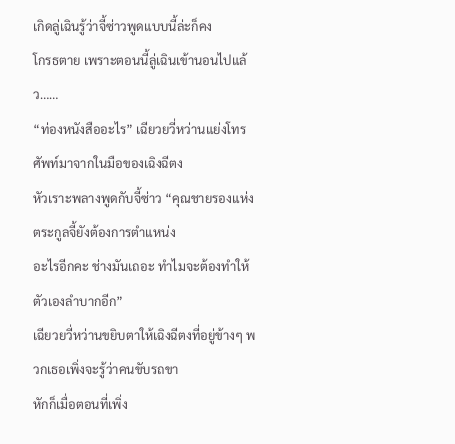เกิดลู่เฉินรู้ว่าจี้ซ่าวพูดแบบนี้ล่ะก็คง
โกรธตาย เพราะตอนนี้ลู่เฉินเข้านอนไปแล้ว……
“ท่องหนังสืออะไร” เฉียวยวี่หว่านแย่งโทรศัพท์มาจากในมือของเฉิงฉีตง
หัวเราะพลางพูดกับจี้ซ่าว “คุณชายรองแห่งตระกูลจี้ยังต้องการตำแหน่ง
อะไรอีกคะ ช่างมันเถอะ ทำไมจะต้องทำให้ตัวเองลำบากอีก”
เฉียวยวี่หว่านขยิบตาให้เฉิงฉีตงที่อยู่ข้างๆ พวกเธอเพิ่งจะรู้ว่าคนขับรถขา
หักก็เมื่อตอนที่เพิ่ง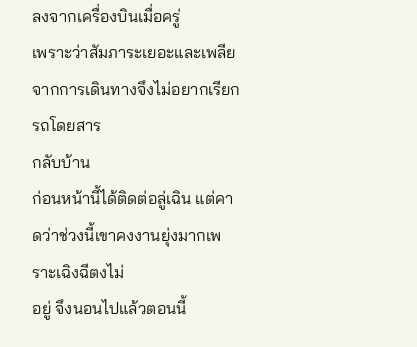ลงจากเครื่องบินเมื่อครู่
เพราะว่าสัมภาระเยอะและเพลียจากการเดินทางจึงไม่อยากเรียกรถโดยสาร
กลับบ้าน
ก่อนหน้านี้ได้ติดต่อลู่เฉิน แต่คาดว่าช่วงนี้เขาคงงานยุ่งมากเพราะเฉิงฉีตงไม่
อยู่ จึงนอนไปแล้วตอนนี้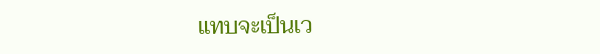แทบจะเป็นเว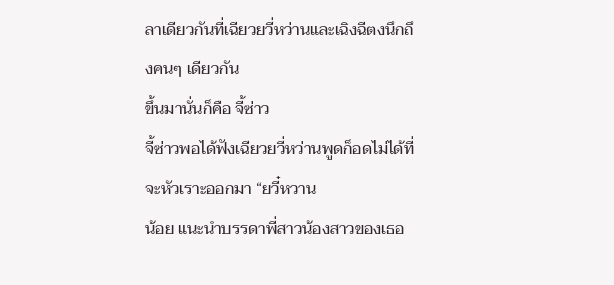ลาเดียวกันที่เฉียวยวี่หว่านและเฉิงฉีตงนึกถึงคนๆ เดียวกัน
ขึ้นมานั่นก็คือ จี้ซ่าว
จี้ซ่าวพอได้ฟังเฉียวยวี่หว่านพูดก็อดไม่ได้ที่จะหัวเราะออกมา “ยวี๋หวาน
น้อย แนะนำบรรดาพี่สาวน้องสาวของเธอ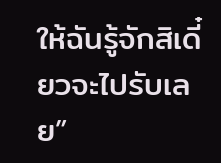ให้ฉันรู้จักสิเดี๋ยวจะไปรับเลย”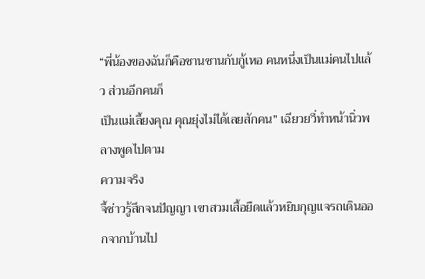“พี่น้องของฉันก็คือซานซานกับกู้เหอ คนหนึ่งเป็นแม่คนไปแล้ว ส่วนอีกคนก็
เป็นแม่เลี้ยงคุณ คุณยุ่งไม่ได้เลยสักคน” เฉียวยวี่ทำหน้านิ่วพลางพูดไปตาม
ความจริง
จี้ซ่าวรู้สึกจนปัญญา เขาสวมเสื้อยืดแล้วหยิบกุญแจรถเดินออกจากบ้านไป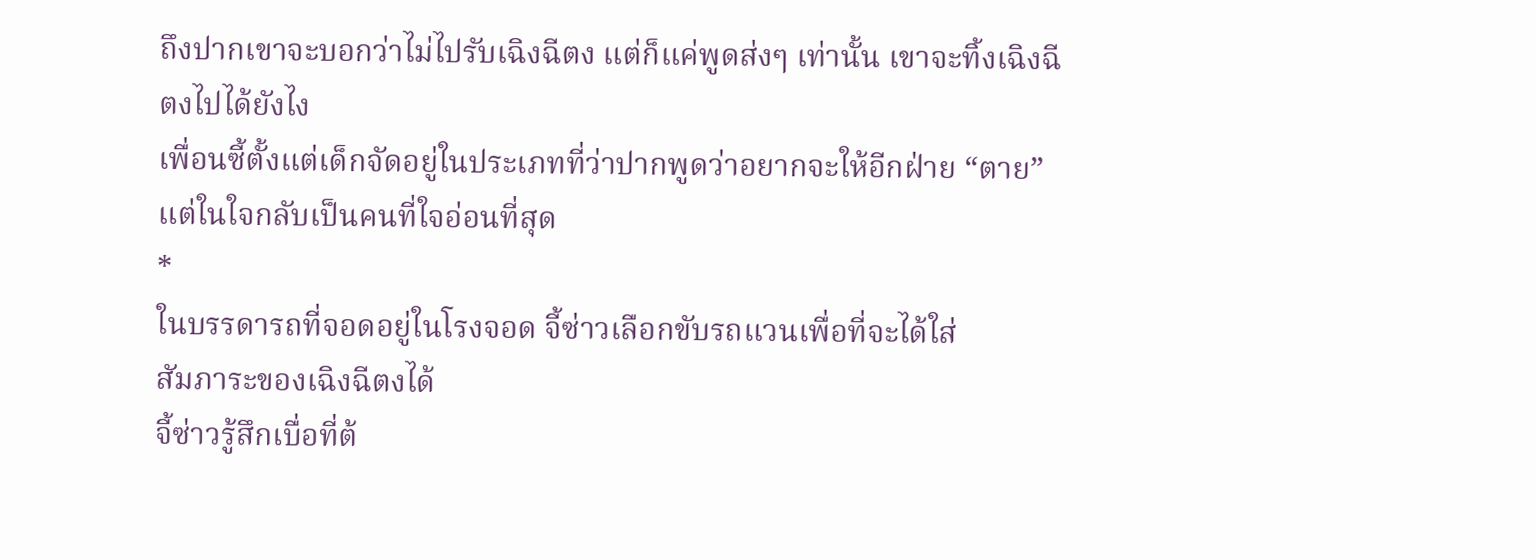ถึงปากเขาจะบอกว่าไม่ไปรับเฉิงฉีตง แต่ก็แค่พูดส่งๆ เท่านั้น เขาจะทิ้งเฉิงฉี
ตงไปได้ยังไง
เพื่อนซี้ตั้งแต่เด็กจัดอยู่ในประเภทที่ว่าปากพูดว่าอยากจะให้อีกฝ่าย “ตาย”
แต่ในใจกลับเป็นคนที่ใจอ่อนที่สุด
*
ในบรรดารถที่จอดอยู่ในโรงจอด จี้ซ่าวเลือกขับรถแวนเพื่อที่จะได้ใส่
สัมภาระของเฉิงฉีตงได้
จี้ซ่าวรู้สึกเบื่อที่ต้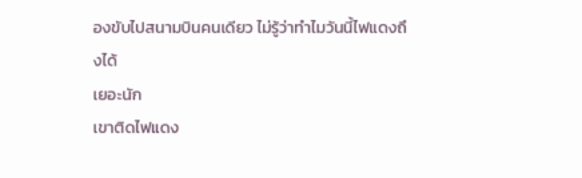องขับไปสนามบินคนเดียว ไม่รู้ว่าทำไมวันนี้ไฟแดงถึงได้
เยอะนัก
เขาติดไฟแดง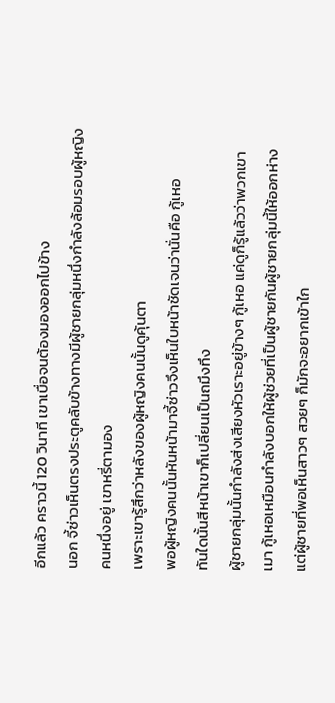อีกแล้ว คราวนี้ 120 วินาที เขาเบื่อจนต้องมองออกไปข้าง
นอก จี้ซ่าวเห็นตรงประตูคลับข้างทางมีผู้ชายกลุ่มหนึ่งกำลังล้อมรอบผู้หญิง
คนหนึ่งอยู่ เขาหรี่ตามอง
เพราะเขารู้สึกว่าหลังของผู้หญิงคนนั้นดูคุ้นตา
พอผู้หญิงคนนั้นหันหน้ามาจี้ซ่าวจึงเห็นใบหน้าชัดเจนว่านั่นคือ กู้เหอ
ทันใดนั้นสีหน้าเขาก็เปลี่ยนเป็นถมึงทึง
ผู้ชายกลุ่มนั้นกำลังส่งเสียงหัวเราะอยู่ข้างๆ กู้เหอ แค่ดูก็รู้แล้วว่าพวกเขา
เมา กู้เหอเหมือนกำลังบอกให้ผู้ช่วยที่เป็นผู้ชายกันผู้ชายกลุ่มนี้ให้ออกห่าง
แต่ผู้ชายที่พอเห็นสาวๆ สวยๆ ก็มักจะอยากเข้าใก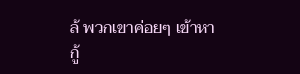ล้ พวกเขาค่อยๆ เข้าหากู้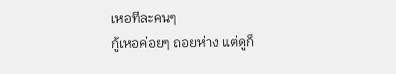เหอทีละคนๆ
กู้เหอค่อยๆ ถอยห่าง แต่ดูก็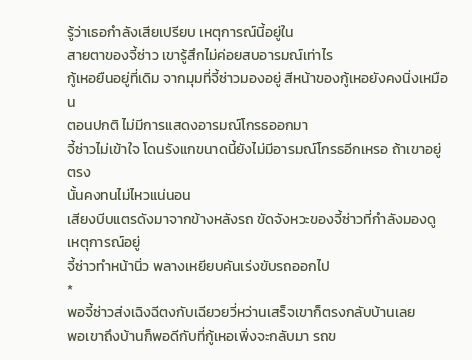รู้ว่าเธอกำลังเสียเปรียบ เหตุการณ์นี้อยู่ใน
สายตาของจี้ซ่าว เขารู้สึกไม่ค่อยสบอารมณ์เท่าไร
กู้เหอยืนอยู่ที่เดิม จากมุมที่จี้ซ่าวมองอยู่ สีหน้าของกู้เหอยังคงนิ่งเหมือน
ตอนปกติ ไม่มีการแสดงอารมณ์โกรธออกมา
จี้ซ่าวไม่เข้าใจ โดนรังแกขนาดนี้ยังไม่มีอารมณ์โกรธอีกเหรอ ถ้าเขาอยู่ตรง
นั้นคงทนไม่ไหวแน่นอน
เสียงบีบแตรดังมาจากข้างหลังรถ ขัดจังหวะของจี้ซ่าวที่กำลังมองดู
เหตุการณ์อยู่
จี้ซ่าวทำหน้านิ่ว พลางเหยียบคันเร่งขับรถออกไป
*
พอจี้ซ่าวส่งเฉิงฉีตงกับเฉียวยวี่หว่านเสร็จเขาก็ตรงกลับบ้านเลย
พอเขาถึงบ้านก็พอดีกับที่กู้เหอเพิ่งจะกลับมา รถข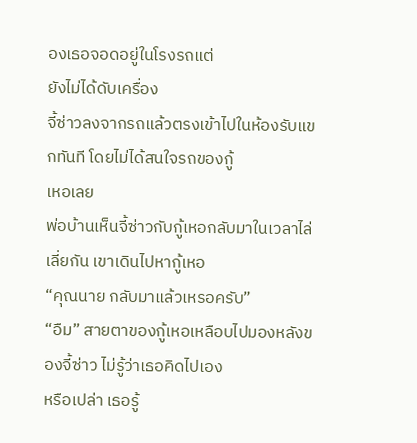องเธอจอดอยู่ในโรงรถแต่
ยังไม่ได้ดับเครื่อง
จี้ซ่าวลงจากรถแล้วตรงเข้าไปในห้องรับแขกทันที โดยไม่ได้สนใจรถของกู้
เหอเลย
พ่อบ้านเห็นจี้ซ่าวกับกู้เหอกลับมาในเวลาไล่เลี่ยกัน เขาเดินไปหากู้เหอ
“คุณนาย กลับมาแล้วเหรอครับ”
“อืม” สายตาของกู้เหอเหลือบไปมองหลังของจี้ซ่าว ไม่รู้ว่าเธอคิดไปเอง
หรือเปล่า เธอรู้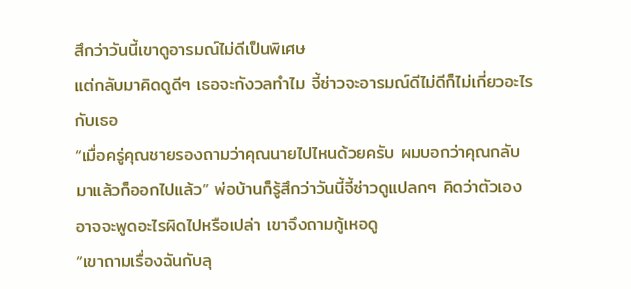สึกว่าวันนี้เขาดูอารมณ์ไม่ดีเป็นพิเศษ
แต่กลับมาคิดดูดีๆ เธอจะกังวลทำไม จี้ซ่าวจะอารมณ์ดีไม่ดีก็ไม่เกี่ยวอะไร
กับเธอ
“เมื่อครู่คุณชายรองถามว่าคุณนายไปไหนด้วยครับ ผมบอกว่าคุณกลับ
มาแล้วก็ออกไปแล้ว” พ่อบ้านก็รู้สึกว่าวันนี้จี้ซ่าวดูแปลกๆ คิดว่าตัวเอง
อาจจะพูดอะไรผิดไปหรือเปล่า เขาจึงถามกู้เหอดู
“เขาถามเรื่องฉันกับลุ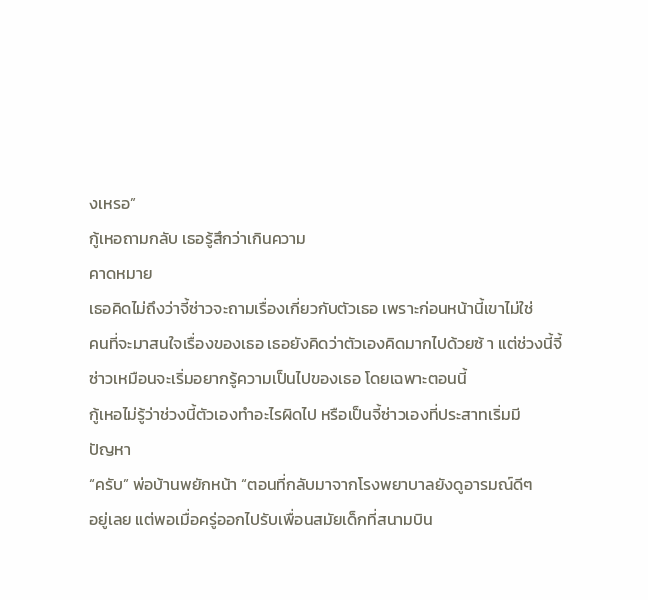งเหรอ”
กู้เหอถามกลับ เธอรู้สึกว่าเกินความ
คาดหมาย
เธอคิดไม่ถึงว่าจี้ซ่าวจะถามเรื่องเกี่ยวกับตัวเธอ เพราะก่อนหน้านี้เขาไม่ใช่
คนที่จะมาสนใจเรื่องของเธอ เธอยังคิดว่าตัวเองคิดมากไปด้วยซ้ า แต่ช่วงนี้จี้
ซ่าวเหมือนจะเริ่มอยากรู้ความเป็นไปของเธอ โดยเฉพาะตอนนี้
กู้เหอไม่รู้ว่าช่วงนี้ตัวเองทำอะไรผิดไป หรือเป็นจี้ซ่าวเองที่ประสาทเริ่มมี
ปัญหา
“ครับ” พ่อบ้านพยักหน้า “ตอนที่กลับมาจากโรงพยาบาลยังดูอารมณ์ดีๆ
อยู่เลย แต่พอเมื่อครู่ออกไปรับเพื่อนสมัยเด็กที่สนามบิน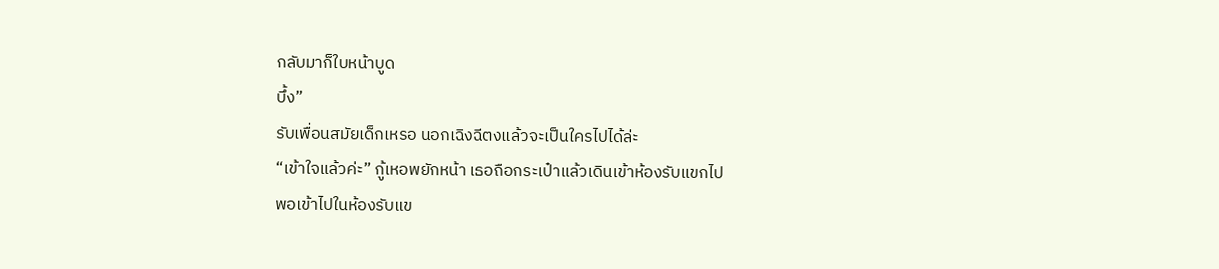กลับมาก็ใบหน้าบูด
บึ้ง”
รับเพื่อนสมัยเด็กเหรอ นอกเฉิงฉีตงแล้วจะเป็นใครไปได้ล่ะ
“เข้าใจแล้วค่ะ” กู้เหอพยักหน้า เธอถือกระเป๋าแล้วเดินเข้าห้องรับแขกไป
พอเข้าไปในห้องรับแข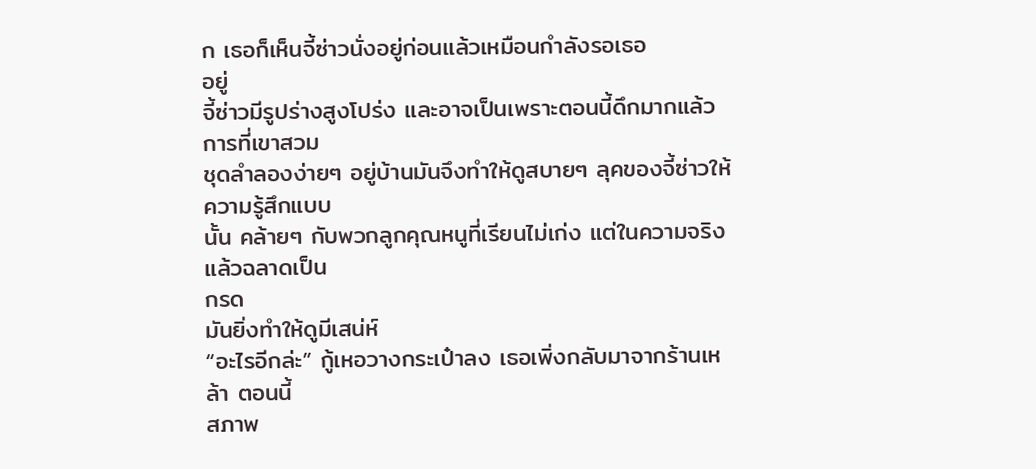ก เธอก็เห็นจี้ซ่าวนั่งอยู่ก่อนแล้วเหมือนกำลังรอเธอ
อยู่
จี้ซ่าวมีรูปร่างสูงโปร่ง และอาจเป็นเพราะตอนนี้ดึกมากแล้ว การที่เขาสวม
ชุดลำลองง่ายๆ อยู่บ้านมันจึงทำให้ดูสบายๆ ลุคของจี้ซ่าวให้ความรู้สึกแบบ
นั้น คล้ายๆ กับพวกลูกคุณหนูที่เรียนไม่เก่ง แต่ในความจริงแล้วฉลาดเป็น
กรด
มันยิ่งทำให้ดูมีเสน่ห์
“อะไรอีกล่ะ” กู้เหอวางกระเป๋าลง เธอเพิ่งกลับมาจากร้านเหล้า ตอนนี้
สภาพ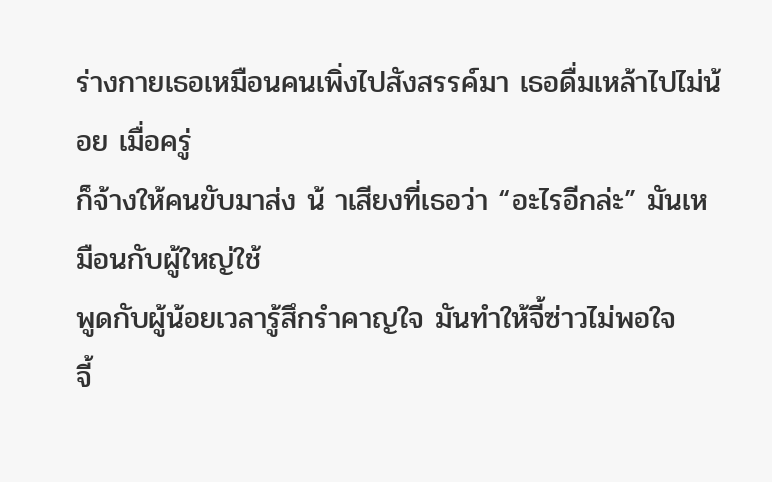ร่างกายเธอเหมือนคนเพิ่งไปสังสรรค์มา เธอดื่มเหล้าไปไม่น้อย เมื่อครู่
ก็จ้างให้คนขับมาส่ง น้ าเสียงที่เธอว่า “อะไรอีกล่ะ” มันเหมือนกับผู้ใหญ่ใช้
พูดกับผู้น้อยเวลารู้สึกรำคาญใจ มันทำให้จี้ซ่าวไม่พอใจ
จี้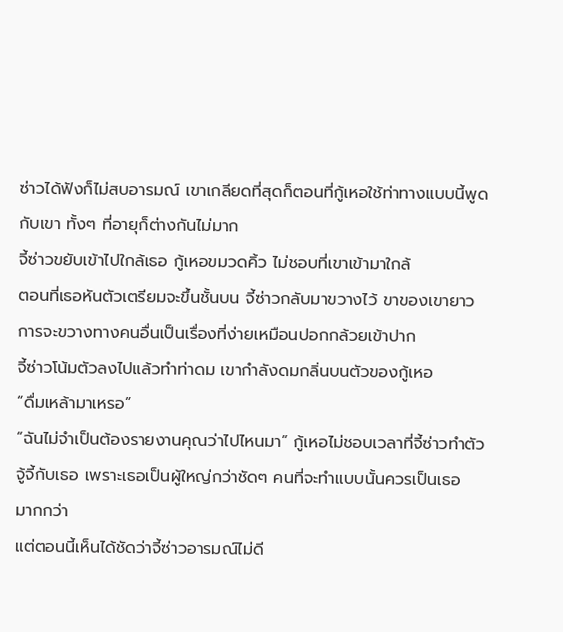ซ่าวได้ฟังก็ไม่สบอารมณ์ เขาเกลียดที่สุดก็ตอนที่กู้เหอใช้ท่าทางแบบนี้พูด
กับเขา ทั้งๆ ที่อายุก็ต่างกันไม่มาก
จี้ซ่าวขยับเข้าไปใกล้เธอ กู้เหอขมวดคิ้ว ไม่ชอบที่เขาเข้ามาใกล้
ตอนที่เธอหันตัวเตรียมจะขึ้นชั้นบน จี้ซ่าวกลับมาขวางไว้ ขาของเขายาว
การจะขวางทางคนอื่นเป็นเรื่องที่ง่ายเหมือนปอกกล้วยเข้าปาก
จี้ซ่าวโน้มตัวลงไปแล้วทำท่าดม เขากำลังดมกลิ่นบนตัวของกู้เหอ
“ดื่มเหล้ามาเหรอ”
“ฉันไม่จำเป็นต้องรายงานคุณว่าไปไหนมา” กู้เหอไม่ชอบเวลาที่จี้ซ่าวทำตัว
จู้จี้กับเธอ เพราะเธอเป็นผู้ใหญ่กว่าชัดๆ คนที่จะทำแบบนั้นควรเป็นเธอ
มากกว่า
แต่ตอนนี้เห็นได้ชัดว่าจี้ซ่าวอารมณ์ไม่ดี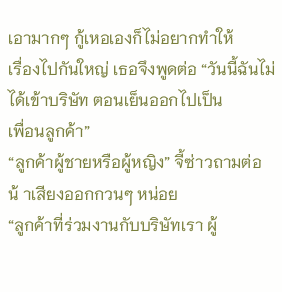เอามากๆ กู้เหอเองก็ไม่อยากทำให้
เรื่องไปกันใหญ่ เธอจึงพูดต่อ “วันนี้ฉันไม่ได้เข้าบริษัท ตอนเย็นออกไปเป็น
เพื่อนลูกค้า”
“ลูกค้าผู้ชายหรือผู้หญิง” จี้ซ่าวถามต่อ น้ าเสียงออกกวนๆ หน่อย
“ลูกค้าที่ร่วมงานกับบริษัทเรา ผู้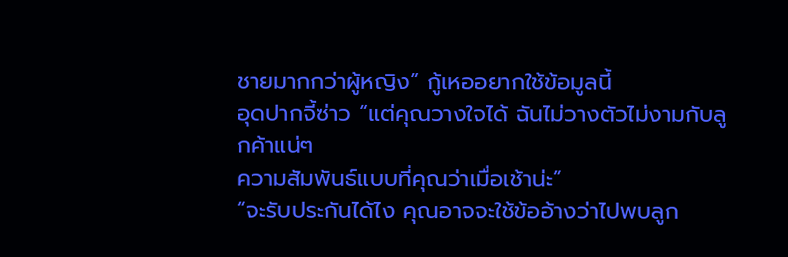ชายมากกว่าผู้หญิง” กู้เหออยากใช้ข้อมูลนี้
อุดปากจี้ซ่าว “แต่คุณวางใจได้ ฉันไม่วางตัวไม่งามกับลูกค้าแน่ๆ
ความสัมพันธ์แบบที่คุณว่าเมื่อเช้าน่ะ”
“จะรับประกันได้ไง คุณอาจจะใช้ข้ออ้างว่าไปพบลูก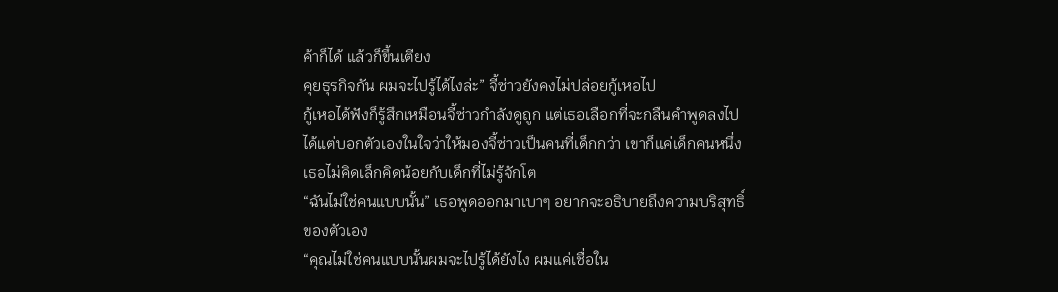ค้าก็ได้ แล้วก็ขึ้นเตียง
คุยธุรกิจกัน ผมจะไปรู้ได้ไงล่ะ” จี้ซ่าวยังคงไม่ปล่อยกู้เหอไป
กู้เหอได้ฟังก็รู้สึกเหมือนจี้ซ่าวกำลังดูถูก แต่เธอเลือกที่จะกลืนคำพูดลงไป
ได้แต่บอกตัวเองในใจว่าให้มองจี้ซ่าวเป็นคนที่เด็กกว่า เขาก็แค่เด็กคนหนึ่ง
เธอไม่คิดเล็กคิดน้อยกับเด็กที่ไม่รู้จักโต
“ฉันไม่ใช่คนแบบนั้น” เธอพูดออกมาเบาๆ อยากจะอธิบายถึงความบริสุทธิ์
ของตัวเอง
“คุณไม่ใช่คนแบบนั้นผมจะไปรู้ได้ยังไง ผมแค่เชื่อใน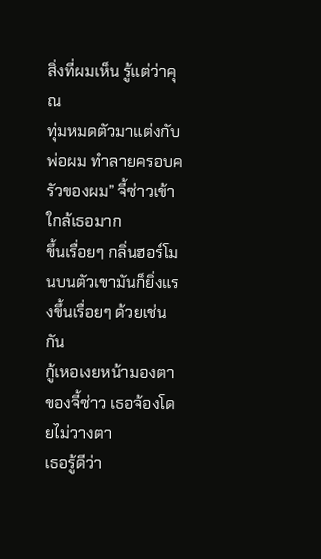สิ่งที่ผมเห็น รู้แต่ว่าคุณ
ทุ่มหมดตัวมาแต่งกับพ่อผม ทำลายครอบครัวของผม” จี้ซ่าวเข้าใกล้เธอมาก
ขึ้นเรื่อยๆ กลิ่นฮอร์โมนบนตัวเขามันก็ยิ่งแรงขึ้นเรื่อยๆ ด้วยเช่นกัน
กู้เหอเงยหน้ามองตาของจี้ซ่าว เธอจ้องโดยไม่วางตา
เธอรู้ดีว่า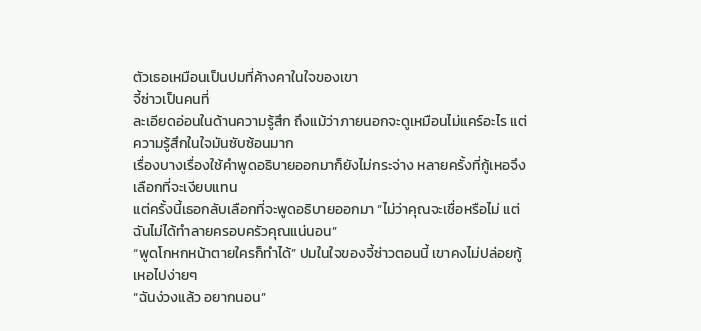ตัวเธอเหมือนเป็นปมที่ค้างคาในใจของเขา
จี้ซ่าวเป็นคนที่
ละเอียดอ่อนในด้านความรู้สึก ถึงแม้ว่าภายนอกจะดูเหมือนไม่แคร์อะไร แต่
ความรู้สึกในใจมันซับซ้อนมาก
เรื่องบางเรื่องใช้คำพูดอธิบายออกมาก็ยังไม่กระจ่าง หลายครั้งที่กู้เหอจึง
เลือกที่จะเงียบแทน
แต่ครั้งนี้เธอกลับเลือกที่จะพูดอธิบายออกมา “ไม่ว่าคุณจะเชื่อหรือไม่ แต่
ฉันไม่ได้ทำลายครอบครัวคุณแน่นอน”
“พูดโกหกหน้าตายใครก็ทำได้” ปมในใจของจี้ซ่าวตอนนี้ เขาคงไม่ปล่อยกู้
เหอไปง่ายๆ
“ฉันง่วงแล้ว อยากนอน”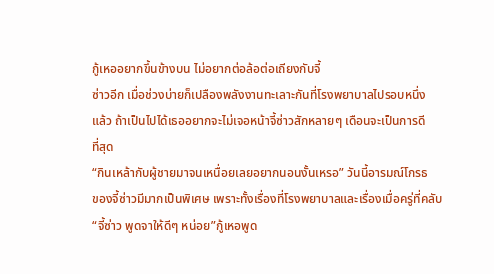กู้เหออยากขึ้นข้างบน ไม่อยากต่อล้อต่อเถียงกับจี้
ซ่าวอีก เมื่อช่วงบ่ายก็เปลืองพลังงานทะเลาะกันที่โรงพยาบาลไปรอบหนึ่ง
แล้ว ถ้าเป็นไปได้เธออยากจะไม่เจอหน้าจี้ซ่าวสักหลายๆ เดือนจะเป็นการดี
ที่สุด
“กินเหล้ากับผู้ชายมาจนเหนื่อยเลยอยากนอนงั้นเหรอ” วันนี้อารมณ์โกรธ
ของจี้ซ่าวมีมากเป็นพิเศษ เพราะทั้งเรื่องที่โรงพยาบาลและเรื่องเมื่อครู่ที่คลับ
“จี้ซ่าว พูดจาให้ดีๆ หน่อย”กู้เหอพูด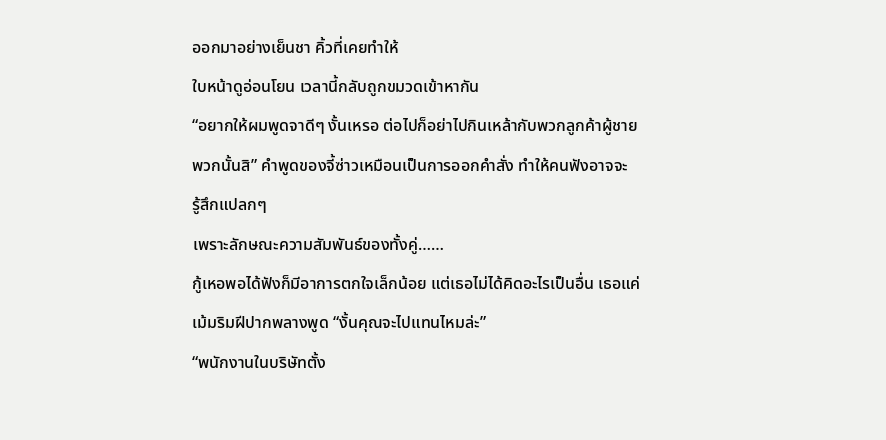ออกมาอย่างเย็นชา คิ้วที่เคยทำให้
ใบหน้าดูอ่อนโยน เวลานี้กลับถูกขมวดเข้าหากัน
“อยากให้ผมพูดจาดีๆ งั้นเหรอ ต่อไปก็อย่าไปกินเหล้ากับพวกลูกค้าผู้ชาย
พวกนั้นสิ” คำพูดของจี้ซ่าวเหมือนเป็นการออกคำสั่ง ทำให้คนฟังอาจจะ
รู้สึกแปลกๆ
เพราะลักษณะความสัมพันธ์ของทั้งคู่……
กู้เหอพอได้ฟังก็มีอาการตกใจเล็กน้อย แต่เธอไม่ได้คิดอะไรเป็นอื่น เธอแค่
เม้มริมฝีปากพลางพูด “งั้นคุณจะไปแทนไหมล่ะ”
“พนักงานในบริษัทตั้ง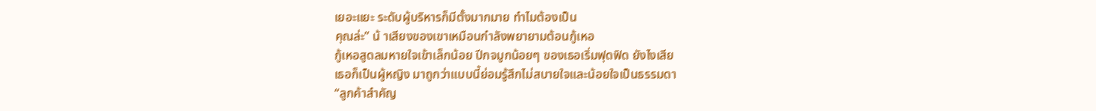เยอะแยะ ระดับผู้บริหารก็มีตั้งมากมาย ทำไมต้องเป็น
คุณล่ะ” น้ าเสียงของเขาเหมือนกำลังพยายามต้อนกู้เหอ
กู้เหอสูดลมหายใจเข้าเล็กน้อย ปีกจมูกน้อยๆ ของเธอเริ่มฟุดฟิด ยังไงเสีย
เธอก็เป็นผู้หญิง มาถูกว่าแบบนี้ย่อมรู้สึกไม่สบายใจและน้อยใจเป็นธรรมดา
“ลูกค้าสำคัญ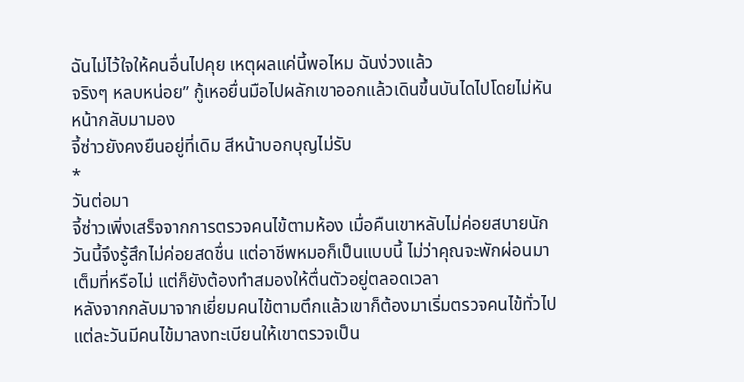ฉันไม่ไว้ใจให้คนอื่นไปคุย เหตุผลแค่นี้พอไหม ฉันง่วงแล้ว
จริงๆ หลบหน่อย” กู้เหอยื่นมือไปผลักเขาออกแล้วเดินขึ้นบันไดไปโดยไม่หัน
หน้ากลับมามอง
จี้ซ่าวยังคงยืนอยู่ที่เดิม สีหน้าบอกบุญไม่รับ
*
วันต่อมา
จี้ซ่าวเพิ่งเสร็จจากการตรวจคนไข้ตามห้อง เมื่อคืนเขาหลับไม่ค่อยสบายนัก
วันนี้จึงรู้สึกไม่ค่อยสดชื่น แต่อาชีพหมอก็เป็นแบบนี้ ไม่ว่าคุณจะพักผ่อนมา
เต็มที่หรือไม่ แต่ก็ยังต้องทำสมองให้ตื่นตัวอยู่ตลอดเวลา
หลังจากกลับมาจากเยี่ยมคนไข้ตามตึกแล้วเขาก็ต้องมาเริ่มตรวจคนไข้ทั่วไป
แต่ละวันมีคนไข้มาลงทะเบียนให้เขาตรวจเป็น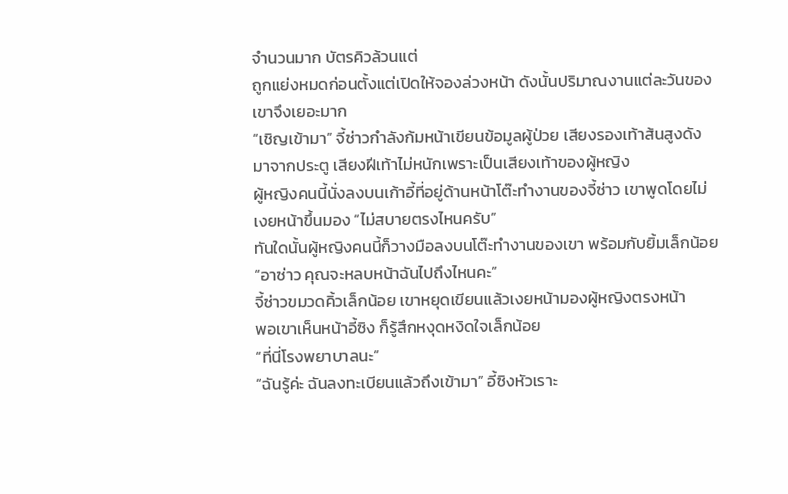จำนวนมาก บัตรคิวล้วนแต่
ถูกแย่งหมดก่อนตั้งแต่เปิดให้จองล่วงหน้า ดังนั้นปริมาณงานแต่ละวันของ
เขาจึงเยอะมาก
“เชิญเข้ามา” จี้ซ่าวกำลังก้มหน้าเขียนข้อมูลผู้ป่วย เสียงรองเท้าส้นสูงดัง
มาจากประตู เสียงฝีเท้าไม่หนักเพราะเป็นเสียงเท้าของผู้หญิง
ผู้หญิงคนนี้นั่งลงบนเก้าอี้ที่อยู่ด้านหน้าโต๊ะทำงานของจี้ซ่าว เขาพูดโดยไม่
เงยหน้าขึ้นมอง “ไม่สบายตรงไหนครับ”
ทันใดนั้นผู้หญิงคนนี้ก็วางมือลงบนโต๊ะทำงานของเขา พร้อมกับยิ้มเล็กน้อย
“อาซ่าว คุณจะหลบหน้าฉันไปถึงไหนคะ”
จี้ซ่าวขมวดคิ้วเล็กน้อย เขาหยุดเขียนแล้วเงยหน้ามองผู้หญิงตรงหน้า
พอเขาเห็นหน้าอี้ซิง ก็รู้สึกหงุดหงิดใจเล็กน้อย
“ที่นี่โรงพยาบาลนะ”
“ฉันรู้ค่ะ ฉันลงทะเบียนแล้วถึงเข้ามา” อี้ซิงหัวเราะ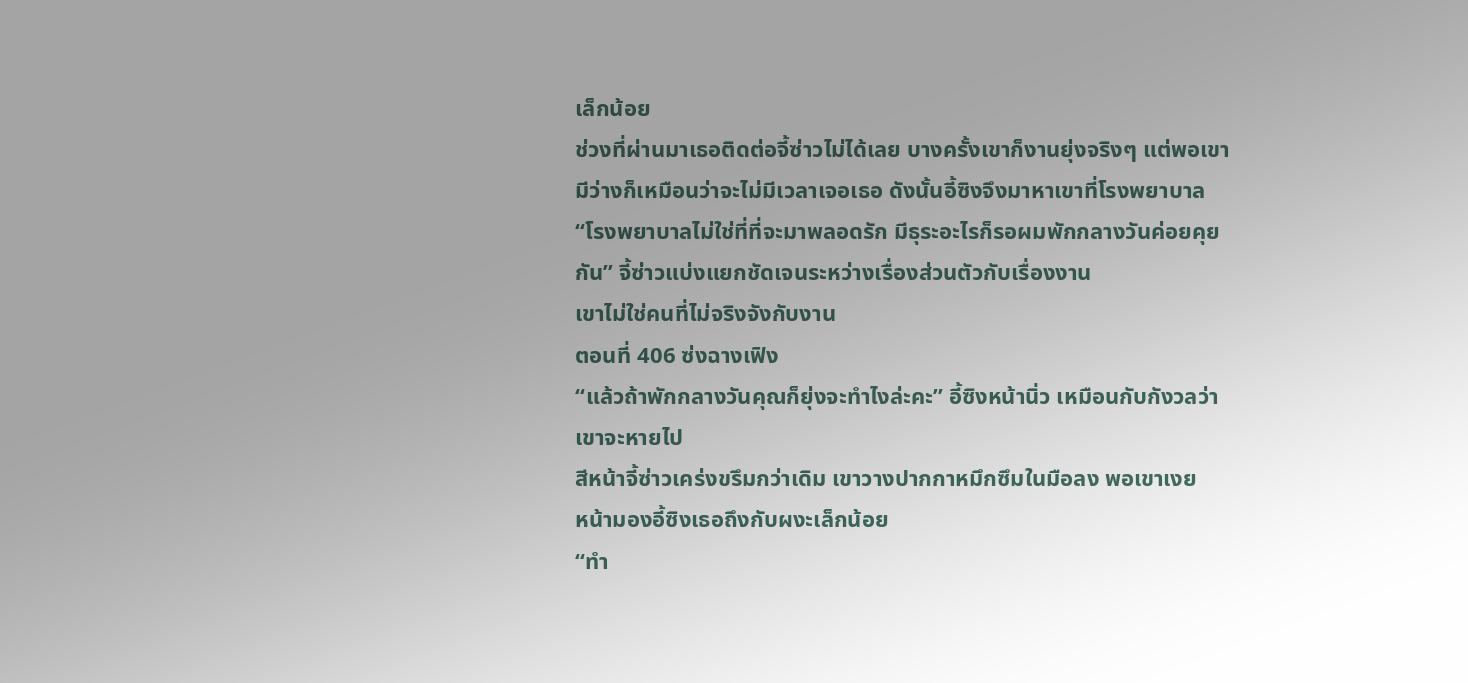เล็กน้อย
ช่วงที่ผ่านมาเธอติดต่อจี้ซ่าวไม่ได้เลย บางครั้งเขาก็งานยุ่งจริงๆ แต่พอเขา
มีว่างก็เหมือนว่าจะไม่มีเวลาเจอเธอ ดังนั้นอี้ซิงจึงมาหาเขาที่โรงพยาบาล
“โรงพยาบาลไม่ใช่ที่ที่จะมาพลอดรัก มีธุระอะไรก็รอผมพักกลางวันค่อยคุย
กัน” จี้ซ่าวแบ่งแยกชัดเจนระหว่างเรื่องส่วนตัวกับเรื่องงาน
เขาไม่ใช่คนที่ไม่จริงจังกับงาน
ตอนที่ 406 ซ่งฉางเฟิง
“แล้วถ้าพักกลางวันคุณก็ยุ่งจะทำไงล่ะคะ” อี้ซิงหน้านิ่ว เหมือนกับกังวลว่า
เขาจะหายไป
สีหน้าจี้ซ่าวเคร่งขรึมกว่าเดิม เขาวางปากกาหมึกซึมในมือลง พอเขาเงย
หน้ามองอี้ซิงเธอถึงกับผงะเล็กน้อย
“ทำ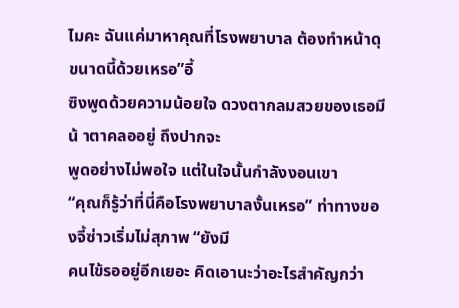ไมคะ ฉันแค่มาหาคุณที่โรงพยาบาล ต้องทำหน้าดุขนาดนี้ด้วยเหรอ”อี้
ซิงพูดด้วยความน้อยใจ ดวงตากลมสวยของเธอมีน้ าตาคลออยู่ ถึงปากจะ
พูดอย่างไม่พอใจ แต่ในใจนั้นกำลังงอนเขา
“คุณก็รู้ว่าที่นี่คือโรงพยาบาลงั้นเหรอ” ท่าทางของจี้ซ่าวเริ่มไม่สุภาพ “ยังมี
คนไข้รออยู่อีกเยอะ คิดเอานะว่าอะไรสำคัญกว่า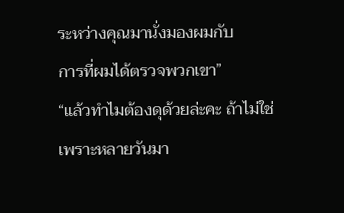ระหว่างคุณมานั่งมองผมกับ
การที่ผมได้ตรวจพวกเขา”
“แล้วทำไมต้องดุด้วยล่ะคะ ถ้าไม่ใช่เพราะหลายวันมา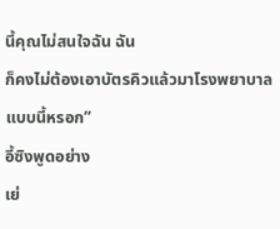นี้คุณไม่สนใจฉัน ฉัน
ก็คงไม่ต้องเอาบัตรคิวแล้วมาโรงพยาบาลแบบนี้หรอก”
อี้ซิงพูดอย่าง
เย่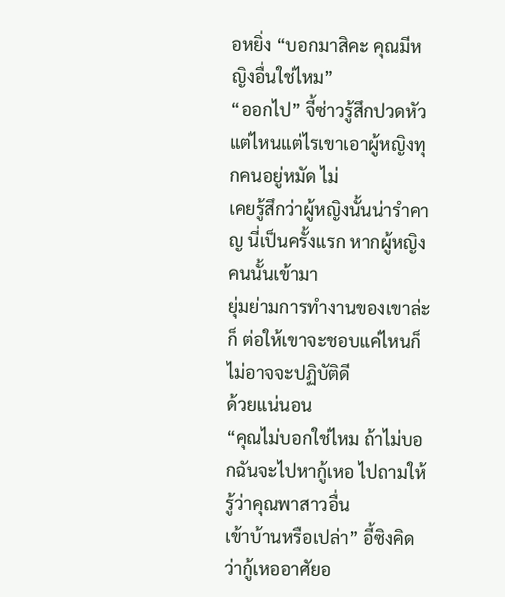อหยิ่ง “บอกมาสิคะ คุณมีหญิงอื่นใช่ไหม”
“ออกไป” จี้ซ่าวรู้สึกปวดหัว แต่ไหนแต่ไรเขาเอาผู้หญิงทุกคนอยู่หมัด ไม่
เคยรู้สึกว่าผู้หญิงนั้นน่ารำคาญ นี่เป็นครั้งแรก หากผู้หญิงคนนั้นเข้ามา
ยุ่มย่ามการทำงานของเขาล่ะก็ ต่อให้เขาจะชอบแค่ไหนก็ไม่อาจจะปฏิบัติดี
ด้วยแน่นอน
“คุณไม่บอกใช่ไหม ถ้าไม่บอกฉันจะไปหากู้เหอ ไปถามให้รู้ว่าคุณพาสาวอื่น
เข้าบ้านหรือเปล่า” อี้ซิงคิดว่ากู้เหออาศัยอ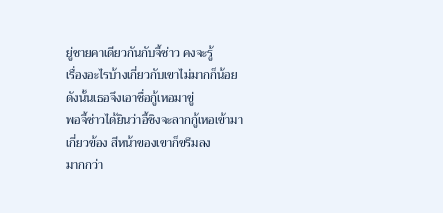ยู่ชายคาเดียวกันกับจี้ซ่าว คงจะรู้
เรื่องอะไรบ้างเกี่ยวกับเขาไม่มากก็น้อย ดังนั้นเธอจึงเอาชื่อกู้เหอมาขู่
พอจี้ซ่าวได้ยินว่าอี้ซิงจะลากกู้เหอเข้ามาเกี่ยวข้อง สีหน้าของเขาก็ขรึมลง
มากกว่า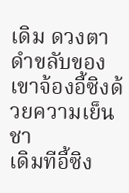เดิม ดวงตาดำขลับของเขาจ้องอี้ซิงด้วยความเย็นชา
เดิมทีอี้ซิง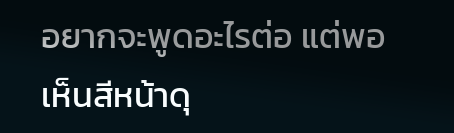อยากจะพูดอะไรต่อ แต่พอเห็นสีหน้าดุ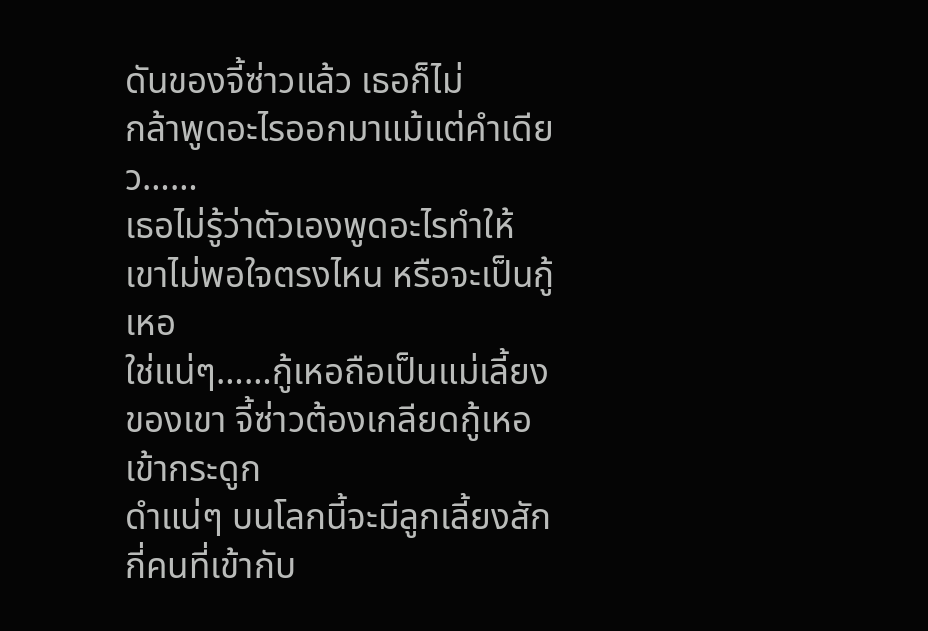ดันของจี้ซ่าวแล้ว เธอก็ไม่
กล้าพูดอะไรออกมาแม้แต่คำเดียว……
เธอไม่รู้ว่าตัวเองพูดอะไรทำให้เขาไม่พอใจตรงไหน หรือจะเป็นกู้เหอ
ใช่แน่ๆ……กู้เหอถือเป็นแม่เลี้ยงของเขา จี้ซ่าวต้องเกลียดกู้เหอเข้ากระดูก
ดำแน่ๆ บนโลกนี้จะมีลูกเลี้ยงสักกี่คนที่เข้ากับ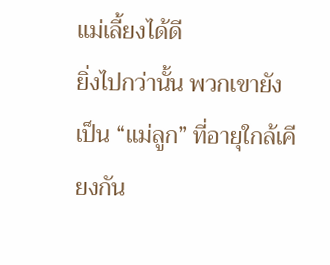แม่เลี้ยงได้ดี
ยิ่งไปกว่านั้น พวกเขายังเป็น “แม่ลูก” ที่อายุใกล้เคียงกัน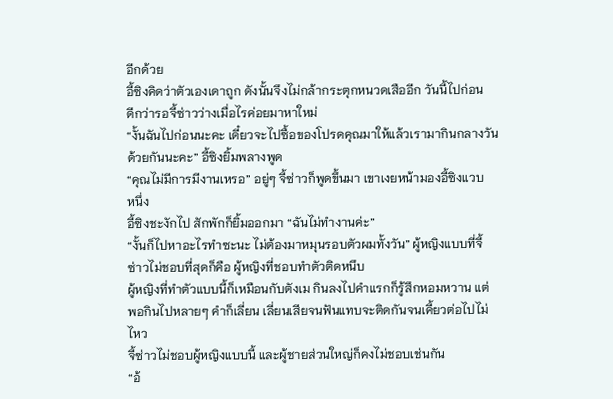อีกด้วย
อี้ซิงคิดว่าตัวเองเดาถูก ดังนั้นจึงไม่กล้ากระตุกหนวดเสืออีก วันนี้ไปก่อน
ดีกว่ารอจี้ซ่าวว่างเมื่อไรค่อยมาหาใหม่
“งั้นฉันไปก่อนนะคะ เดี๋ยวจะไปซื้อของโปรดคุณมาให้แล้วเรามากินกลางวัน
ด้วยกันนะคะ” อี้ซิงยิ้มพลางพูด
“คุณไม่มีการมีงานเหรอ” อยู่ๆ จี้ซ่าวก็พูดขึ้นมา เขาเงยหน้ามองอี้ซิงแวบ
หนึ่ง
อี้ซิงชะงักไป สักพักก็ยิ้มออกมา “ฉันไม่ทำงานค่ะ”
“งั้นก็ไปหาอะไรทำซะนะ ไม่ต้องมาหมุนรอบตัวผมทั้งวัน” ผู้หญิงแบบที่จี้
ซ่าวไม่ชอบที่สุดก็คือ ผู้หญิงที่ชอบทำตัวติดหนึบ
ผู้หญิงที่ทำตัวแบบนี้ก็เหมือนกับตังเม กินลงไปคำแรกก็รู้สึกหอมหวาน แต่
พอกินไปหลายๆ คำก็เลี่ยน เลี่ยนเสียจนฟันแทบจะติดกันจนเคี้ยวต่อไปไม่
ไหว
จี้ซ่าวไม่ชอบผู้หญิงแบบนี้ และผู้ชายส่วนใหญ่ก็คงไม่ชอบเช่นกัน
“อ้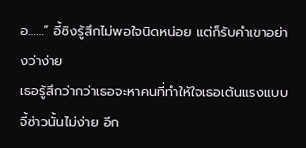อ……” อี้ซิงรู้สึกไม่พอใจนิดหน่อย แต่ก็รับคำเขาอย่างว่าง่าย
เธอรู้สึกว่ากว่าเธอจะหาคนที่ทำให้ใจเธอเต้นแรงแบบจี้ซ่าวนั้นไม่ง่าย อีก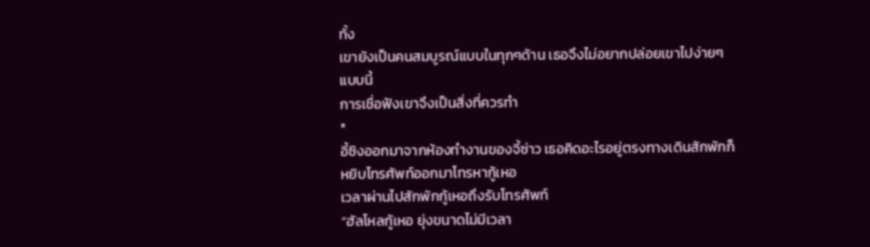ทั้ง
เขายังเป็นคนสมบูรณ์แบบในทุกๆด้าน เธอจึงไม่อยากปล่อยเขาไปง่ายๆ
แบบนี้
การเชื่อฟังเขาจึงเป็นสิ่งที่ควรทำ
*
อี้ซิงออกมาจากห้องทำงานของจี้ซ่าว เธอคิดอะไรอยู่ตรงทางเดินสักพักก็
หยิบโทรศัพท์ออกมาโทรหากู้เหอ
เวลาผ่านไปสักพักกู้เหอถึงรับโทรศัพท์
“ฮัลโหลกู้เหอ ยุ่งขนาดไม่มีเวลา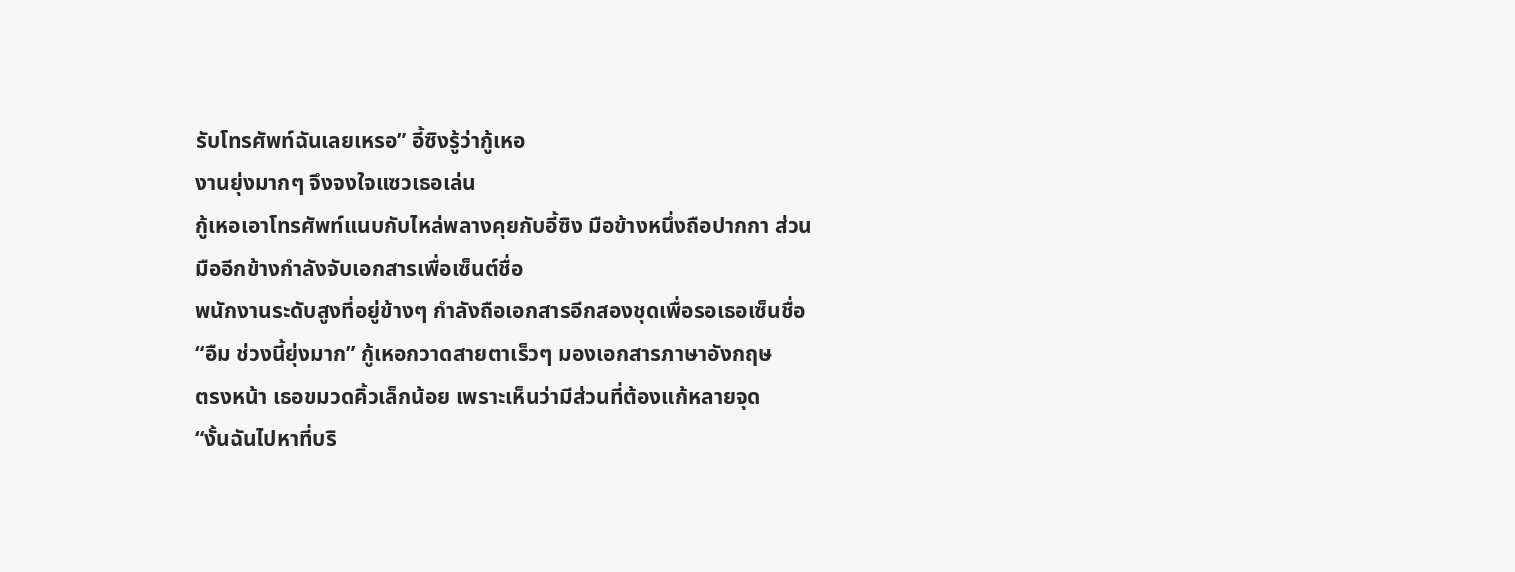รับโทรศัพท์ฉันเลยเหรอ” อี้ซิงรู้ว่ากู้เหอ
งานยุ่งมากๆ จึงจงใจแซวเธอเล่น
กู้เหอเอาโทรศัพท์แนบกับไหล่พลางคุยกับอี้ซิง มือข้างหนึ่งถือปากกา ส่วน
มืออีกข้างกำลังจับเอกสารเพื่อเซ็นต์ชื่อ
พนักงานระดับสูงที่อยู่ข้างๆ กำลังถือเอกสารอีกสองชุดเพื่อรอเธอเซ็นชื่อ
“อืม ช่วงนี้ยุ่งมาก” กู้เหอกวาดสายตาเร็วๆ มองเอกสารภาษาอังกฤษ
ตรงหน้า เธอขมวดคิ้วเล็กน้อย เพราะเห็นว่ามีส่วนที่ต้องแก้หลายจุด
“งั้นฉันไปหาที่บริ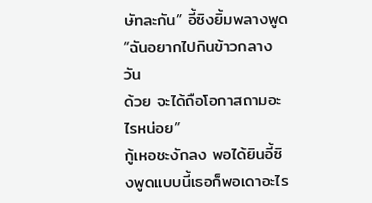ษัทละกัน” อี้ซิงยิ้มพลางพูด “ฉันอยากไปกินข้าวกลางวัน
ด้วย จะได้ถือโอกาสถามอะไรหน่อย”
กู้เหอชะงักลง พอได้ยินอี้ซิงพูดแบบนี้เธอก็พอเดาอะไร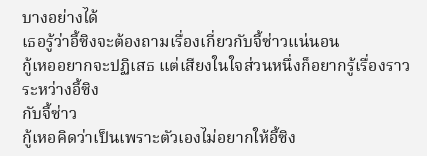บางอย่างได้
เธอรู้ว่าอี้ซิงจะต้องถามเรื่องเกี่ยวกับจี้ซ่าวแน่นอน
กู้เหออยากจะปฏิเสธ แต่เสียงในใจส่วนหนึ่งก็อยากรู้เรื่องราวระหว่างอี้ซิง
กับจี้ซ่าว
กู้เหอคิดว่าเป็นเพราะตัวเองไม่อยากให้อี้ซิง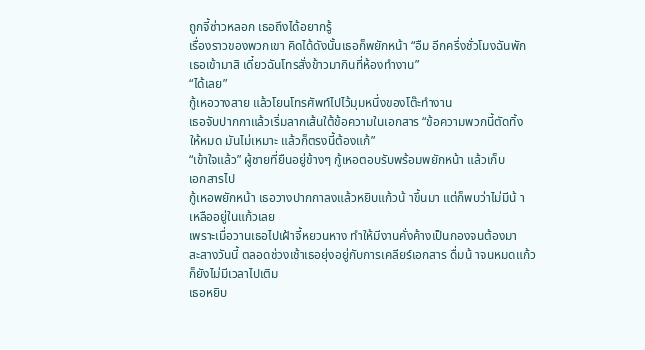ถูกจี้ซ่าวหลอก เธอถึงได้อยากรู้
เรื่องราวของพวกเขา คิดได้ดังนั้นเธอก็พยักหน้า “อืม อีกครึ่งชั่วโมงฉันพัก
เธอเข้ามาสิ เดี๋ยวฉันโทรสั่งข้าวมากินที่ห้องทำงาน”
“ได้เลย”
กู้เหอวางสาย แล้วโยนโทรศัพท์ไปไว้มุมหนึ่งของโต๊ะทำงาน
เธอจับปากกาแล้วเริ่มลากเส้นใต้ข้อความในเอกสาร “ข้อความพวกนี้ตัดทิ้ง
ให้หมด มันไม่เหมาะ แล้วก็ตรงนี้ต้องแก้”
“เข้าใจแล้ว” ผู้ชายที่ยืนอยู่ข้างๆ กู้เหอตอบรับพร้อมพยักหน้า แล้วเก็บ
เอกสารไป
กู้เหอพยักหน้า เธอวางปากกาลงแล้วหยิบแก้วน้ าขึ้นมา แต่ก็พบว่าไม่มีน้ า
เหลืออยู่ในแก้วเลย
เพราะเมื่อวานเธอไปเฝ้าจี้หยวนหาง ทำให้มีงานคั่งค้างเป็นกองจนต้องมา
สะสางวันนี้ ตลอดช่วงเช้าเธอยุ่งอยู่กับการเคลียร์เอกสาร ดื่มน้ าจนหมดแก้ว
ก็ยังไม่มีเวลาไปเติม
เธอหยิบ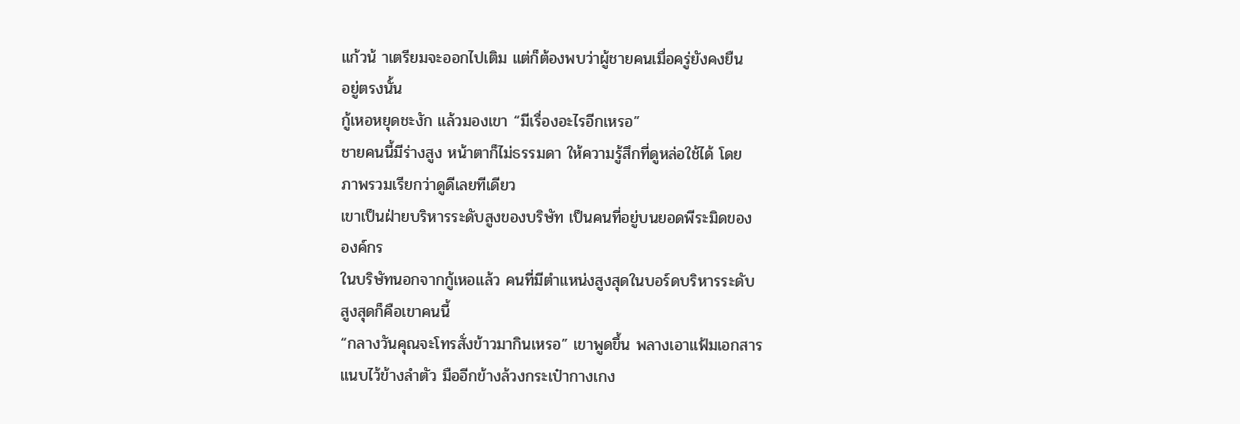แก้วน้ าเตรียมจะออกไปเติม แต่ก็ต้องพบว่าผู้ชายคนเมื่อครู่ยังคงยืน
อยู่ตรงนั้น
กู้เหอหยุดชะงัก แล้วมองเขา “มีเรื่องอะไรอีกเหรอ”
ชายคนนี้มีร่างสูง หน้าตาก็ไม่ธรรมดา ให้ความรู้สึกที่ดูหล่อใช้ได้ โดย
ภาพรวมเรียกว่าดูดีเลยทีเดียว
เขาเป็นฝ่ายบริหารระดับสูงของบริษัท เป็นคนที่อยู่บนยอดพีระมิดของ
องค์กร
ในบริษัทนอกจากกู้เหอแล้ว คนที่มีตำแหน่งสูงสุดในบอร์ดบริหารระดับ
สูงสุดก็คือเขาคนนี้
“กลางวันคุณจะโทรสั่งข้าวมากินเหรอ” เขาพูดขึ้น พลางเอาแฟ้มเอกสาร
แนบไว้ข้างลำตัว มืออีกข้างล้วงกระเป๋ากางเกง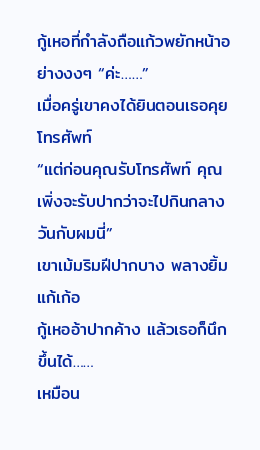กู้เหอที่กำลังถือแก้วพยักหน้าอย่างงงๆ “ค่ะ……”
เมื่อครู่เขาคงได้ยินตอนเธอคุยโทรศัพท์
“แต่ก่อนคุณรับโทรศัพท์ คุณเพิ่งจะรับปากว่าจะไปกินกลางวันกับผมนี่”
เขาเม้มริมฝีปากบาง พลางยิ้มแก้เก้อ
กู้เหออ้าปากค้าง แล้วเธอก็นึกขึ้นได้……
เหมือน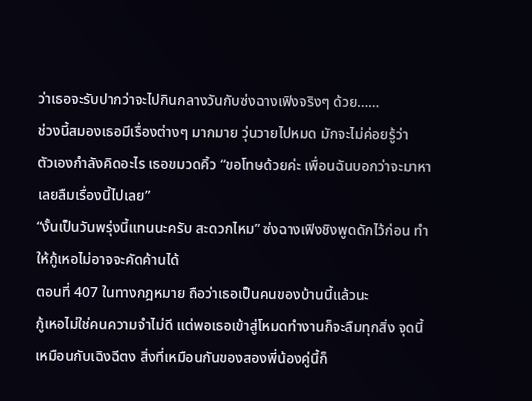ว่าเธอจะรับปากว่าจะไปกินกลางวันกับซ่งฉางเฟิงจริงๆ ด้วย……
ช่วงนี้สมองเธอมีเรื่องต่างๆ มากมาย วุ่นวายไปหมด มักจะไม่ค่อยรู้ว่า
ตัวเองกำลังคิดอะไร เธอขมวดคิ้ว “ขอโทษด้วยค่ะ เพื่อนฉันบอกว่าจะมาหา
เลยลืมเรื่องนี้ไปเลย”
“งั้นเป็นวันพรุ่งนี้แทนนะครับ สะดวกไหม” ซ่งฉางเฟิงชิงพูดดักไว้ก่อน ทำ
ให้กู้เหอไม่อาจจะคัดค้านได้
ตอนที่ 407 ในทางกฎหมาย ถือว่าเธอเป็นคนของบ้านนี้แล้วนะ
กู้เหอไม่ใช่คนความจำไม่ดี แต่พอเธอเข้าสู่โหมดทำงานก็จะลืมทุกสิ่ง จุดนี้
เหมือนกับเฉิงฉีตง สิ่งที่เหมือนกันของสองพี่น้องคู่นี้ก็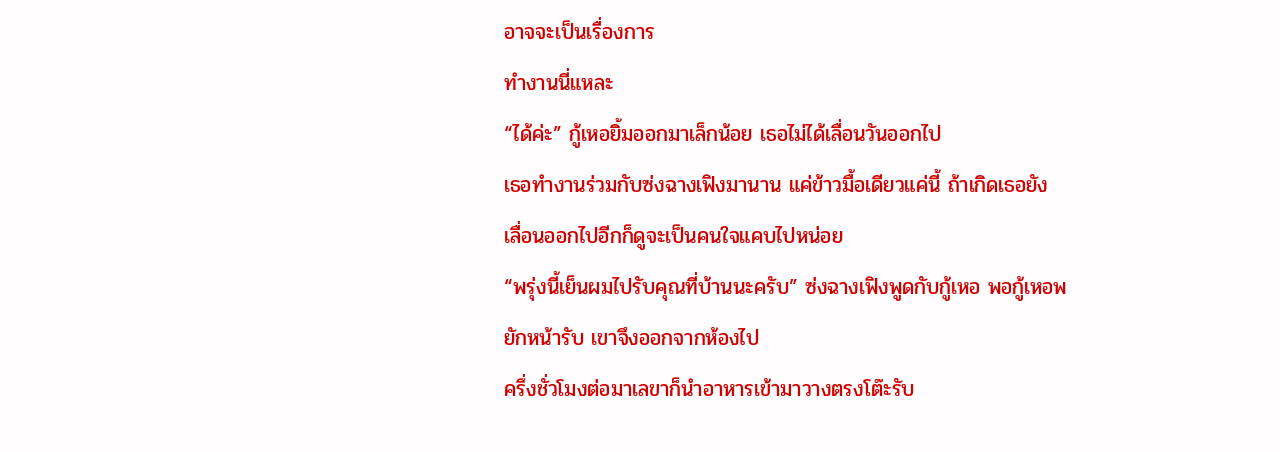อาจจะเป็นเรื่องการ
ทำงานนี่แหละ
“ได้ค่ะ” กู้เหอยิ้มออกมาเล็กน้อย เธอไม่ได้เลื่อนวันออกไป
เธอทำงานร่วมกับซ่งฉางเฟิงมานาน แค่ข้าวมื้อเดียวแค่นี้ ถ้าเกิดเธอยัง
เลื่อนออกไปอีกก็ดูจะเป็นคนใจแคบไปหน่อย
“พรุ่งนี้เย็นผมไปรับคุณที่บ้านนะครับ” ซ่งฉางเฟิงพูดกับกู้เหอ พอกู้เหอพ
ยักหน้ารับ เขาจึงออกจากห้องไป
ครึ่งชั่วโมงต่อมาเลขาก็นำอาหารเข้ามาวางตรงโต๊ะรับ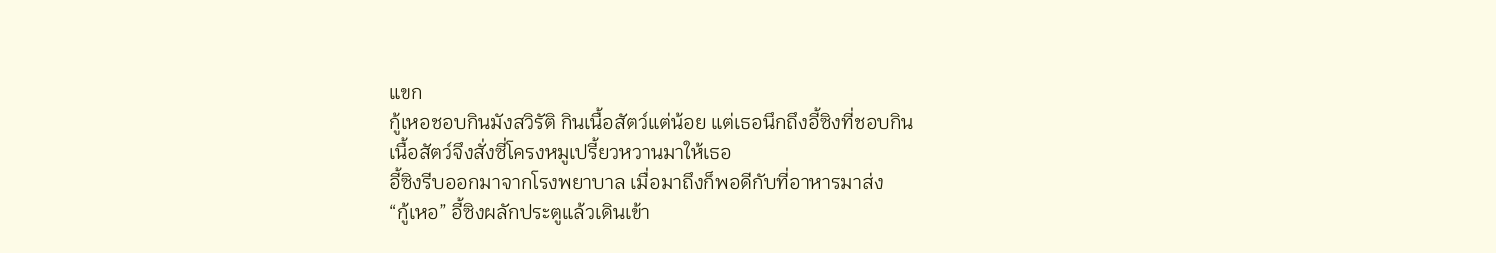แขก
กู้เหอชอบกินมังสวิรัติ กินเนื้อสัตว์แต่น้อย แต่เธอนึกถึงอี้ซิงที่ชอบกิน
เนื้อสัตว์จึงสั่งซี่โครงหมูเปรี้ยวหวานมาให้เธอ
อี้ซิงรีบออกมาจากโรงพยาบาล เมื่อมาถึงก็พอดีกับที่อาหารมาส่ง
“กู้เหอ” อี้ซิงผลักประตูแล้วเดินเข้า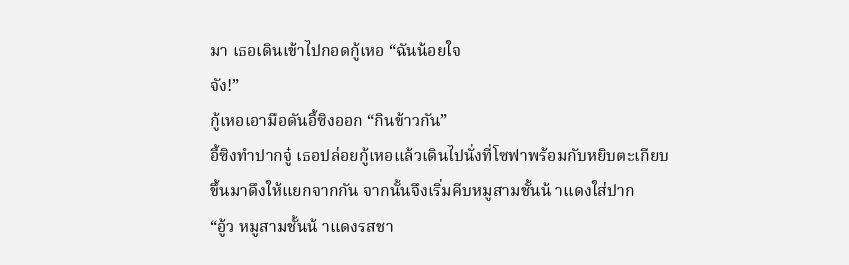มา เธอเดินเข้าไปกอดกู้เหอ “ฉันน้อยใจ
จัง!”
กู้เหอเอามือดันอี้ซิงออก “กินข้าวกัน”
อี้ซิงทำปากจู๋ เธอปล่อยกู้เหอแล้วเดินไปนั่งที่โซฟาพร้อมกับหยิบตะเกียบ
ขึ้นมาดึงให้แยกจากกัน จากนั้นจึงเริ่มคีบหมูสามชั้นน้ าแดงใส่ปาก
“อู้ว หมูสามชั้นน้ าแดงรสชา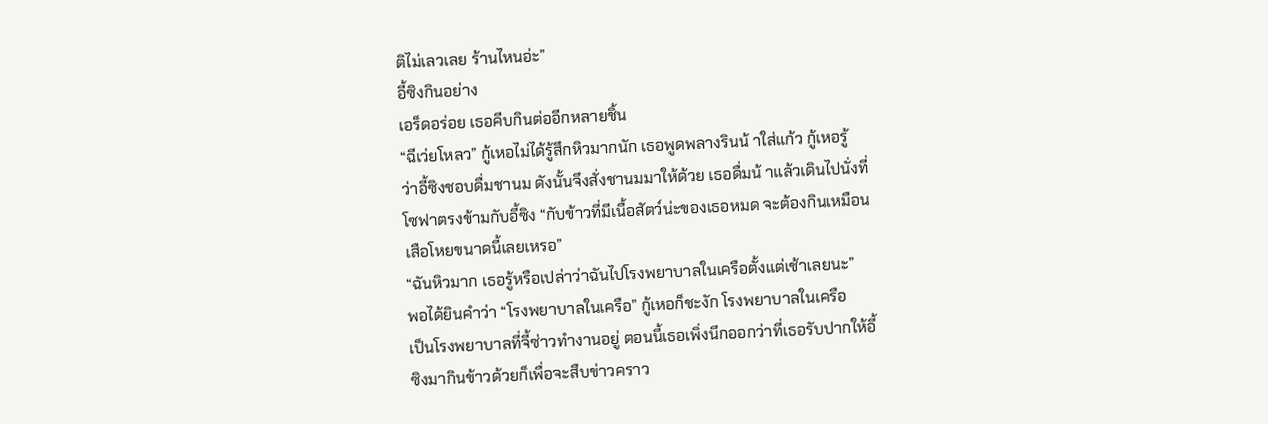ติไม่เลวเลย ร้านไหนอ่ะ”
อี้ซิงกินอย่าง
เอร็ดอร่อย เธอคีบกินต่ออีกหลายชิ้น
“ฉีเว่ยโหลว” กู้เหอไม่ได้รู้สึกหิวมากนัก เธอพูดพลางรินน้ าใส่แก้ว กู้เหอรู้
ว่าอี้ซิงชอบดื่มชานม ดังนั้นจึงสั่งชานมมาให้ด้วย เธอดื่มน้ าแล้วเดินไปนั่งที่
โซฟาตรงข้ามกับอี้ซิง “กับข้าวที่มีเนื้อสัตว์น่ะของเธอหมด จะต้องกินเหมือน
เสือโหยขนาดนี้เลยเหรอ”
“ฉันหิวมาก เธอรู้หรือเปล่าว่าฉันไปโรงพยาบาลในเครือตั้งแต่เช้าเลยนะ”
พอได้ยินคำว่า “โรงพยาบาลในเครือ” กู้เหอก็ชะงัก โรงพยาบาลในเครือ
เป็นโรงพยาบาลที่จี้ซ่าวทำงานอยู่ ตอนนี้เธอเพิ่งนึกออกว่าที่เธอรับปากให้อี้
ซิงมากินข้าวด้วยก็เพื่อจะสืบข่าวคราว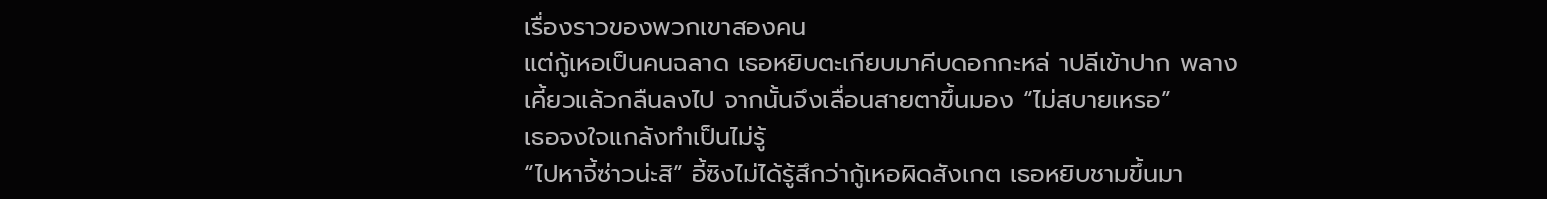เรื่องราวของพวกเขาสองคน
แต่กู้เหอเป็นคนฉลาด เธอหยิบตะเกียบมาคีบดอกกะหล่ าปลีเข้าปาก พลาง
เคี้ยวแล้วกลืนลงไป จากนั้นจึงเลื่อนสายตาขึ้นมอง “ไม่สบายเหรอ”
เธอจงใจแกล้งทำเป็นไม่รู้
“ไปหาจี้ซ่าวน่ะสิ” อี้ซิงไม่ได้รู้สึกว่ากู้เหอผิดสังเกต เธอหยิบชามขึ้นมา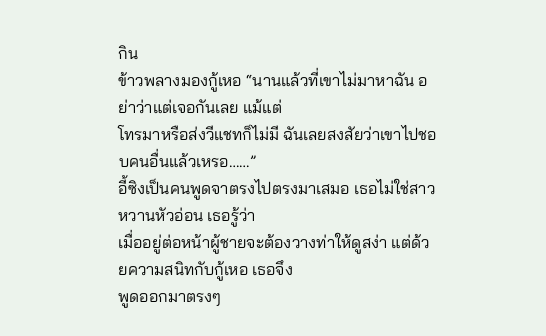กิน
ข้าวพลางมองกู้เหอ “นานแล้วที่เขาไม่มาหาฉัน อย่าว่าแต่เจอกันเลย แม้แต่
โทรมาหรือส่งวีแชทก็ไม่มี ฉันเลยสงสัยว่าเขาไปชอบคนอื่นแล้วเหรอ……”
อี้ซิงเป็นคนพูดจาตรงไปตรงมาเสมอ เธอไม่ใช่สาวหวานหัวอ่อน เธอรู้ว่า
เมื่ออยู่ต่อหน้าผู้ชายจะต้องวางท่าให้ดูสง่า แต่ด้วยความสนิทกับกู้เหอ เธอจึง
พูดออกมาตรงๆ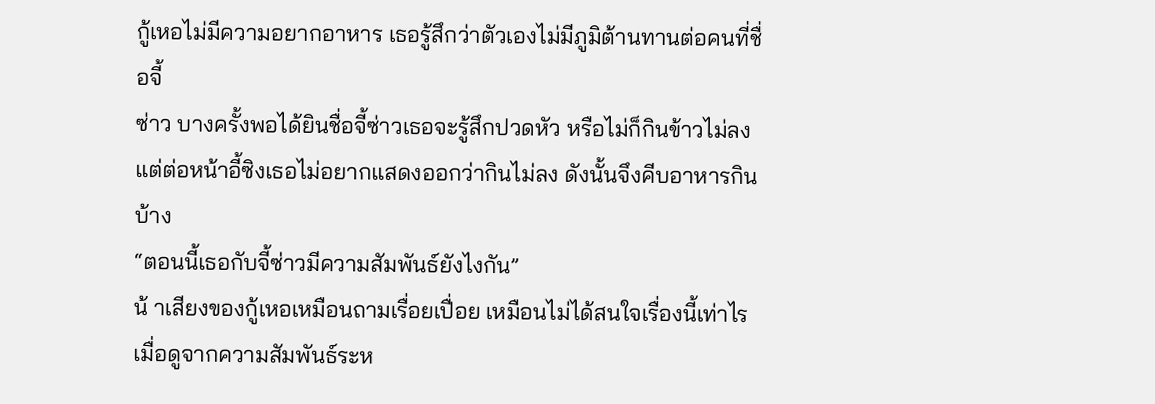กู้เหอไม่มีความอยากอาหาร เธอรู้สึกว่าตัวเองไม่มีภูมิต้านทานต่อคนที่ชื่อจี้
ซ่าว บางครั้งพอได้ยินชื่อจี้ซ่าวเธอจะรู้สึกปวดหัว หรือไม่ก็กินข้าวไม่ลง
แต่ต่อหน้าอี้ซิงเธอไม่อยากแสดงออกว่ากินไม่ลง ดังนั้นจึงคีบอาหารกินบ้าง
“ตอนนี้เธอกับจี้ซ่าวมีความสัมพันธ์ยังไงกัน”
น้ าเสียงของกู้เหอเหมือนถามเรื่อยเปื่อย เหมือนไม่ได้สนใจเรื่องนี้เท่าไร
เมื่อดูจากความสัมพันธ์ระห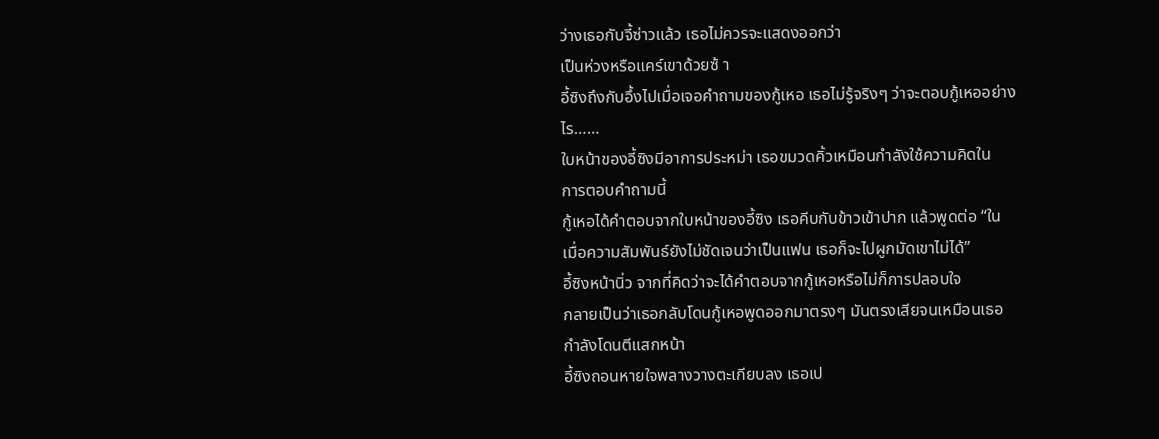ว่างเธอกับจี้ซ่าวแล้ว เธอไม่ควรจะแสดงออกว่า
เป็นห่วงหรือแคร์เขาด้วยซ้ า
อี้ซิงถึงกับอึ้งไปเมื่อเจอคำถามของกู้เหอ เธอไม่รู้จริงๆ ว่าจะตอบกู้เหออย่าง
ไร……
ใบหน้าของอี้ซิงมีอาการประหม่า เธอขมวดคิ้วเหมือนกำลังใช้ความคิดใน
การตอบคำถามนี้
กู้เหอได้คำตอบจากใบหน้าของอี้ซิง เธอคีบกับข้าวเข้าปาก แล้วพูดต่อ “ใน
เมื่อความสัมพันธ์ยังไม่ชัดเจนว่าเป็นแฟน เธอก็จะไปผูกมัดเขาไม่ได้”
อี้ซิงหน้านิ่ว จากที่คิดว่าจะได้คำตอบจากกู้เหอหรือไม่ก็การปลอบใจ
กลายเป็นว่าเธอกลับโดนกู้เหอพูดออกมาตรงๆ มันตรงเสียจนเหมือนเธอ
กำลังโดนตีแสกหน้า
อี้ซิงถอนหายใจพลางวางตะเกียบลง เธอเป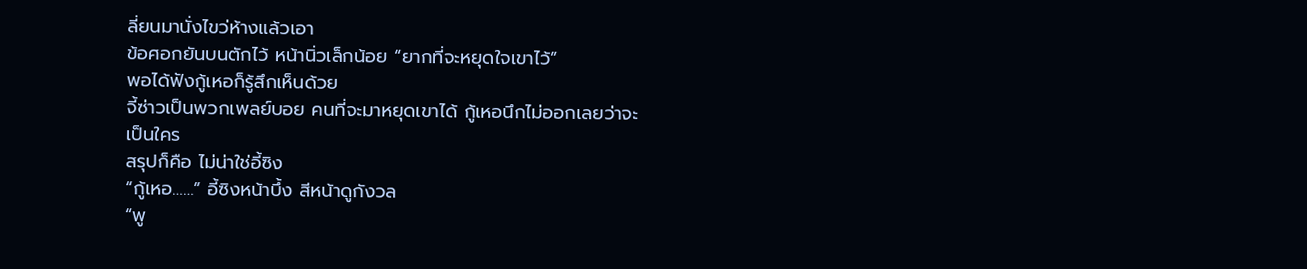ลี่ยนมานั่งไขว่ห้างแล้วเอา
ข้อศอกยันบนตักไว้ หน้านิ่วเล็กน้อย “ยากที่จะหยุดใจเขาไว้”
พอได้ฟังกู้เหอก็รู้สึกเห็นด้วย
จี้ซ่าวเป็นพวกเพลย์บอย คนที่จะมาหยุดเขาได้ กู้เหอนึกไม่ออกเลยว่าจะ
เป็นใคร
สรุปก็คือ ไม่น่าใช่อี้ซิง
“กู้เหอ……” อี้ซิงหน้าบึ้ง สีหน้าดูกังวล
“พู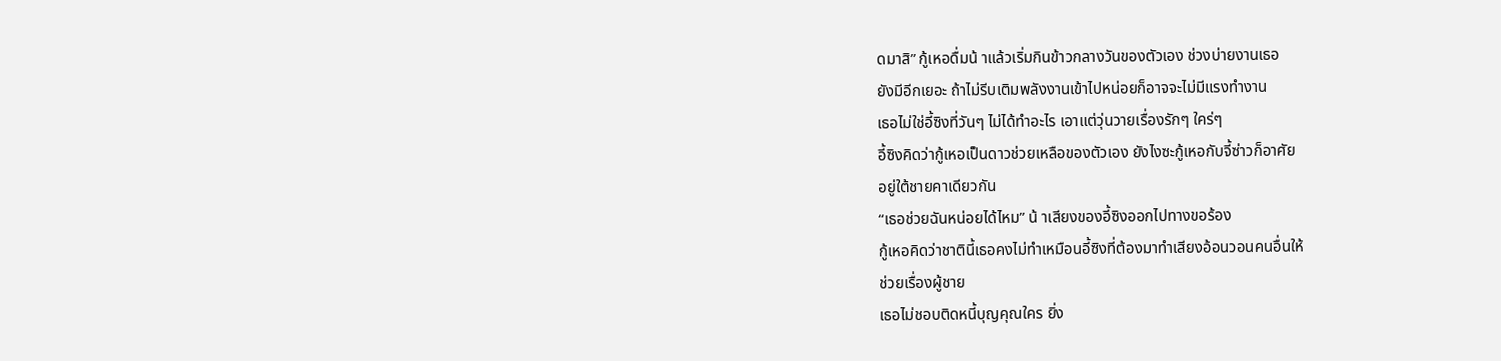ดมาสิ” กู้เหอดื่มน้ าแล้วเริ่มกินข้าวกลางวันของตัวเอง ช่วงบ่ายงานเธอ
ยังมีอีกเยอะ ถ้าไม่รีบเติมพลังงานเข้าไปหน่อยก็อาจจะไม่มีแรงทำงาน
เธอไม่ใช่อี้ซิงที่วันๆ ไม่ได้ทำอะไร เอาแต่วุ่นวายเรื่องรักๆ ใคร่ๆ
อี้ซิงคิดว่ากู้เหอเป็นดาวช่วยเหลือของตัวเอง ยังไงซะกู้เหอกับจี้ซ่าวก็อาศัย
อยู่ใต้ชายคาเดียวกัน
“เธอช่วยฉันหน่อยได้ไหม” น้ าเสียงของอี้ซิงออกไปทางขอร้อง
กู้เหอคิดว่าชาตินี้เธอคงไม่ทำเหมือนอี้ซิงที่ต้องมาทำเสียงอ้อนวอนคนอื่นให้
ช่วยเรื่องผู้ชาย
เธอไม่ชอบติดหนี้บุญคุณใคร ยิ่ง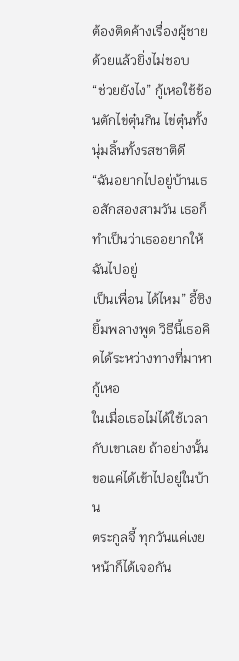ต้องติดค้างเรื่องผู้ชายด้วยแล้วยิ่งไม่ชอบ
“ช่วยยังไง” กู้เหอใช้ช้อนตักไข่ตุ๋นกิน ไข่ตุ๋นทั้งนุ่มลิ้นทั้งรสชาติดี
“ฉันอยากไปอยู่บ้านเธอสักสองสามวัน เธอก็ทำเป็นว่าเธออยากให้ฉันไปอยู่
เป็นเพื่อน ได้ไหม” อี้ซิงยิ้มพลางพูด วิธีนี้เธอคิดได้ระหว่างทางที่มาหากู้เหอ
ในเมื่อเธอไม่ได้ใช้เวลากับเขาเลย ถ้าอย่างนั้นขอแค่ได้เข้าไปอยู่ในบ้าน
ตระกูลจี้ ทุกวันแค่เงยหน้าก็ได้เจอกัน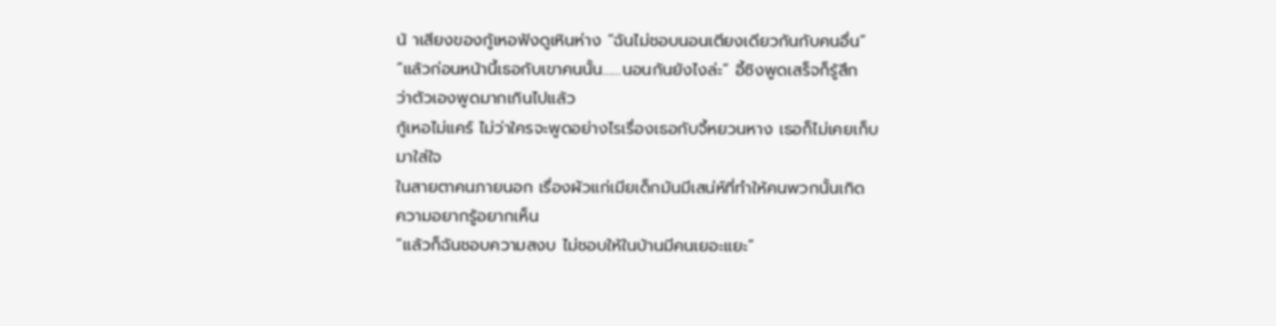น้ าเสียงของกู้เหอฟังดูเหินห่าง “ฉันไม่ชอบนอนเตียงเดียวกันกับคนอื่น”
“แล้วก่อนหน้านี้เธอกับเขาคนนั้น……นอนกันยังไงล่ะ” อี้ซิงพูดเสร็จก็รู้สึก
ว่าตัวเองพูดมากเกินไปแล้ว
กู้เหอไม่แคร์ ไม่ว่าใครจะพูดอย่างไรเรื่องเธอกับจี้หยวนหาง เธอก็ไม่เคยเก็บ
มาใส่ใจ
ในสายตาคนภายนอก เรื่องผัวแก่เมียเด็กมันมีเสน่ห์ที่ทำให้คนพวกนั้นเกิด
ความอยากรู้อยากเห็น
“แล้วก็ฉันชอบความสงบ ไม่ชอบให้ในบ้านมีคนเยอะแยะ”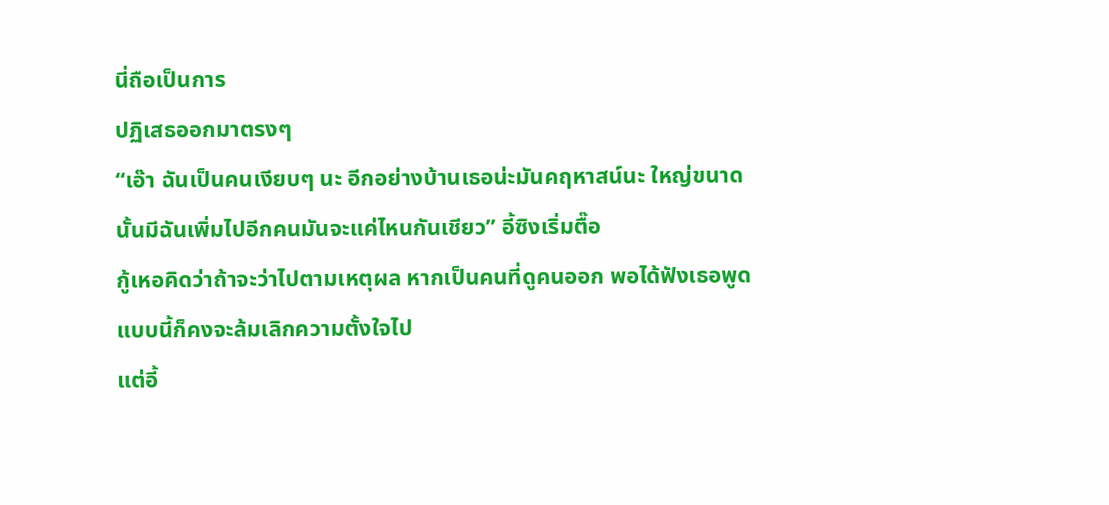นี่ถือเป็นการ
ปฏิเสธออกมาตรงๆ
“เอ๊า ฉันเป็นคนเงียบๆ นะ อีกอย่างบ้านเธอน่ะมันคฤหาสน์นะ ใหญ่ขนาด
นั้นมีฉันเพิ่มไปอีกคนมันจะแค่ไหนกันเชียว” อี้ซิงเริ่มตื๊อ
กู้เหอคิดว่าถ้าจะว่าไปตามเหตุผล หากเป็นคนที่ดูคนออก พอได้ฟังเธอพูด
แบบนี้ก็คงจะล้มเลิกความตั้งใจไป
แต่อี้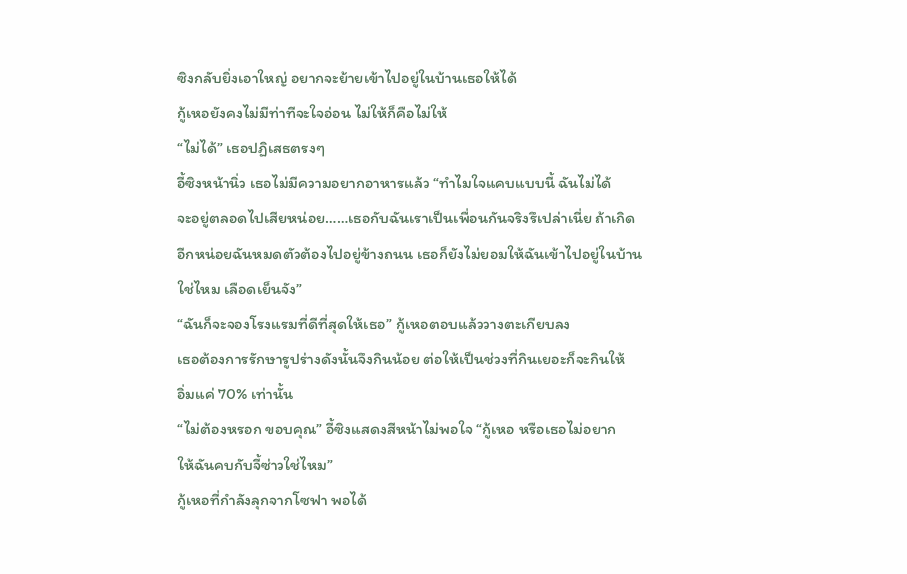ซิงกลับยิ่งเอาใหญ่ อยากจะย้ายเข้าไปอยู่ในบ้านเธอให้ได้
กู้เหอยังคงไม่มีท่าทีจะใจอ่อน ไม่ให้ก็คือไม่ให้
“ไม่ได้” เธอปฏิเสธตรงๆ
อี้ซิงหน้านิ่ว เธอไม่มีความอยากอาหารแล้ว “ทำไมใจแคบแบบนี้ ฉันไม่ได้
จะอยู่ตลอดไปเสียหน่อย……เธอกับฉันเราเป็นเพื่อนกันจริงรึเปล่าเนี่ย ถ้าเกิด
อีกหน่อยฉันหมดตัวต้องไปอยู่ข้างถนน เธอก็ยังไม่ยอมให้ฉันเข้าไปอยู่ในบ้าน
ใช่ไหม เลือดเย็นจัง”
“ฉันก็จะจองโรงแรมที่ดีที่สุดให้เธอ” กู้เหอตอบแล้ววางตะเกียบลง
เธอต้องการรักษารูปร่างดังนั้นจึงกินน้อย ต่อให้เป็นช่วงที่กินเยอะก็จะกินให้
อิ่มแค่ 70% เท่านั้น
“ไม่ต้องหรอก ขอบคุณ” อี้ซิงแสดงสีหน้าไม่พอใจ “กู้เหอ หรือเธอไม่อยาก
ให้ฉันคบกับจี้ซ่าวใช่ไหม”
กู้เหอที่กำลังลุกจากโซฟา พอได้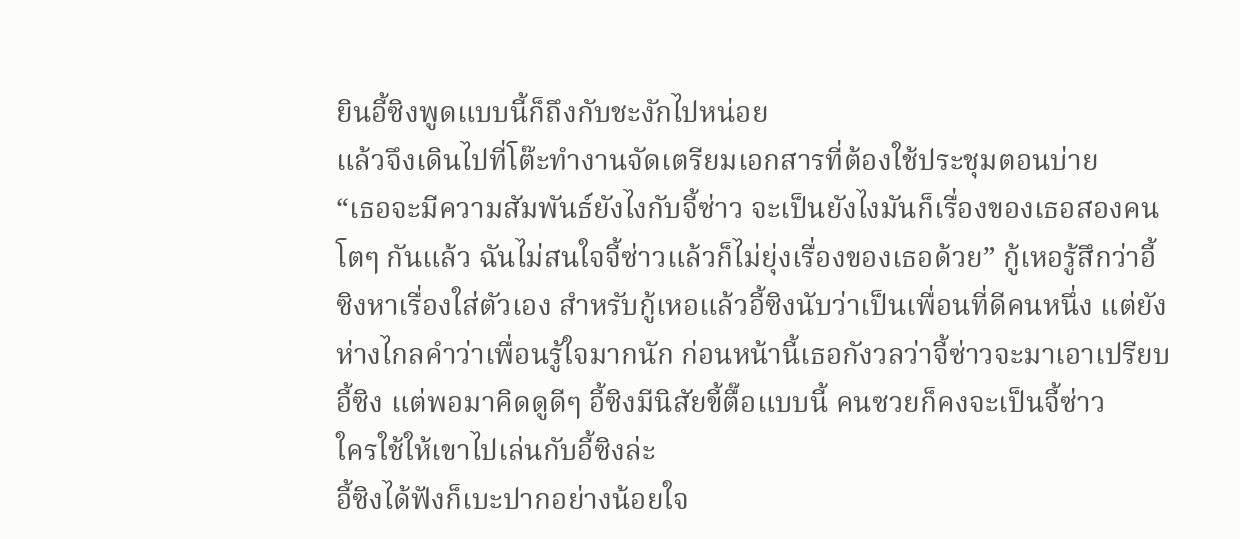ยินอี้ซิงพูดแบบนี้ก็ถึงกับชะงักไปหน่อย
แล้วจึงเดินไปที่โต๊ะทำงานจัดเตรียมเอกสารที่ต้องใช้ประชุมตอนบ่าย
“เธอจะมีความสัมพันธ์ยังไงกับจี้ซ่าว จะเป็นยังไงมันก็เรื่องของเธอสองคน
โตๆ กันแล้ว ฉันไม่สนใจจี้ซ่าวแล้วก็ไม่ยุ่งเรื่องของเธอด้วย” กู้เหอรู้สึกว่าอี้
ซิงหาเรื่องใส่ตัวเอง สำหรับกู้เหอแล้วอี้ซิงนับว่าเป็นเพื่อนที่ดีคนหนึ่ง แต่ยัง
ห่างไกลคำว่าเพื่อนรู้ใจมากนัก ก่อนหน้านี้เธอกังวลว่าจี้ซ่าวจะมาเอาเปรียบ
อี้ซิง แต่พอมาคิดดูดีๆ อี้ซิงมีนิสัยขี้ตื๊อแบบนี้ คนซวยก็คงจะเป็นจี้ซ่าว
ใครใช้ให้เขาไปเล่นกับอี้ซิงล่ะ
อี้ซิงได้ฟังก็เบะปากอย่างน้อยใจ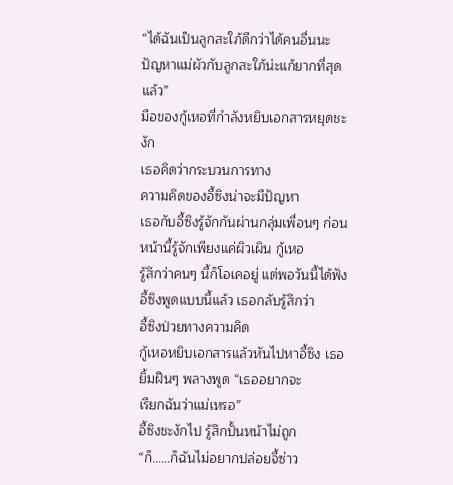“ได้ฉันเป็นลูกสะใภ้ดีกว่าได้คนอื่นนะ
ปัญหาแม่ผัวกับลูกสะใภ้น่ะแก้ยากที่สุดแล้ว”
มือของกู้เหอที่กำลังหยิบเอกสารหยุดชะงัก
เธอคิดว่ากระบวนการทาง
ความคิดของอี้ซิงน่าจะมีปัญหา
เธอกับอี้ซิงรู้จักกันผ่านกลุ่มเพื่อนๆ ก่อนหน้านี้รู้จักเพียงแค่ผิวเผิน กู้เหอ
รู้สึกว่าคนๆ นี้ก็โอเคอยู่ แต่พอวันนี้ได้ฟังอี้ซิงพูดแบบนี้แล้ว เธอกลับรู้สึกว่า
อี้ซิงป่วยทางความคิด
กู้เหอหยิบเอกสารแล้วหันไปหาอี้ซิง เธอยิ้มฝืนๆ พลางพูด “เธออยากจะ
เรียกฉันว่าแม่เหรอ”
อี้ซิงชะงักไป รู้สึกปั้นหน้าไม่ถูก
“ก็……ก็ฉันไม่อยากปล่อยจี้ซ่าว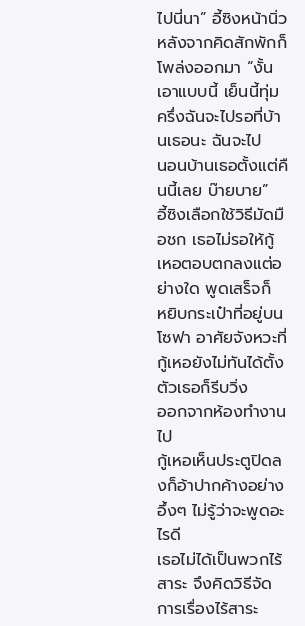ไปนี่นา” อี้ซิงหน้านิ่ว หลังจากคิดสักพักก็
โพล่งออกมา “งั้นเอาแบบนี้ เย็นนี้ทุ่มครึ่งฉันจะไปรอที่บ้านเธอนะ ฉันจะไป
นอนบ้านเธอตั้งแต่คืนนี้เลย บ๊ายบาย”
อี้ซิงเลือกใช้วิธีมัดมือชก เธอไม่รอให้กู้เหอตอบตกลงแต่อย่างใด พูดเสร็จก็
หยิบกระเป๋าที่อยู่บนโซฟา อาศัยจังหวะที่กู้เหอยังไม่ทันได้ตั้งตัวเธอก็รีบวิ่ง
ออกจากห้องทำงานไป
กู้เหอเห็นประตูปิดลงก็อ้าปากค้างอย่างอึ้งๆ ไม่รู้ว่าจะพูดอะไรดี
เธอไม่ได้เป็นพวกไร้สาระ จึงคิดวิธีจัดการเรื่องไร้สาระ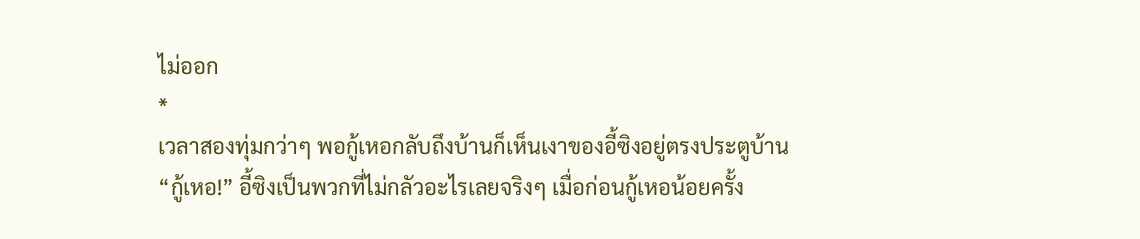ไม่ออก
*
เวลาสองทุ่มกว่าๆ พอกู้เหอกลับถึงบ้านก็เห็นเงาของอี้ซิงอยู่ตรงประตูบ้าน
“กู้เหอ!” อี้ซิงเป็นพวกที่ไม่กลัวอะไรเลยจริงๆ เมื่อก่อนกู้เหอน้อยครั้ง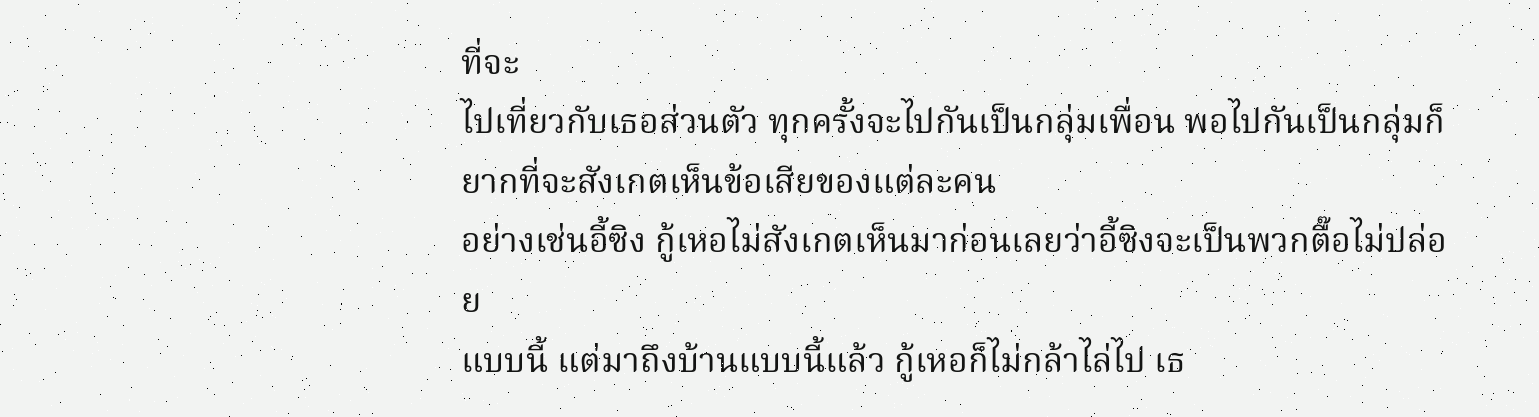ที่จะ
ไปเที่ยวกับเธอส่วนตัว ทุกครั้งจะไปกันเป็นกลุ่มเพื่อน พอไปกันเป็นกลุ่มก็
ยากที่จะสังเกตเห็นข้อเสียของแต่ละคน
อย่างเช่นอี้ซิง กู้เหอไม่สังเกตเห็นมาก่อนเลยว่าอี้ซิงจะเป็นพวกตื๊อไม่ปล่อย
แบบนี้ แต่มาถึงบ้านแบบนี้แล้ว กู้เหอก็ไม่กล้าไล่ไป เธ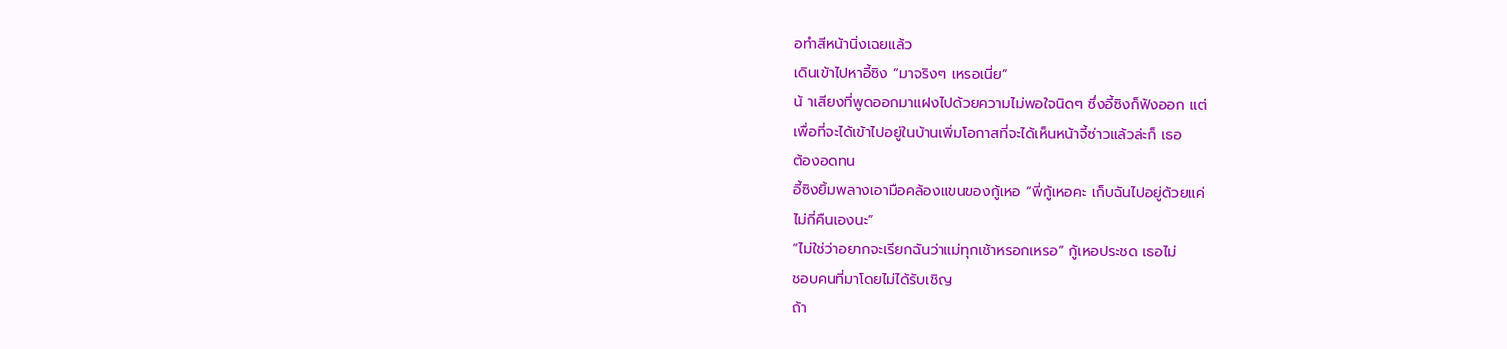อทำสีหน้านิ่งเฉยแล้ว
เดินเข้าไปหาอี้ซิง “มาจริงๆ เหรอเนี่ย”
น้ าเสียงที่พูดออกมาแฝงไปด้วยความไม่พอใจนิดๆ ซึ่งอี้ซิงก็ฟังออก แต่
เพื่อที่จะได้เข้าไปอยู่ในบ้านเพิ่มโอกาสที่จะได้เห็นหน้าจี้ซ่าวแล้วล่ะก็ เธอ
ต้องอดทน
อี้ซิงยิ้มพลางเอามือคล้องแขนของกู้เหอ “พี่กู้เหอคะ เก็บฉันไปอยู่ด้วยแค่
ไม่กี่คืนเองนะ”
“ไม่ใช่ว่าอยากจะเรียกฉันว่าแม่ทุกเช้าหรอกเหรอ” กู้เหอประชด เธอไม่
ชอบคนที่มาโดยไม่ได้รับเชิญ
ถ้า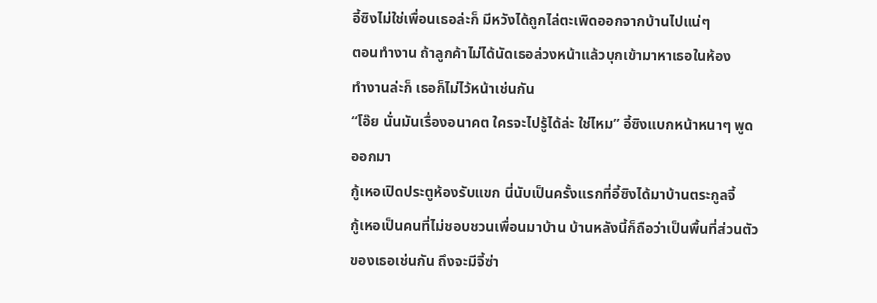อี้ซิงไม่ใช่เพื่อนเธอล่ะก็ มีหวังได้ถูกไล่ตะเพิดออกจากบ้านไปแน่ๆ
ตอนทำงาน ถ้าลูกค้าไม่ได้นัดเธอล่วงหน้าแล้วบุกเข้ามาหาเธอในห้อง
ทำงานล่ะก็ เธอก็ไม่ไว้หน้าเช่นกัน
“โอ๊ย นั่นมันเรื่องอนาคต ใครจะไปรู้ได้ล่ะ ใช่ไหม” อี้ซิงแบกหน้าหนาๆ พูด
ออกมา
กู้เหอเปิดประตูห้องรับแขก นี่นับเป็นครั้งแรกที่อี้ซิงได้มาบ้านตระกูลจี้
กู้เหอเป็นคนที่ไม่ชอบชวนเพื่อนมาบ้าน บ้านหลังนี้ก็ถือว่าเป็นพื้นที่ส่วนตัว
ของเธอเช่นกัน ถึงจะมีจี้ซ่า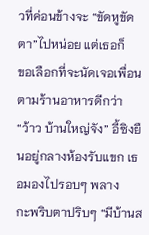วที่ค่อนข้างจะ “ขัดหูขัดตา”ไปหน่อย แต่เธอก็
ขอเลือกที่จะนัดเจอเพื่อนตามร้านอาหารดีกว่า
“ว้าว บ้านใหญ่จัง” อี้ซิงยืนอยู่กลางห้องรับแขก เธอมองไปรอบๆ พลาง
กะพริบตาปริบๆ “มีบ้านส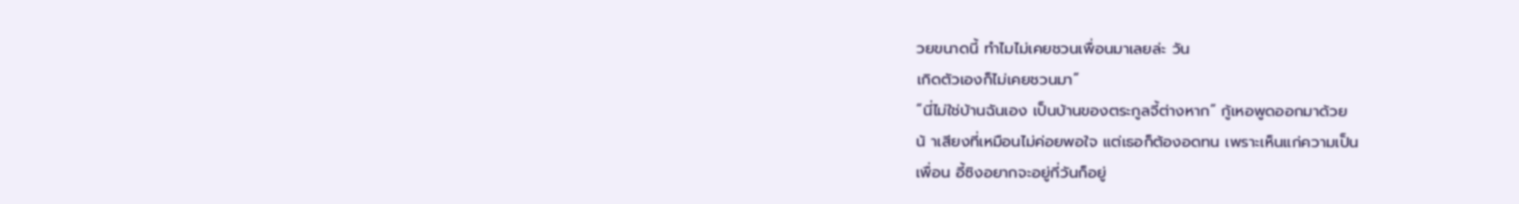วยขนาดนี้ ทำไมไม่เคยชวนเพื่อนมาเลยล่ะ วัน
เกิดตัวเองก็ไม่เคยชวนมา”
“นี่ไม่ใช่บ้านฉันเอง เป็นบ้านของตระกูลจี้ต่างหาก” กู้เหอพูดออกมาด้วย
น้ าเสียงที่เหมือนไม่ค่อยพอใจ แต่เธอก็ต้องอดทน เพราะเห็นแก่ความเป็น
เพื่อน อี้ซิงอยากจะอยู่กี่วันก็อยู่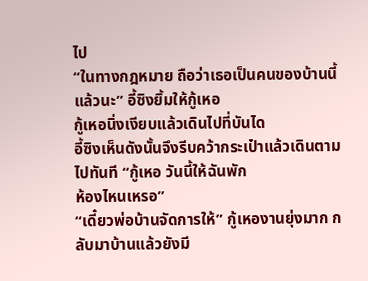ไป
“ในทางกฎหมาย ถือว่าเธอเป็นคนของบ้านนี้แล้วนะ” อี้ซิงยิ้มให้กู้เหอ
กู้เหอนิ่งเงียบแล้วเดินไปที่บันได
อี้ซิงเห็นดังนั้นจึงรีบคว้ากระเป๋าแล้วเดินตามไปทันที “กู้เหอ วันนี้ให้ฉันพัก
ห้องไหนเหรอ”
“เดี๋ยวพ่อบ้านจัดการให้” กู้เหองานยุ่งมาก กลับมาบ้านแล้วยังมี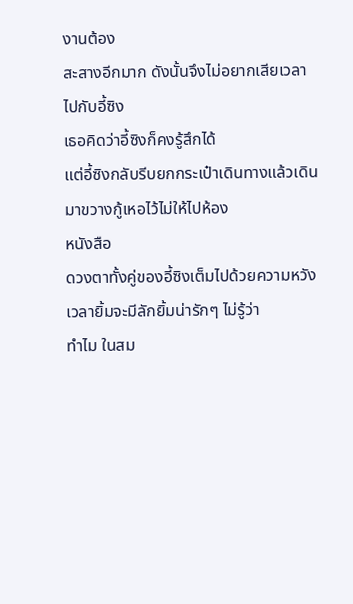งานต้อง
สะสางอีกมาก ดังนั้นจึงไม่อยากเสียเวลาไปกับอี้ซิง
เธอคิดว่าอี้ซิงก็คงรู้สึกได้
แต่อี้ซิงกลับรีบยกกระเป๋าเดินทางแล้วเดินมาขวางกู้เหอไว้ไม่ให้ไปห้อง
หนังสือ
ดวงตาทั้งคู่ของอี้ซิงเต็มไปด้วยความหวัง เวลายิ้มจะมีลักยิ้มน่ารักๆ ไม่รู้ว่า
ทำไม ในสม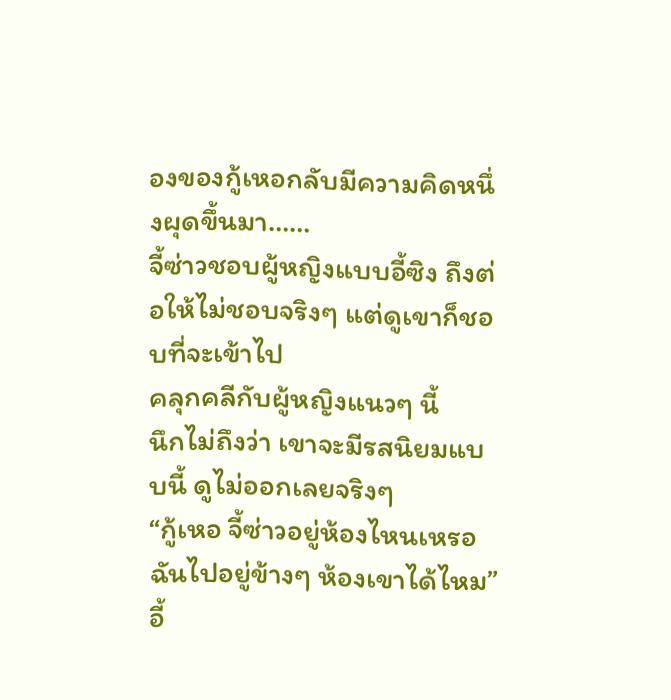องของกู้เหอกลับมีความคิดหนึ่งผุดขึ้นมา……
จี้ซ่าวชอบผู้หญิงแบบอี้ซิง ถึงต่อให้ไม่ชอบจริงๆ แต่ดูเขาก็ชอบที่จะเข้าไป
คลุกคลีกับผู้หญิงแนวๆ นี้
นึกไม่ถึงว่า เขาจะมีรสนิยมแบบนี้ ดูไม่ออกเลยจริงๆ
“กู้เหอ จี้ซ่าวอยู่ห้องไหนเหรอ ฉันไปอยู่ข้างๆ ห้องเขาได้ไหม”อี้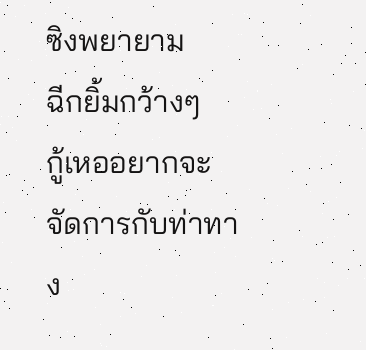ซิงพยายาม
ฉีกยิ้มกว้างๆ
กู้เหออยากจะจัดการกับท่าทาง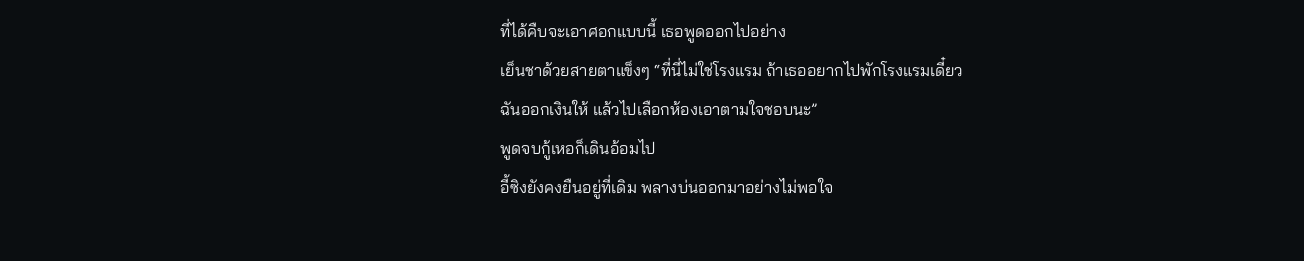ที่ได้คืบจะเอาศอกแบบนี้ เธอพูดออกไปอย่าง
เย็นชาด้วยสายตาแข็งๆ “ที่นี่ไม่ใช่โรงแรม ถ้าเธออยากไปพักโรงแรมเดี๋ยว
ฉันออกเงินให้ แล้วไปเลือกห้องเอาตามใจชอบนะ”
พูดจบกู้เหอก็เดินอ้อมไป
อี้ซิงยังคงยืนอยู่ที่เดิม พลางบ่นออกมาอย่างไม่พอใจ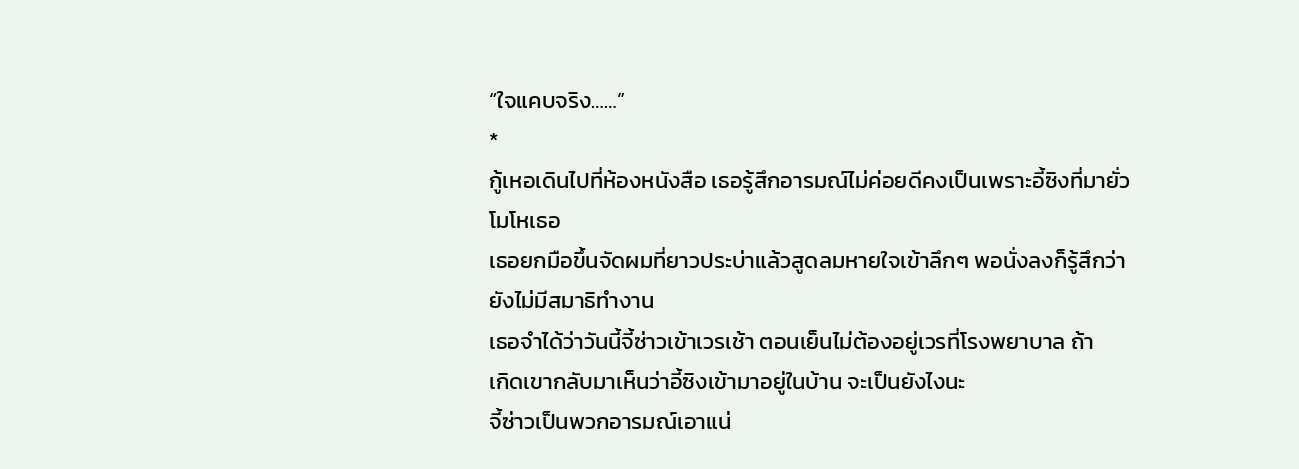“ใจแคบจริง……”
*
กู้เหอเดินไปที่ห้องหนังสือ เธอรู้สึกอารมณ์ไม่ค่อยดีคงเป็นเพราะอี้ซิงที่มายั่ว
โมโหเธอ
เธอยกมือขึ้นจัดผมที่ยาวประบ่าแล้วสูดลมหายใจเข้าลึกๆ พอนั่งลงก็รู้สึกว่า
ยังไม่มีสมาธิทำงาน
เธอจำได้ว่าวันนี้จี้ซ่าวเข้าเวรเช้า ตอนเย็นไม่ต้องอยู่เวรที่โรงพยาบาล ถ้า
เกิดเขากลับมาเห็นว่าอี้ซิงเข้ามาอยู่ในบ้าน จะเป็นยังไงนะ
จี้ซ่าวเป็นพวกอารมณ์เอาแน่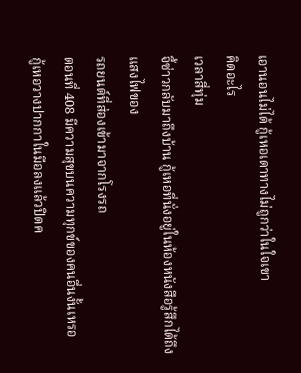เอานอนไม่ได้ กู้เหอเดาทางไม่ถูกว่าในใจเขา
คิดอะไร
เวลาสี่ทุ่ม
จี้ซ่าวกลับมาถึงบ้าน กู้เหอที่นั่งอยู่ในห้องหนังสือรู้สึกได้ถึงแสงไฟของ
รถยนต์ที่ส่องเข้ามาจากโรงรถ
ตอนที่ 408 มีความสุขบนความทุกข์ของคนอื่นงั้นเหรอ
กู้เหอวางปากกาในมือลงแล้วปิดค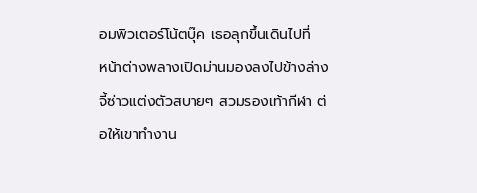อมพิวเตอร์โน้ตบุ๊ค เธอลุกขึ้นเดินไปที่
หน้าต่างพลางเปิดม่านมองลงไปข้างล่าง
จี้ซ่าวแต่งตัวสบายๆ สวมรองเท้ากีฬา ต่อให้เขาทำงาน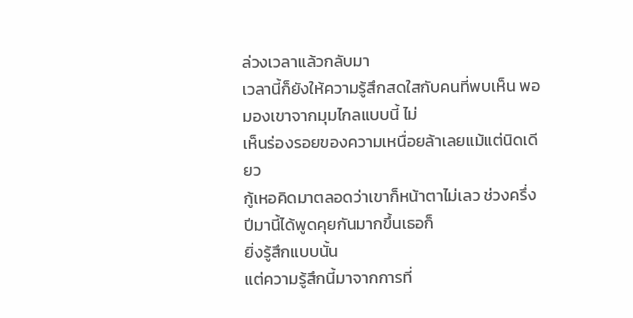ล่วงเวลาแล้วกลับมา
เวลานี้ก็ยังให้ความรู้สึกสดใสกับคนที่พบเห็น พอมองเขาจากมุมไกลแบบนี้ ไม่
เห็นร่องรอยของความเหนื่อยล้าเลยแม้แต่นิดเดียว
กู้เหอคิดมาตลอดว่าเขาก็หน้าตาไม่เลว ช่วงครึ่งปีมานี้ได้พูดคุยกันมากขึ้นเธอก็
ยิ่งรู้สึกแบบนั้น
แต่ความรู้สึกนี้มาจากการที่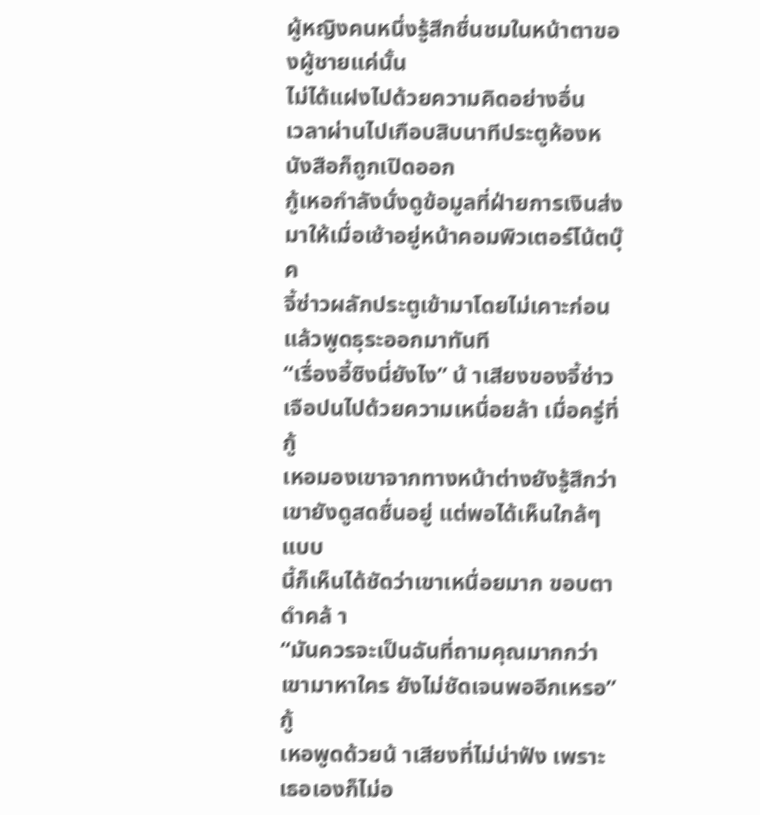ผู้หญิงคนหนึ่งรู้สึกชื่นชมในหน้าตาของผู้ชายแค่นั้น
ไม่ได้แฝงไปด้วยความคิดอย่างอื่น
เวลาผ่านไปเกือบสิบนาทีประตูห้องหนังสือก็ถูกเปิดออก
กู้เหอกำลังนั่งดูข้อมูลที่ฝ่ายการเงินส่งมาให้เมื่อเช้าอยู่หน้าคอมพิวเตอร์โน้ตบุ๊ค
จี้ซ่าวผลักประตูเข้ามาโดยไม่เคาะก่อน แล้วพูดธุระออกมาทันที
“เรื่องอี้ซิงนี่ยังไง” น้ าเสียงของจี้ซ่าวเจือปนไปด้วยความเหนื่อยล้า เมื่อครู่ที่กู้
เหอมองเขาจากทางหน้าต่างยังรู้สึกว่าเขายังดูสดชื่นอยู่ แต่พอได้เห็นใกล้ๆ แบบ
นี้ก็เห็นได้ชัดว่าเขาเหนื่อยมาก ขอบตาดำคล้ า
“มันควรจะเป็นฉันที่ถามคุณมากกว่า เขามาหาใคร ยังไม่ชัดเจนพออีกเหรอ” กู้
เหอพูดด้วยน้ าเสียงที่ไม่น่าฟัง เพราะเธอเองก็ไม่อ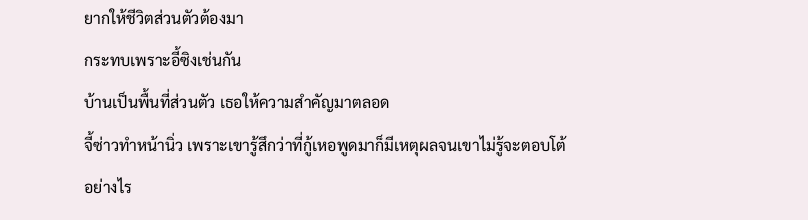ยากให้ชีวิตส่วนตัวต้องมา
กระทบเพราะอี้ซิงเช่นกัน
บ้านเป็นพื้นที่ส่วนตัว เธอให้ความสำคัญมาตลอด
จี้ซ่าวทำหน้านิ่ว เพราะเขารู้สึกว่าที่กู้เหอพูดมาก็มีเหตุผลจนเขาไม่รู้จะตอบโต้
อย่างไร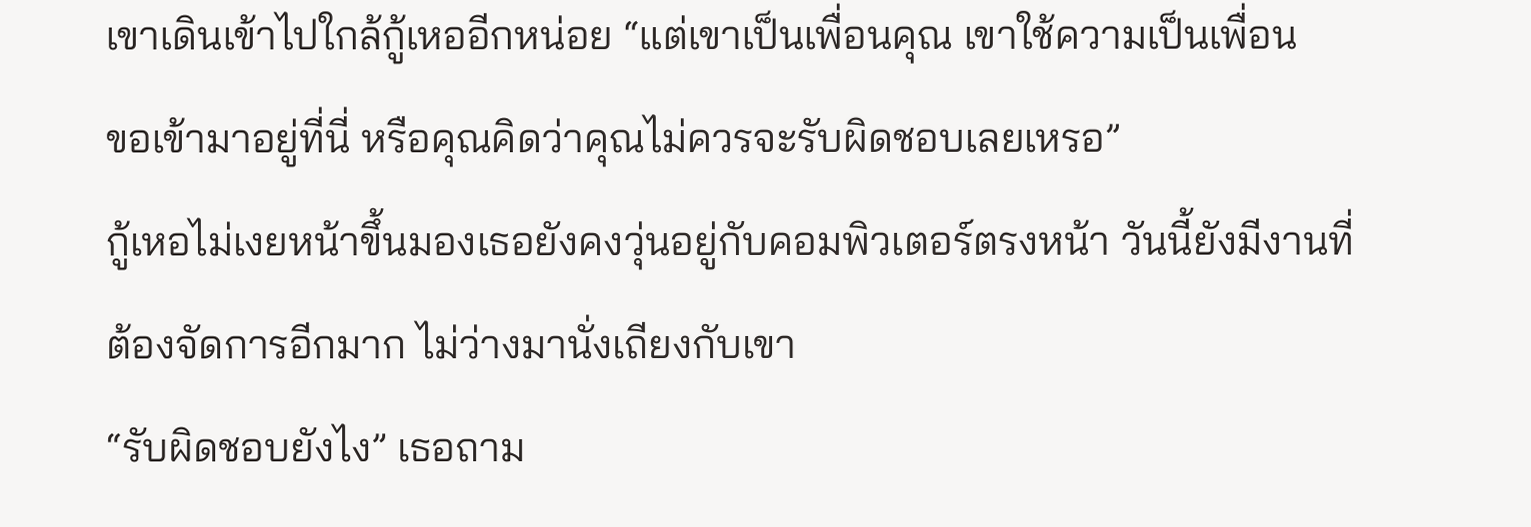เขาเดินเข้าไปใกล้กู้เหออีกหน่อย “แต่เขาเป็นเพื่อนคุณ เขาใช้ความเป็นเพื่อน
ขอเข้ามาอยู่ที่นี่ หรือคุณคิดว่าคุณไม่ควรจะรับผิดชอบเลยเหรอ”
กู้เหอไม่เงยหน้าขึ้นมองเธอยังคงวุ่นอยู่กับคอมพิวเตอร์ตรงหน้า วันนี้ยังมีงานที่
ต้องจัดการอีกมาก ไม่ว่างมานั่งเถียงกับเขา
“รับผิดชอบยังไง” เธอถาม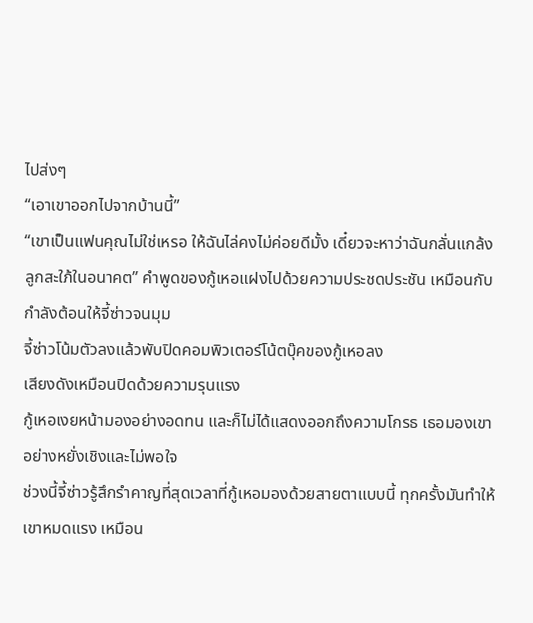ไปส่งๆ
“เอาเขาออกไปจากบ้านนี้”
“เขาเป็นแฟนคุณไม่ใช่เหรอ ให้ฉันไล่คงไม่ค่อยดีมั้ง เดี๋ยวจะหาว่าฉันกลั่นแกล้ง
ลูกสะใภ้ในอนาคต” คำพูดของกู้เหอแฝงไปด้วยความประชดประชัน เหมือนกับ
กำลังต้อนให้จี้ซ่าวจนมุม
จี้ซ่าวโน้มตัวลงแล้วพับปิดคอมพิวเตอร์โน้ตบุ๊คของกู้เหอลง
เสียงดังเหมือนปิดด้วยความรุนแรง
กู้เหอเงยหน้ามองอย่างอดทน และก็ไม่ได้แสดงออกถึงความโกรธ เธอมองเขา
อย่างหยั่งเชิงและไม่พอใจ
ช่วงนี้จี้ซ่าวรู้สึกรำคาญที่สุดเวลาที่กู้เหอมองด้วยสายตาแบบนี้ ทุกครั้งมันทำให้
เขาหมดแรง เหมือน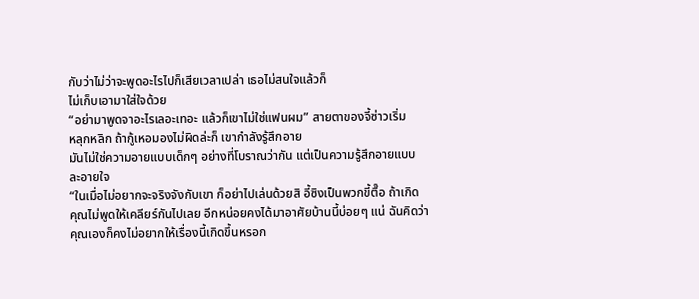กับว่าไม่ว่าจะพูดอะไรไปก็เสียเวลาเปล่า เธอไม่สนใจแล้วก็
ไม่เก็บเอามาใส่ใจด้วย
“อย่ามาพูดจาอะไรเลอะเทอะ แล้วก็เขาไม่ใช่แฟนผม” สายตาของจี้ซ่าวเริ่ม
หลุกหลิก ถ้ากู้เหอมองไม่ผิดล่ะก็ เขากำลังรู้สึกอาย
มันไม่ใช่ความอายแบบเด็กๆ อย่างที่โบราณว่ากัน แต่เป็นความรู้สึกอายแบบ
ละอายใจ
“ในเมื่อไม่อยากจะจริงจังกับเขา ก็อย่าไปเล่นด้วยสิ อี้ซิงเป็นพวกขี้ตื๊อ ถ้าเกิด
คุณไม่พูดให้เคลียร์กันไปเลย อีกหน่อยคงได้มาอาศัยบ้านนี้บ่อยๆ แน่ ฉันคิดว่า
คุณเองก็คงไม่อยากให้เรื่องนี้เกิดขึ้นหรอก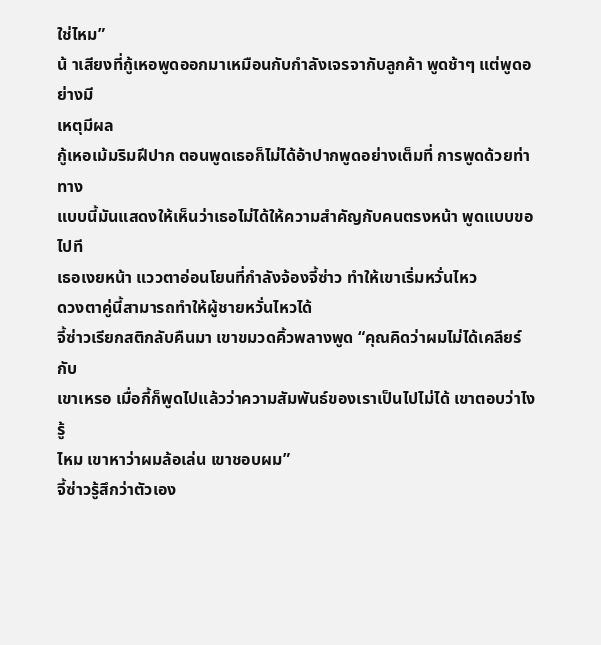ใช่ไหม”
น้ าเสียงที่กู้เหอพูดออกมาเหมือนกับกำลังเจรจากับลูกค้า พูดช้าๆ แต่พูดอย่างมี
เหตุมีผล
กู้เหอเม้มริมฝีปาก ตอนพูดเธอก็ไม่ได้อ้าปากพูดอย่างเต็มที่ การพูดด้วยท่าทาง
แบบนี้มันแสดงให้เห็นว่าเธอไม่ได้ให้ความสำคัญกับคนตรงหน้า พูดแบบขอไปที
เธอเงยหน้า แววตาอ่อนโยนที่กำลังจ้องจี้ซ่าว ทำให้เขาเริ่มหวั่นไหว
ดวงตาคู่นี้สามารถทำให้ผู้ชายหวั่นไหวได้
จี้ซ่าวเรียกสติกลับคืนมา เขาขมวดคิ้วพลางพูด “คุณคิดว่าผมไม่ได้เคลียร์กับ
เขาเหรอ เมื่อกี้ก็พูดไปแล้วว่าความสัมพันธ์ของเราเป็นไปไม่ได้ เขาตอบว่าไงรู้
ไหม เขาหาว่าผมล้อเล่น เขาชอบผม”
จี้ซ่าวรู้สึกว่าตัวเอง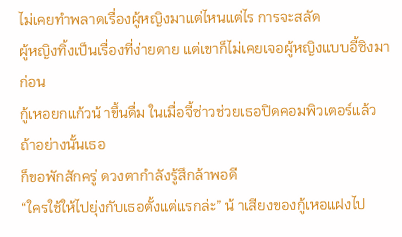ไม่เคยทำพลาดเรื่องผู้หญิงมาแต่ไหนแต่ไร การจะสลัด
ผู้หญิงทิ้งเป็นเรื่องที่ง่ายดาย แต่เขาก็ไม่เคยเจอผู้หญิงแบบอี้ซิงมาก่อน
กู้เหอยกแก้วน้ าขึ้นดื่ม ในเมื่อจี้ซ่าวช่วยเธอปิดคอมพิวเตอร์แล้ว ถ้าอย่างนั้นเธอ
ก็ขอพักสักครู่ ดวงตากำลังรู้สึกล้าพอดี
“ใครใช้ให้ไปยุ่งกับเธอตั้งแต่แรกล่ะ” น้ าเสียงของกู้เหอแฝงไป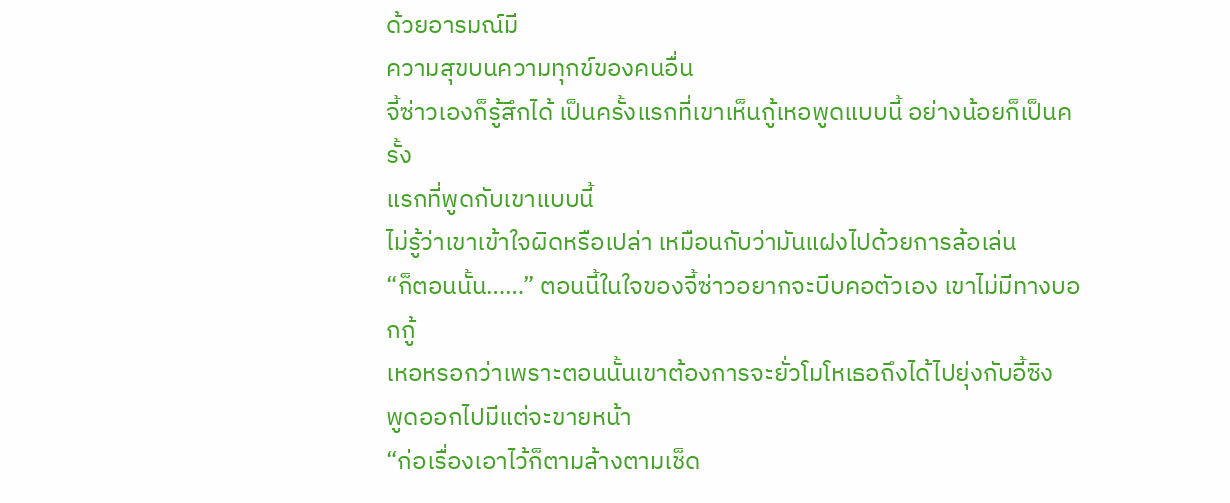ด้วยอารมณ์มี
ความสุขบนความทุกข์ของคนอื่น
จี้ซ่าวเองก็รู้สึกได้ เป็นครั้งแรกที่เขาเห็นกู้เหอพูดแบบนี้ อย่างน้อยก็เป็นครั้ง
แรกที่พูดกับเขาแบบนี้
ไม่รู้ว่าเขาเข้าใจผิดหรือเปล่า เหมือนกับว่ามันแฝงไปด้วยการล้อเล่น
“ก็ตอนนั้น……” ตอนนี้ในใจของจี้ซ่าวอยากจะบีบคอตัวเอง เขาไม่มีทางบอกกู้
เหอหรอกว่าเพราะตอนนั้นเขาต้องการจะยั่วโมโหเธอถึงได้ไปยุ่งกับอี้ซิง
พูดออกไปมีแต่จะขายหน้า
“ก่อเรื่องเอาไว้ก็ตามล้างตามเช็ด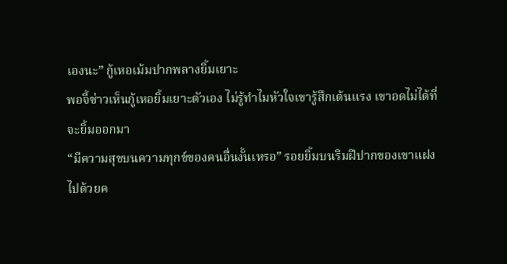เองนะ” กู้เหอเม้มปากพลางยิ้มเยาะ
พอจี้ซ่าวเห็นกู้เหอยิ้มเยาะตัวเอง ไม่รู้ทำไมหัวใจเขารู้สึกเต้นแรง เขาอดไม่ได้ที่
จะยิ้มออกมา
“มีความสุขบนความทุกข์ของคนอื่นงั้นเหรอ” รอยยิ้มบนริมฝีปากของเขาแฝง
ไปด้วยค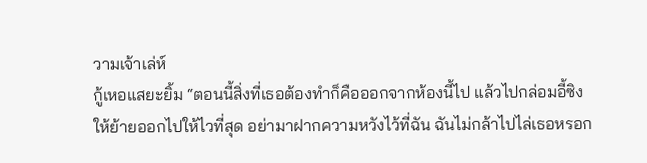วามเจ้าเล่ห์
กู้เหอแสยะยิ้ม “ตอนนี้สิ่งที่เธอต้องทำก็คือออกจากห้องนี้ไป แล้วไปกล่อมอี้ซิง
ให้ย้ายออกไปให้ไวที่สุด อย่ามาฝากความหวังไว้ที่ฉัน ฉันไม่กล้าไปไล่เธอหรอก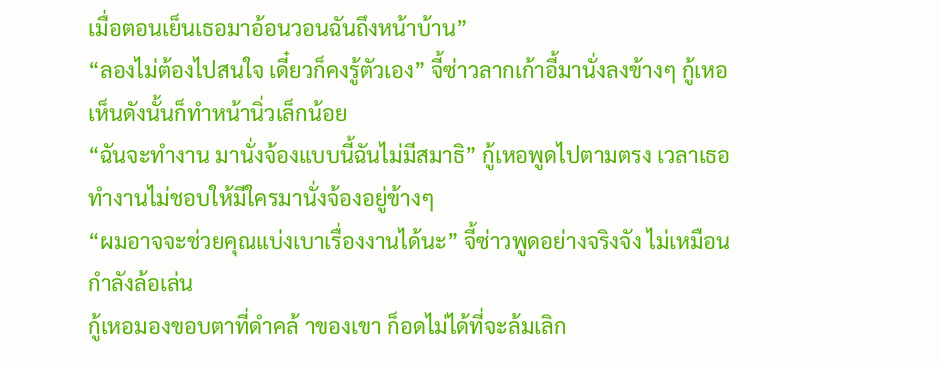เมื่อตอนเย็นเธอมาอ้อนวอนฉันถึงหน้าบ้าน”
“ลองไม่ต้องไปสนใจ เดี๋ยวก็คงรู้ตัวเอง” จี้ซ่าวลากเก้าอี้มานั่งลงข้างๆ กู้เหอ
เห็นดังนั้นก็ทำหน้านิ่วเล็กน้อย
“ฉันจะทำงาน มานั่งจ้องแบบนี้ฉันไม่มีสมาธิ” กู้เหอพูดไปตามตรง เวลาเธอ
ทำงานไม่ชอบให้มีใครมานั่งจ้องอยู่ข้างๆ
“ผมอาจจะช่วยคุณแบ่งเบาเรื่องงานได้นะ” จี้ซ่าวพูดอย่างจริงจัง ไม่เหมือน
กำลังล้อเล่น
กู้เหอมองขอบตาที่ดำคล้ าของเขา ก็อดไม่ได้ที่จะล้มเลิก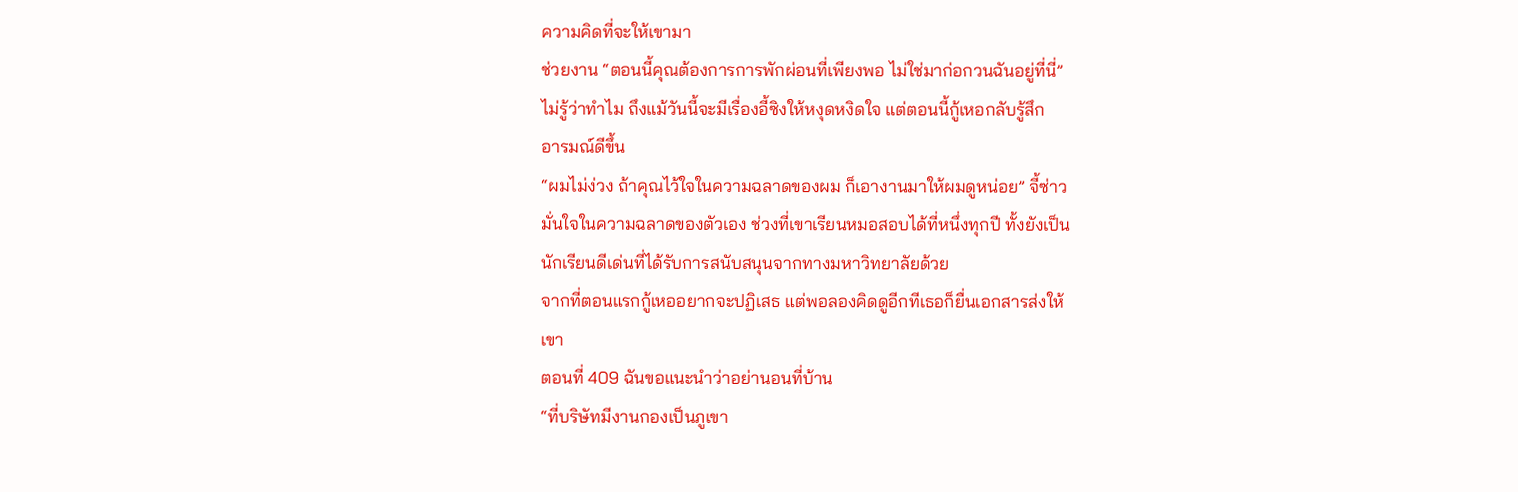ความคิดที่จะให้เขามา
ช่วยงาน “ตอนนี้คุณต้องการการพักผ่อนที่เพียงพอ ไม่ใช่มาก่อกวนฉันอยู่ที่นี่”
ไม่รู้ว่าทำไม ถึงแม้วันนี้จะมีเรื่องอี้ซิงให้หงุดหงิดใจ แต่ตอนนี้กู้เหอกลับรู้สึก
อารมณ์ดีขึ้น
“ผมไม่ง่วง ถ้าคุณไว้ใจในความฉลาดของผม ก็เอางานมาให้ผมดูหน่อย” จี้ซ่าว
มั่นใจในความฉลาดของตัวเอง ช่วงที่เขาเรียนหมอสอบได้ที่หนึ่งทุกปี ทั้งยังเป็น
นักเรียนดีเด่นที่ได้รับการสนับสนุนจากทางมหาวิทยาลัยด้วย
จากที่ตอนแรกกู้เหออยากจะปฏิเสธ แต่พอลองคิดดูอีกทีเธอก็ยื่นเอกสารส่งให้
เขา
ตอนที่ 409 ฉันขอแนะนำว่าอย่านอนที่บ้าน
“ที่บริษัทมีงานกองเป็นภูเขา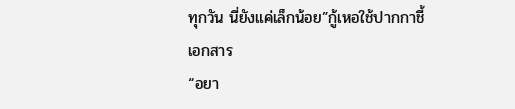ทุกวัน นี่ยังแค่เล็กน้อย”กู้เหอใช้ปากกาชี้
เอกสาร
“อยา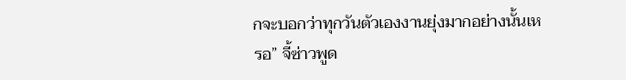กจะบอกว่าทุกวันตัวเองงานยุ่งมากอย่างนั้นเหรอ” จี้ซ่าวพูด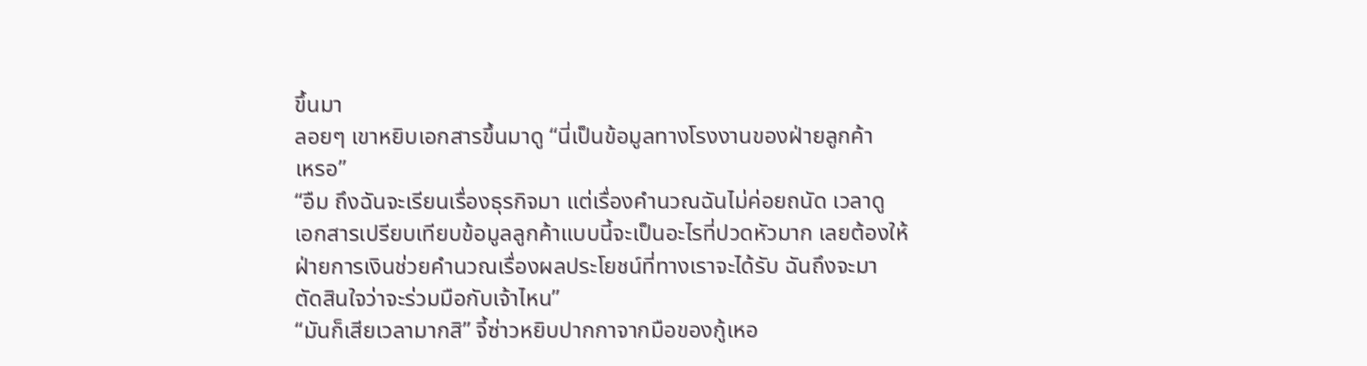ขึ้นมา
ลอยๆ เขาหยิบเอกสารขึ้นมาดู “นี่เป็นข้อมูลทางโรงงานของฝ่ายลูกค้า
เหรอ”
“อืม ถึงฉันจะเรียนเรื่องธุรกิจมา แต่เรื่องคำนวณฉันไม่ค่อยถนัด เวลาดู
เอกสารเปรียบเทียบข้อมูลลูกค้าแบบนี้จะเป็นอะไรที่ปวดหัวมาก เลยต้องให้
ฝ่ายการเงินช่วยคำนวณเรื่องผลประโยชน์ที่ทางเราจะได้รับ ฉันถึงจะมา
ตัดสินใจว่าจะร่วมมือกับเจ้าไหน”
“มันก็เสียเวลามากสิ” จี้ซ่าวหยิบปากกาจากมือของกู้เหอ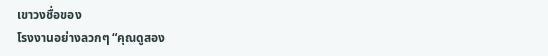เขาวงชื่อของ
โรงงานอย่างลวกๆ “คุณดูสอง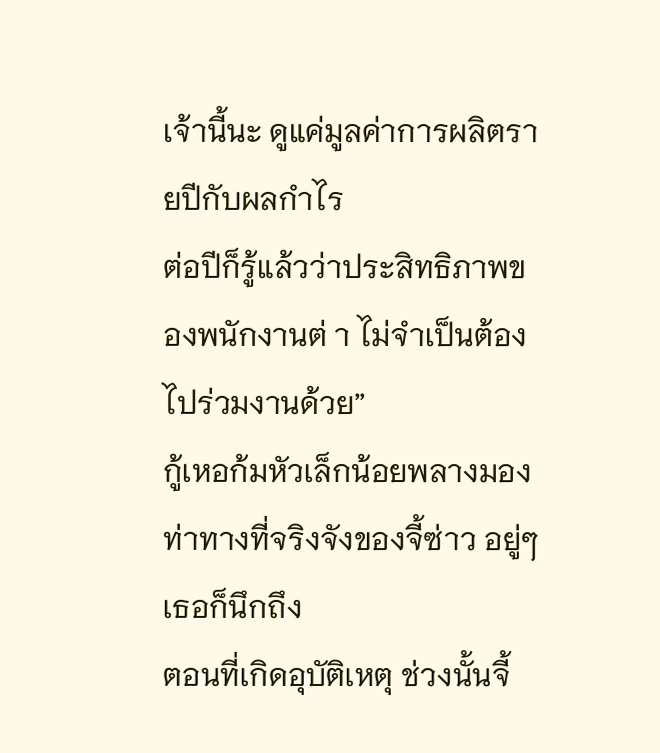เจ้านี้นะ ดูแค่มูลค่าการผลิตรายปีกับผลกำไร
ต่อปีก็รู้แล้วว่าประสิทธิภาพของพนักงานต่ า ไม่จำเป็นต้องไปร่วมงานด้วย”
กู้เหอก้มหัวเล็กน้อยพลางมองท่าทางที่จริงจังของจี้ซ่าว อยู่ๆ เธอก็นึกถึง
ตอนที่เกิดอุบัติเหตุ ช่วงนั้นจี้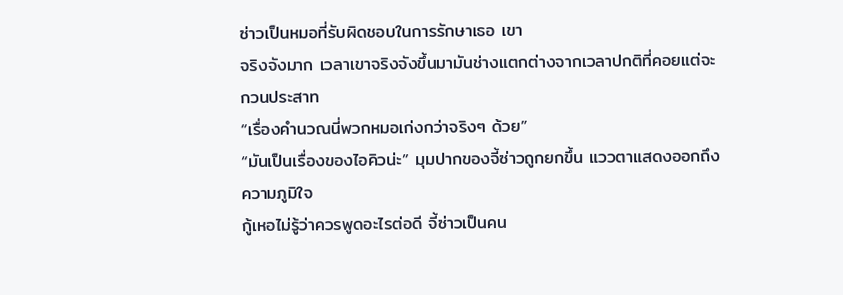ซ่าวเป็นหมอที่รับผิดชอบในการรักษาเธอ เขา
จริงจังมาก เวลาเขาจริงจังขึ้นมามันช่างแตกต่างจากเวลาปกติที่คอยแต่จะ
กวนประสาท
“เรื่องคำนวณนี่พวกหมอเก่งกว่าจริงๆ ด้วย”
“มันเป็นเรื่องของไอคิวน่ะ” มุมปากของจี้ซ่าวถูกยกขึ้น แววตาแสดงออกถึง
ความภูมิใจ
กู้เหอไม่รู้ว่าควรพูดอะไรต่อดี จี้ซ่าวเป็นคน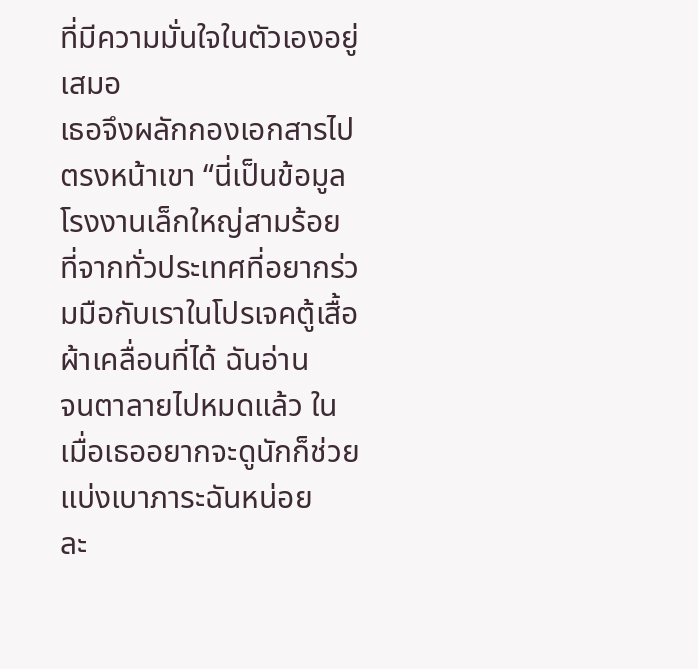ที่มีความมั่นใจในตัวเองอยู่เสมอ
เธอจึงผลักกองเอกสารไปตรงหน้าเขา “นี่เป็นข้อมูลโรงงานเล็กใหญ่สามร้อย
ที่จากทั่วประเทศที่อยากร่วมมือกับเราในโปรเจคตู้เสื้อผ้าเคลื่อนที่ได้ ฉันอ่าน
จนตาลายไปหมดแล้ว ในเมื่อเธออยากจะดูนักก็ช่วยแบ่งเบาภาระฉันหน่อย
ละ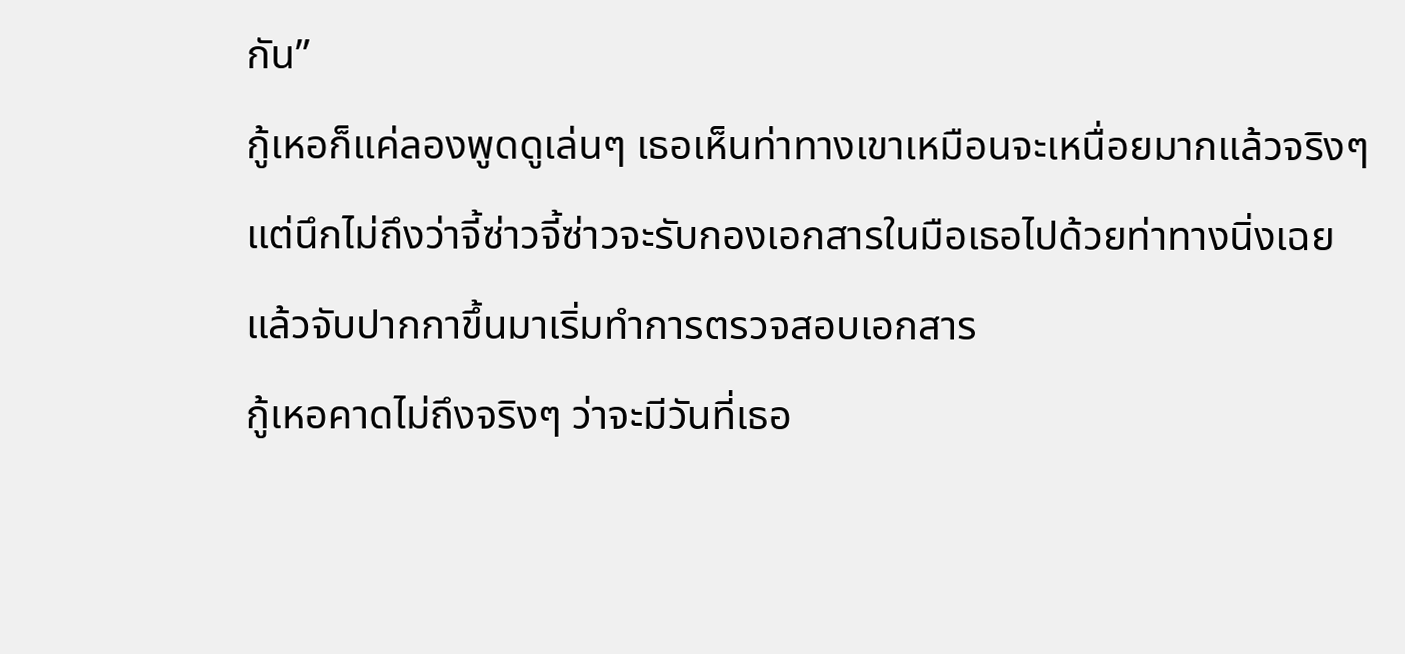กัน”
กู้เหอก็แค่ลองพูดดูเล่นๆ เธอเห็นท่าทางเขาเหมือนจะเหนื่อยมากแล้วจริงๆ
แต่นึกไม่ถึงว่าจี้ซ่าวจี้ซ่าวจะรับกองเอกสารในมือเธอไปด้วยท่าทางนิ่งเฉย
แล้วจับปากกาขึ้นมาเริ่มทำการตรวจสอบเอกสาร
กู้เหอคาดไม่ถึงจริงๆ ว่าจะมีวันที่เธอ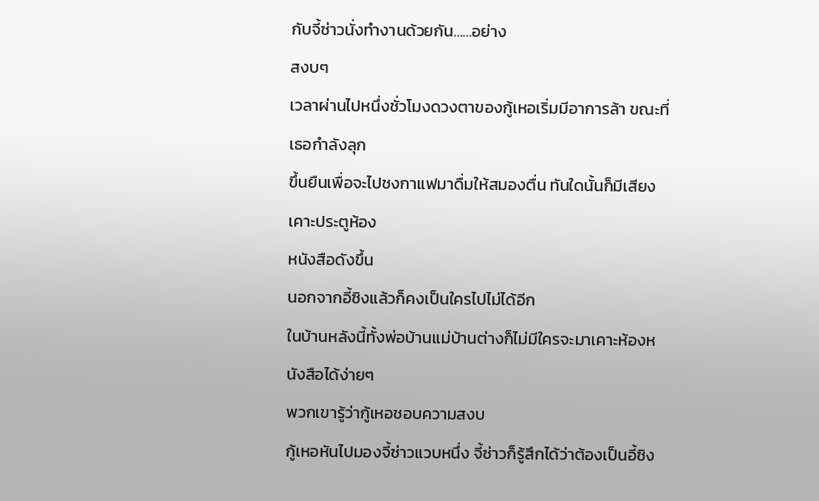กับจี้ซ่าวนั่งทำงานด้วยกัน……อย่าง
สงบๆ
เวลาผ่านไปหนึ่งชั่วโมงดวงตาของกู้เหอเริ่มมีอาการล้า ขณะที่เธอกำลังลุก
ขึ้นยืนเพื่อจะไปชงกาแฟมาดื่มให้สมองตื่น ทันใดนั้นก็มีเสียงเคาะประตูห้อง
หนังสือดังขึ้น
นอกจากอี้ซิงแล้วก็คงเป็นใครไปไม่ได้อีก
ในบ้านหลังนี้ทั้งพ่อบ้านแม่บ้านต่างก็ไม่มีใครจะมาเคาะห้องหนังสือได้ง่ายๆ
พวกเขารู้ว่ากู้เหอชอบความสงบ
กู้เหอหันไปมองจี้ซ่าวแวบหนึ่ง จี้ซ่าวก็รู้สึกได้ว่าต้องเป็นอี้ซิง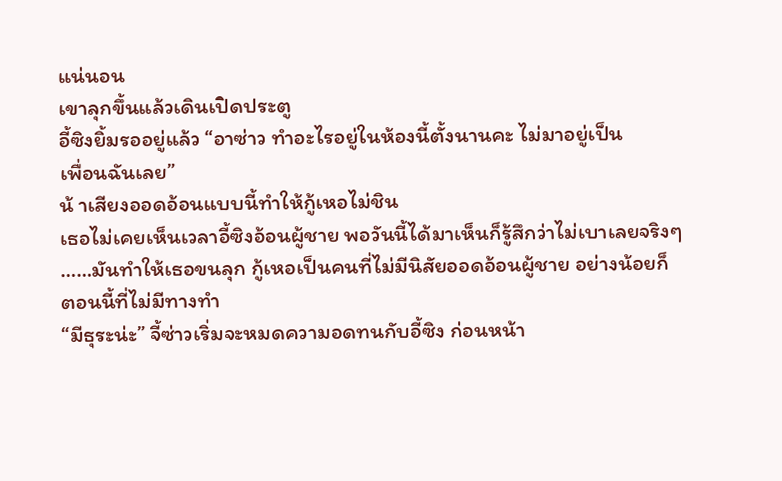แน่นอน
เขาลุกขึ้นแล้วเดินเปิดประตู
อี้ซิงยิ้มรออยู่แล้ว “อาซ่าว ทำอะไรอยู่ในห้องนี้ตั้งนานคะ ไม่มาอยู่เป็น
เพื่อนฉันเลย”
น้ าเสียงออดอ้อนแบบนี้ทำให้กู้เหอไม่ชิน
เธอไม่เคยเห็นเวลาอี้ซิงอ้อนผู้ชาย พอวันนี้ได้มาเห็นก็รู้สึกว่าไม่เบาเลยจริงๆ
……มันทำให้เธอขนลุก กู้เหอเป็นคนที่ไม่มีนิสัยออดอ้อนผู้ชาย อย่างน้อยก็
ตอนนี้ที่ไม่มีทางทำ
“มีธุระน่ะ” จี้ซ่าวเริ่มจะหมดความอดทนกับอี้ซิง ก่อนหน้า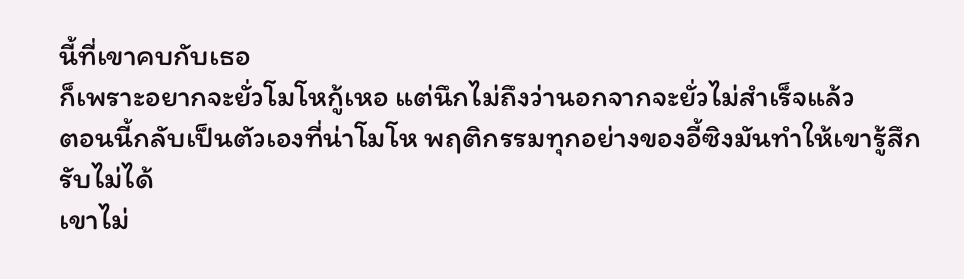นี้ที่เขาคบกับเธอ
ก็เพราะอยากจะยั่วโมโหกู้เหอ แต่นึกไม่ถึงว่านอกจากจะยั่วไม่สำเร็จแล้ว
ตอนนี้กลับเป็นตัวเองที่น่าโมโห พฤติกรรมทุกอย่างของอี้ซิงมันทำให้เขารู้สึก
รับไม่ได้
เขาไม่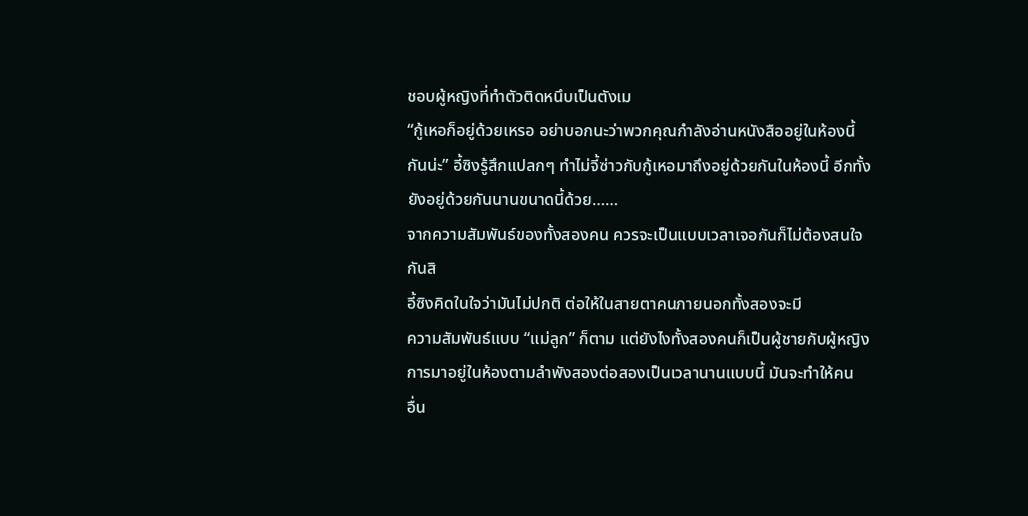ชอบผู้หญิงที่ทำตัวติดหนึบเป็นตังเม
“กู้เหอก็อยู่ด้วยเหรอ อย่าบอกนะว่าพวกคุณกำลังอ่านหนังสืออยู่ในห้องนี้
กันน่ะ” อี้ซิงรู้สึกแปลกๆ ทำไม่จี้ซ่าวกับกู้เหอมาถึงอยู่ด้วยกันในห้องนี้ อีกทั้ง
ยังอยู่ด้วยกันนานขนาดนี้ด้วย……
จากความสัมพันธ์ของทั้งสองคน ควรจะเป็นแบบเวลาเจอกันก็ไม่ต้องสนใจ
กันสิ
อี้ซิงคิดในใจว่ามันไม่ปกติ ต่อให้ในสายตาคนภายนอกทั้งสองจะมี
ความสัมพันธ์แบบ “แม่ลูก” ก็ตาม แต่ยังไงทั้งสองคนก็เป็นผู้ชายกับผู้หญิง
การมาอยู่ในห้องตามลำพังสองต่อสองเป็นเวลานานแบบนี้ มันจะทำให้คน
อื่น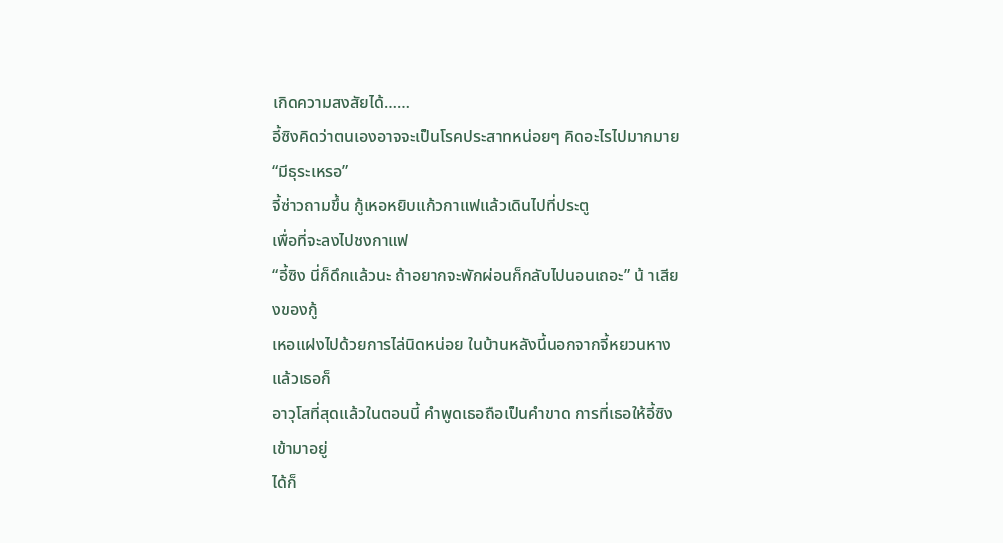เกิดความสงสัยได้……
อี้ซิงคิดว่าตนเองอาจจะเป็นโรคประสาทหน่อยๆ คิดอะไรไปมากมาย
“มีธุระเหรอ”
จี้ซ่าวถามขึ้น กู้เหอหยิบแก้วกาแฟแล้วเดินไปที่ประตู
เพื่อที่จะลงไปชงกาแฟ
“อี้ซิง นี่ก็ดึกแล้วนะ ถ้าอยากจะพักผ่อนก็กลับไปนอนเถอะ” น้ าเสียงของกู้
เหอแฝงไปด้วยการไล่นิดหน่อย ในบ้านหลังนี้นอกจากจี้หยวนหางแล้วเธอก็
อาวุโสที่สุดแล้วในตอนนี้ คำพูดเธอถือเป็นคำขาด การที่เธอให้อี้ซิงเข้ามาอยู่
ได้ก็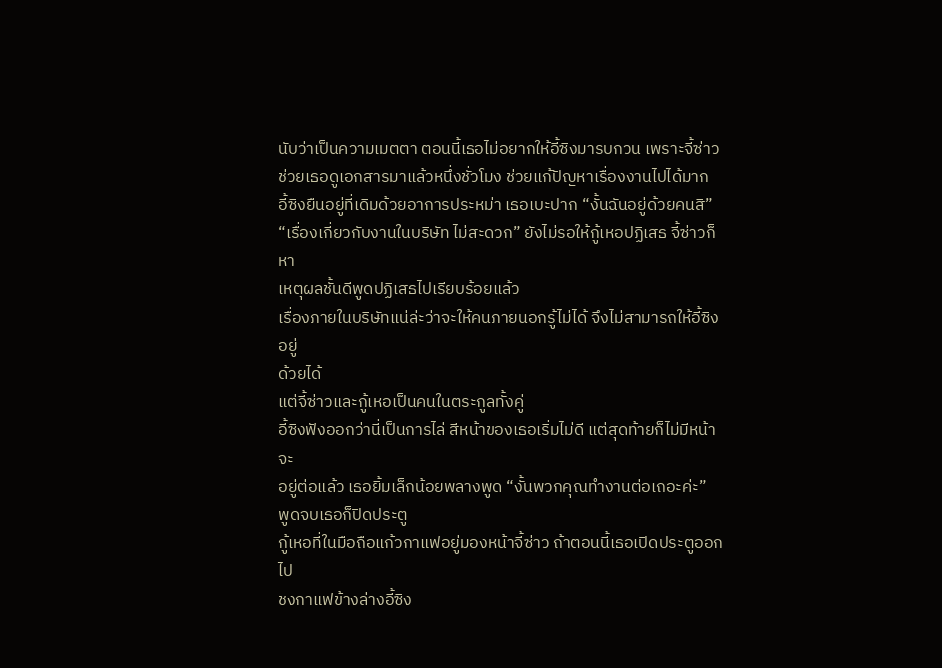นับว่าเป็นความเมตตา ตอนนี้เธอไม่อยากให้อี้ซิงมารบกวน เพราะจี้ซ่าว
ช่วยเธอดูเอกสารมาแล้วหนึ่งชั่วโมง ช่วยแก้ปัญหาเรื่องงานไปได้มาก
อี้ซิงยืนอยู่ที่เดิมด้วยอาการประหม่า เธอเบะปาก “งั้นฉันอยู่ด้วยคนสิ”
“เรื่องเกี่ยวกับงานในบริษัท ไม่สะดวก” ยังไม่รอให้กู้เหอปฏิเสธ จี้ซ่าวก็หา
เหตุผลชั้นดีพูดปฏิเสธไปเรียบร้อยแล้ว
เรื่องภายในบริษัทแน่ล่ะว่าจะให้คนภายนอกรู้ไม่ได้ จึงไม่สามารถให้อี้ซิงอยู่
ด้วยได้
แต่จี้ซ่าวและกู้เหอเป็นคนในตระกูลทั้งคู่
อี้ซิงฟังออกว่านี่เป็นการไล่ สีหน้าของเธอเริ่มไม่ดี แต่สุดท้ายก็ไม่มีหน้าจะ
อยู่ต่อแล้ว เธอยิ้มเล็กน้อยพลางพูด “งั้นพวกคุณทำงานต่อเถอะค่ะ”
พูดจบเธอก็ปิดประตู
กู้เหอที่ในมือถือแก้วกาแฟอยู่มองหน้าจี้ซ่าว ถ้าตอนนี้เธอเปิดประตูออกไป
ชงกาแฟข้างล่างอี้ซิง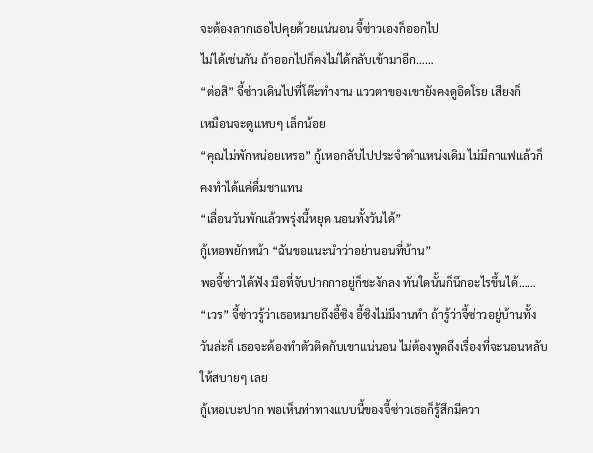จะต้องลากเธอไปคุยด้วยแน่นอน จี้ซ่าวเองก็ออกไป
ไม่ได้เช่นกัน ถ้าออกไปก็คงไม่ได้กลับเข้ามาอีก……
“ต่อสิ” จี้ซ่าวเดินไปที่โต๊ะทำงาน แววตาของเขายังคงดูอิดโรย เสียงก็
เหมือนจะดูแหบๆ เล็กน้อย
“คุณไม่พักหน่อยเหรอ” กู้เหอกลับไปประจำตำแหน่งเดิม ไม่มีกาแฟแล้วก็
คงทำได้แค่ดื่มชาแทน
“เลื่อนวันพักแล้วพรุ่งนี้หยุด นอนทั้งวันได้”
กู้เหอพยักหน้า “ฉันขอแนะนำว่าอย่านอนที่บ้าน”
พอจี้ซ่าวได้ฟัง มือที่จับปากกาอยู่ก็ชะงักลง ทันใดนั้นก็นึกอะไรขึ้นได้……
“เวร” จี้ซ่าวรู้ว่าเธอหมายถึงอี้ซิง อี้ซิงไม่มีงานทำ ถ้ารู้ว่าจี้ซ่าวอยู่บ้านทั้ง
วันล่ะก็ เธอจะต้องทำตัวติดกับเขาแน่นอน ไม่ต้องพูดถึงเรื่องที่จะนอนหลับ
ให้สบายๆ เลย
กู้เหอเบะปาก พอเห็นท่าทางแบบนี้ของจี้ซ่าวเธอก็รู้สึกมีควา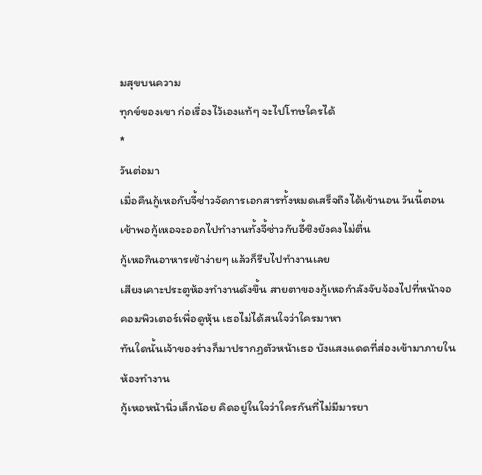มสุขบนความ
ทุกข์ของเขา ก่อเรื่องไว้เองแท้ๆ จะไปโทษใครได้
*
วันต่อมา
เมื่อคืนกู้เหอกับจี้ซ่าวจัดการเอกสารทั้งหมดเสร็จถึงได้เข้านอน วันนี้ตอน
เช้าพอกู้เหอจะออกไปทำงานทั้งจี้ซ่าวกับอี้ซิงยังคงไม่ตื่น
กู้เหอกินอาหารเช้าง่ายๆ แล้วก็รีบไปทำงานเลย
เสียงเคาะประตูห้องทำงานดังขึ้น สายตาของกู้เหอกำลังจับจ้องไปที่หน้าจอ
คอมพิวเตอร์เพื่อดูหุ้น เธอไม่ได้สนใจว่าใครมาหา
ทันใดนั้นเจ้าของร่างก็มาปรากฏตัวหน้าเธอ บังแสงแดดที่ส่องเข้ามาภายใน
ห้องทำงาน
กู้เหอหน้านิ่วเล็กน้อย คิดอยู่ในใจว่าใครกันที่ไม่มีมารยา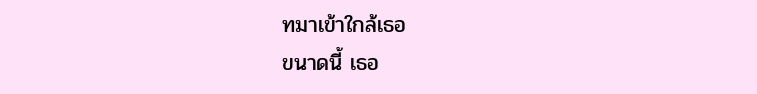ทมาเข้าใกล้เธอ
ขนาดนี้ เธอ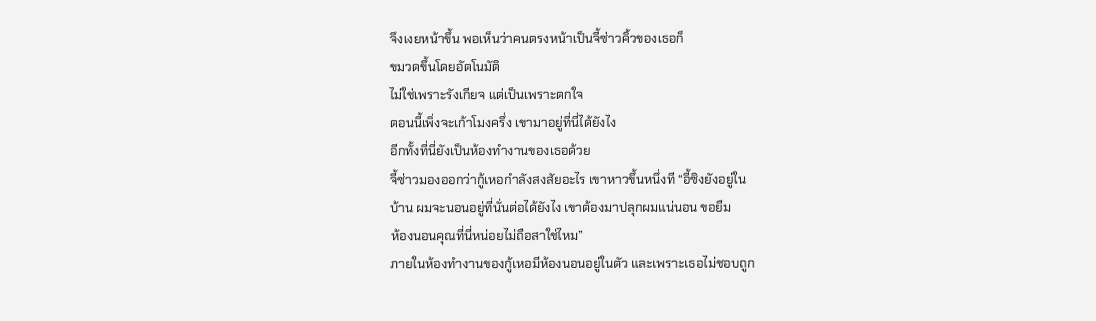จึงเงยหน้าขึ้น พอเห็นว่าคนตรงหน้าเป็นจี้ซ่าวคิ้วของเธอก็
ขมวดขึ้นโดยอัตโนมัติ
ไม่ใช่เพราะรังเกียจ แต่เป็นเพราะตกใจ
ตอนนี้เพิ่งจะเก้าโมงครึ่ง เขามาอยู่ที่นี่ได้ยังไง
อีกทั้งที่นี่ยังเป็นห้องทำงานของเธอด้วย
จี้ซ่าวมองออกว่ากู้เหอกำลังสงสัยอะไร เขาหาวขึ้นหนึ่งที “อี้ซิงยังอยู่ใน
บ้าน ผมจะนอนอยู่ที่นั่นต่อได้ยังไง เขาต้องมาปลุกผมแน่นอน ขอยืม
ห้องนอนคุณที่นี่หน่อยไม่ถือสาใช่ไหม”
ภายในห้องทำงานของกู้เหอมีห้องนอนอยู่ในตัว และเพราะเธอไม่ชอบถูก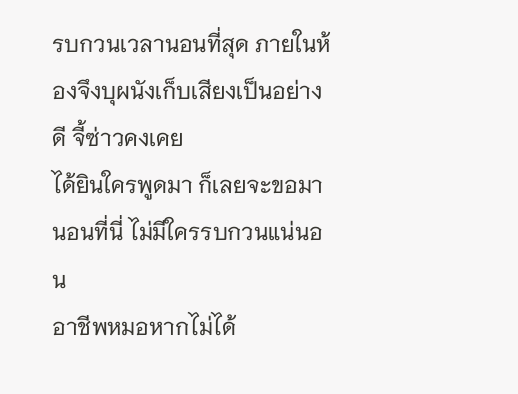รบกวนเวลานอนที่สุด ภายในห้องจึงบุผนังเก็บเสียงเป็นอย่างดี จี้ซ่าวคงเคย
ได้ยินใครพูดมา ก็เลยจะขอมานอนที่นี่ ไม่มีใครรบกวนแน่นอน
อาชีพหมอหากไม่ได้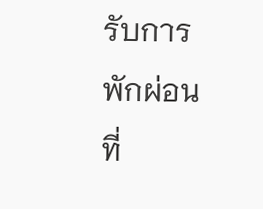รับการพักผ่อนที่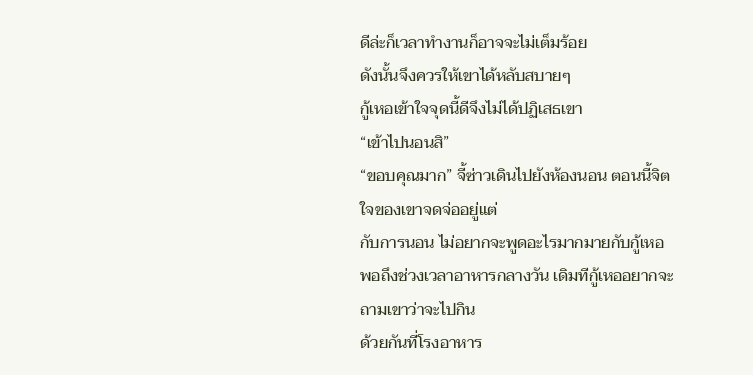ดีล่ะก็เวลาทำงานก็อาจจะไม่เต็มร้อย
ดังนั้นจึงควรให้เขาได้หลับสบายๆ
กู้เหอเข้าใจจุดนี้ดีจึงไม่ได้ปฏิเสธเขา
“เข้าไปนอนสิ”
“ขอบคุณมาก” จี้ซ่าวเดินไปยังห้องนอน ตอนนี้จิตใจของเขาจดจ่ออยู่แต่
กับการนอน ไม่อยากจะพูดอะไรมากมายกับกู้เหอ
พอถึงช่วงเวลาอาหารกลางวัน เดิมทีกู้เหออยากจะถามเขาว่าจะไปกิน
ด้วยกันที่โรงอาหาร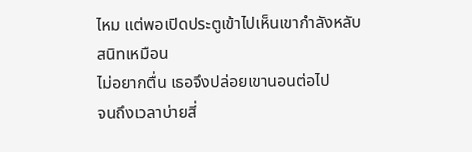ไหม แต่พอเปิดประตูเข้าไปเห็นเขากำลังหลับสนิทเหมือน
ไม่อยากตื่น เธอจึงปล่อยเขานอนต่อไป
จนถึงเวลาบ่ายสี่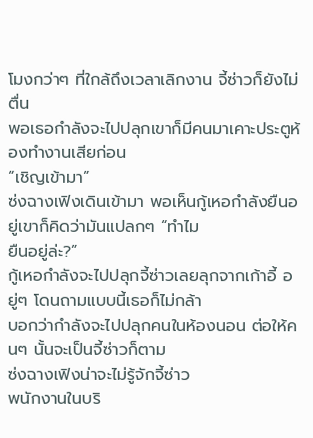โมงกว่าๆ ที่ใกล้ถึงเวลาเลิกงาน จี้ซ่าวก็ยังไม่ตื่น
พอเธอกำลังจะไปปลุกเขาก็มีคนมาเคาะประตูห้องทำงานเสียก่อน
“เชิญเข้ามา”
ซ่งฉางเฟิงเดินเข้ามา พอเห็นกู้เหอกำลังยืนอยู่เขาก็คิดว่ามันแปลกๆ “ทำไม
ยืนอยู่ล่ะ?”
กู้เหอกำลังจะไปปลุกจี้ซ่าวเลยลุกจากเก้าอี้ อยู่ๆ โดนถามแบบนี้เธอก็ไม่กล้า
บอกว่ากำลังจะไปปลุกคนในห้องนอน ต่อให้คนๆ นั้นจะเป็นจี้ซ่าวก็ตาม
ซ่งฉางเฟิงน่าจะไม่รู้จักจี้ซ่าว
พนักงานในบริ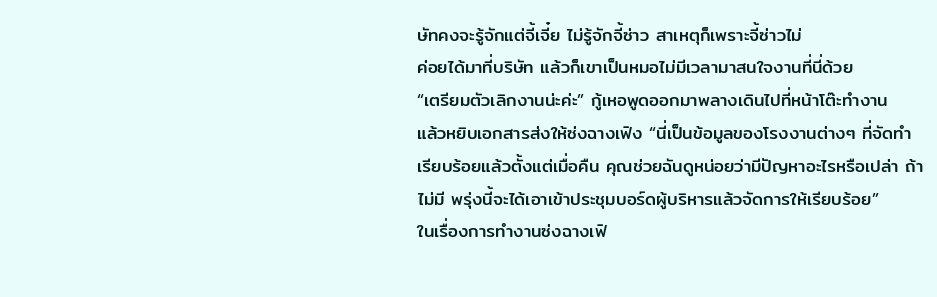ษัทคงจะรู้จักแต่จี้เจี๋ย ไม่รู้จักจี้ซ่าว สาเหตุก็เพราะจี้ซ่าวไม่
ค่อยได้มาที่บริษัท แล้วก็เขาเป็นหมอไม่มีเวลามาสนใจงานที่นี่ด้วย
“เตรียมตัวเลิกงานน่ะค่ะ” กู้เหอพูดออกมาพลางเดินไปที่หน้าโต๊ะทำงาน
แล้วหยิบเอกสารส่งให้ซ่งฉางเฟิง “นี่เป็นข้อมูลของโรงงานต่างๆ ที่จัดทำ
เรียบร้อยแล้วตั้งแต่เมื่อคืน คุณช่วยฉันดูหน่อยว่ามีปัญหาอะไรหรือเปล่า ถ้า
ไม่มี พรุ่งนี้จะได้เอาเข้าประชุมบอร์ดผู้บริหารแล้วจัดการให้เรียบร้อย”
ในเรื่องการทำงานซ่งฉางเฟิ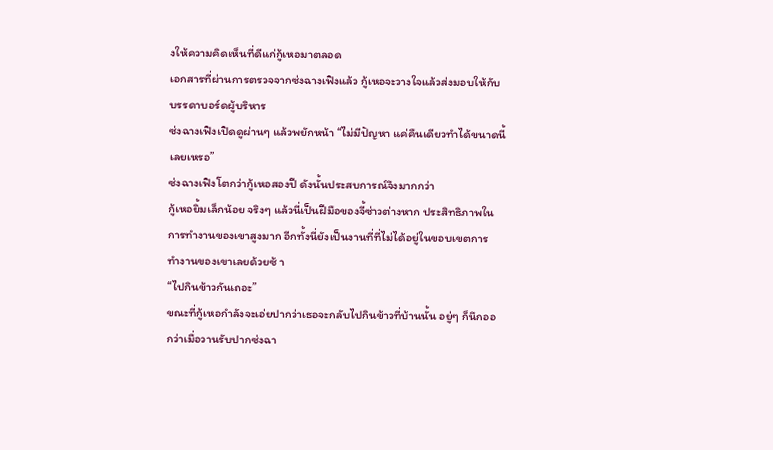งให้ความคิดเห็นที่ดีแก่กู้เหอมาตลอด
เอกสารที่ผ่านการตรวจจากซ่งฉางเฟิงแล้ว กู้เหอจะวางใจแล้วส่งมอบให้กับ
บรรดาบอร์ดผู้บริหาร
ซ่งฉางเฟิงเปิดดูผ่านๆ แล้วพยักหน้า “ไม่มีปัญหา แค่คืนเดียวทำได้ขนาดนี้
เลยเหรอ”
ซ่งฉางเฟิงโตกว่ากู้เหอสองปี ดังนั้นประสบการณ์จึงมากกว่า
กู้เหอยิ้มเล็กน้อย จริงๆ แล้วนี่เป็นฝีมือของจี้ซ่าวต่างหาก ประสิทธิภาพใน
การทำงานของเขาสูงมาก อีกทั้งนี่ยังเป็นงานที่ที่ไม่ได้อยู่ในขอบเขตการ
ทำงานของเขาเลยด้วยซ้ า
“ไปกินข้าวกันเถอะ”
ขณะที่กู้เหอกำลังจะเอ่ยปากว่าเธอจะกลับไปกินข้าวที่บ้านนั้น อยู่ๆ ก็นึกออ
กว่าเมื่อวานรับปากซ่งฉา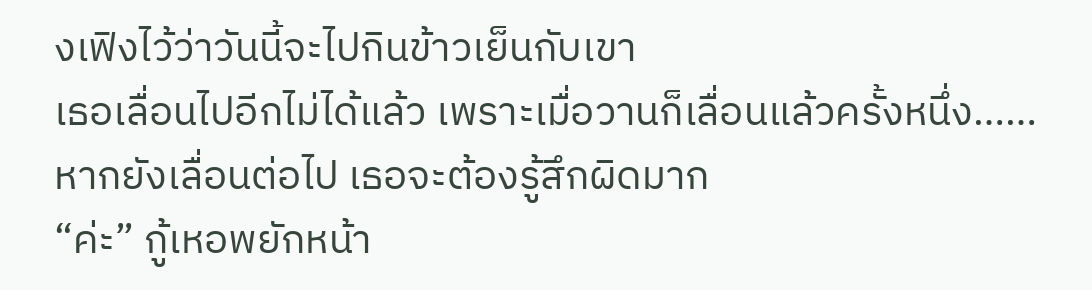งเฟิงไว้ว่าวันนี้จะไปกินข้าวเย็นกับเขา
เธอเลื่อนไปอีกไม่ได้แล้ว เพราะเมื่อวานก็เลื่อนแล้วครั้งหนึ่ง……
หากยังเลื่อนต่อไป เธอจะต้องรู้สึกผิดมาก
“ค่ะ” กู้เหอพยักหน้า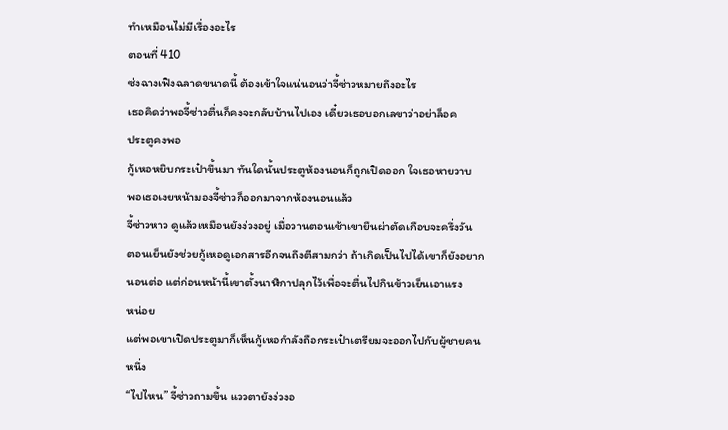ทำเหมือนไม่มีเรื่องอะไร
ตอนที่ 410
ซ่งฉางเฟิงฉลาดขนาดนี้ ต้องเข้าใจแน่นอนว่าจี้ซ่าวหมายถึงอะไร
เธอคิดว่าพอจี้ซ่าวตื่นก็คงจะกลับบ้านไปเอง เดี๋ยวเธอบอกเลขาว่าอย่าล็อค
ประตูคงพอ
กู้เหอหยิบกระเป๋าขึ้นมา ทันใดนั้นประตูห้องนอนก็ถูกเปิดออก ใจเธอหายวาบ
พอเธอเงยหน้ามองจี้ซ่าวก็ออกมาจากห้องนอนแล้ว
จี้ซ่าวหาว ดูแล้วเหมือนยังง่วงอยู่ เมื่อวานตอนเช้าเขายืนผ่าตัดเกือบจะครึ่งวัน
ตอนเย็นยังช่วยกู้เหอดูเอกสารอีกจนถึงตีสามกว่า ถ้าเกิดเป็นไปได้เขาก็ยังอยาก
นอนต่อ แต่ก่อนหน้านี้เขาตั้งนาฬิกาปลุกไว้เพื่อจะตื่นไปกินข้าวเย็นเอาแรง
หน่อย
แต่พอเขาเปิดประตูมาก็เห็นกู้เหอกำลังถือกระเป๋าเตรียมจะออกไปกับผู้ชายคน
หนึ่ง
“ไปไหน” จี้ซ่าวถามขึ้น แววตายังง่วงอ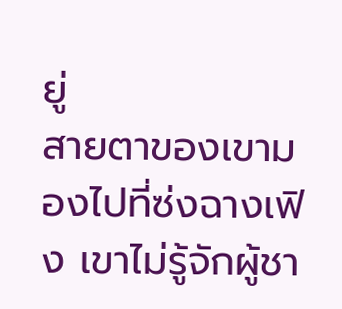ยู่
สายตาของเขามองไปที่ซ่งฉางเฟิง เขาไม่รู้จักผู้ชา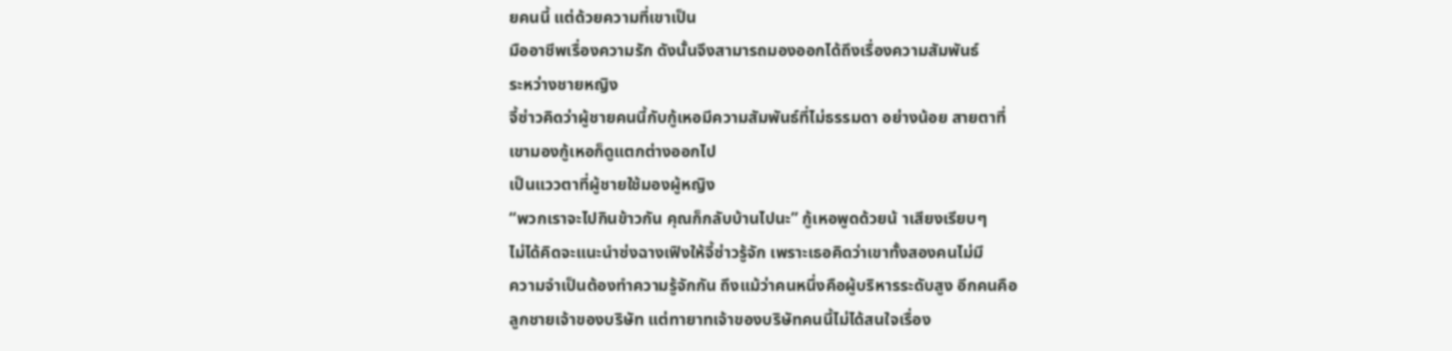ยคนนี้ แต่ด้วยความที่เขาเป็น
มืออาชีพเรื่องความรัก ดังนั้นจึงสามารถมองออกได้ถึงเรื่องความสัมพันธ์
ระหว่างชายหญิง
จี้ซ่าวคิดว่าผู้ชายคนนี้กับกู้เหอมีความสัมพันธ์ที่ไม่ธรรมดา อย่างน้อย สายตาที่
เขามองกู้เหอก็ดูแตกต่างออกไป
เป็นแววตาที่ผู้ชายใช้มองผู้หญิง
“พวกเราจะไปกินข้าวกัน คุณก็กลับบ้านไปนะ” กู้เหอพูดด้วยน้ าเสียงเรียบๆ
ไม่ได้คิดจะแนะนำซ่งฉางเฟิงให้จี้ซ่าวรู้จัก เพราะเธอคิดว่าเขาทั้งสองคนไม่มี
ความจำเป็นต้องทำความรู้จักกัน ถึงแม้ว่าคนหนึ่งคือผู้บริหารระดับสูง อีกคนคือ
ลูกชายเจ้าของบริษัท แต่ทายาทเจ้าของบริษัทคนนี้ไม่ได้สนใจเรื่อง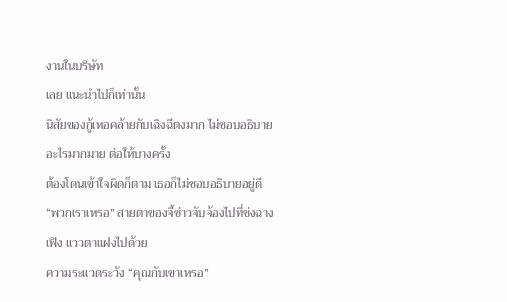งานในบริษัท
เลย แนะนำไปก็เท่านั้น
นิสัยของกู้เหอคล้ายกับเฉิงฉีตงมาก ไม่ชอบอธิบายอะไรมากมาย ต่อให้บางครั้ง
ต้องโดนเข้าใจผิดก็ตาม เธอก็ไม่ชอบอธิบายอยู่ดี
“พวกเราเหรอ” สายตาของจี้ซ่าวจับจ้องไปที่ซ่งฉางเฟิง แววตาแฝงไปด้วย
ความระแวดระวัง “คุณกับเขาเหรอ”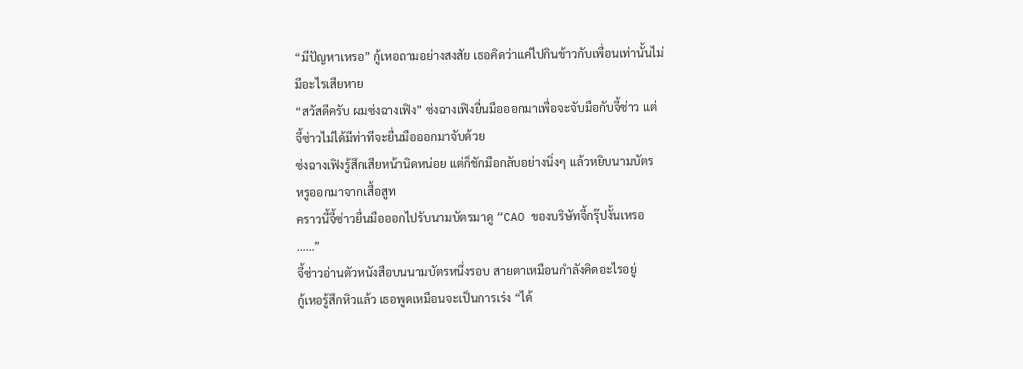“มีปัญหาเหรอ” กู้เหอถามอย่างสงสัย เธอคิดว่าแค่ไปกินข้าวกับเพื่อนเท่านั้นไม่
มีอะไรเสียหาย
“สวัสดีครับ ผมซ่งฉางเฟิง” ซ่งฉางเฟิงยื่นมือออกมาเพื่อจะจับมือกับจี้ซ่าว แต่
จี้ซ่าวไม่ได้มีท่าทีจะยื่นมือออกมาจับด้วย
ซ่งฉางเฟิงรู้สึกเสียหน้านิดหน่อย แต่ก็ชักมือกลับอย่างนิ่งๆ แล้วหยิบนามบัตร
หรูออกมาจากเสื้อสูท
คราวนี้จี้ซ่าวยื่นมือออกไปรับนามบัตรมาดู “CAO ของบริษัทจี้กรุ๊ปงั้นเหรอ
……”
จี้ซ่าวอ่านตัวหนังสือบนนามบัตรหนึ่งรอบ สายตาเหมือนกำลังคิดอะไรอยู่
กู้เหอรู้สึกหิวแล้ว เธอพูดเหมือนจะเป็นการเร่ง “ได้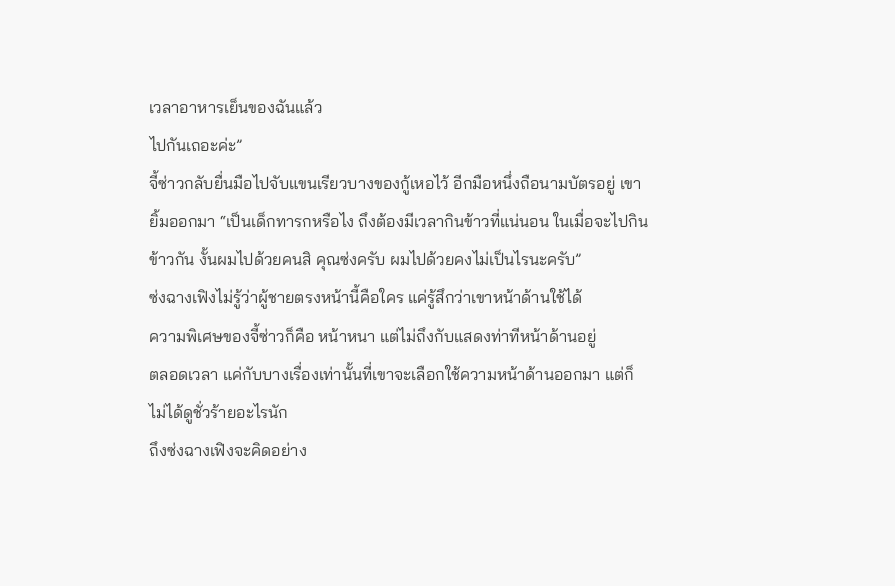เวลาอาหารเย็นของฉันแล้ว
ไปกันเถอะค่ะ”
จี้ซ่าวกลับยื่นมือไปจับแขนเรียวบางของกู้เหอไว้ อีกมือหนึ่งถือนามบัตรอยู่ เขา
ยิ้มออกมา “เป็นเด็กทารกหรือไง ถึงต้องมีเวลากินข้าวที่แน่นอน ในเมื่อจะไปกิน
ข้าวกัน งั้นผมไปด้วยคนสิ คุณซ่งครับ ผมไปด้วยคงไม่เป็นไรนะครับ”
ซ่งฉางเฟิงไม่รู้ว่าผู้ชายตรงหน้านี้คือใคร แค่รู้สึกว่าเขาหน้าด้านใช้ได้
ความพิเศษของจี้ซ่าวก็คือ หน้าหนา แต่ไม่ถึงกับแสดงท่าทีหน้าด้านอยู่
ตลอดเวลา แค่กับบางเรื่องเท่านั้นที่เขาจะเลือกใช้ความหน้าด้านออกมา แต่ก็
ไม่ได้ดูชั่วร้ายอะไรนัก
ถึงซ่งฉางเฟิงจะคิดอย่าง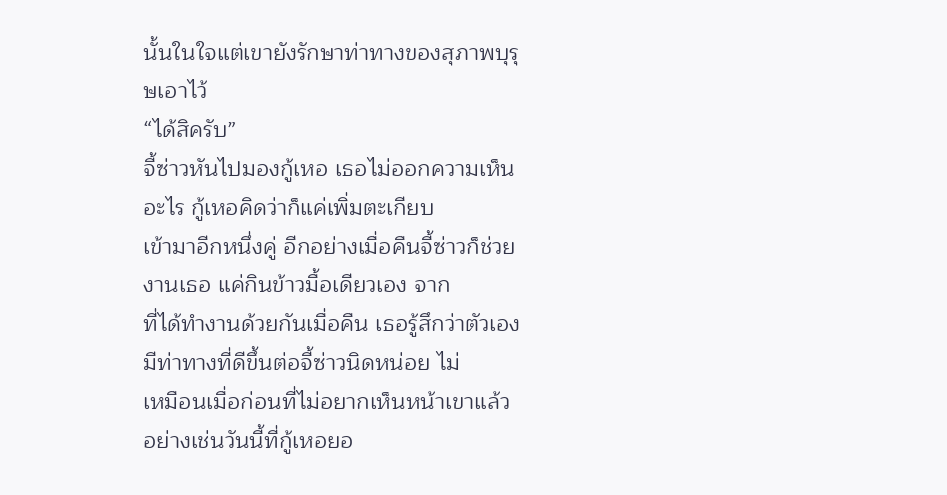นั้นในใจแต่เขายังรักษาท่าทางของสุภาพบุรุษเอาไว้
“ได้สิครับ”
จี้ซ่าวหันไปมองกู้เหอ เธอไม่ออกความเห็นอะไร กู้เหอคิดว่าก็แค่เพิ่มตะเกียบ
เข้ามาอีกหนึ่งคู่ อีกอย่างเมื่อคืนจี้ซ่าวก็ช่วยงานเธอ แค่กินข้าวมื้อเดียวเอง จาก
ที่ได้ทำงานด้วยกันเมื่อคืน เธอรู้สึกว่าตัวเองมีท่าทางที่ดีขึ้นต่อจี้ซ่าวนิดหน่อย ไม่
เหมือนเมื่อก่อนที่ไม่อยากเห็นหน้าเขาแล้ว
อย่างเช่นวันนี้ที่กู้เหอยอ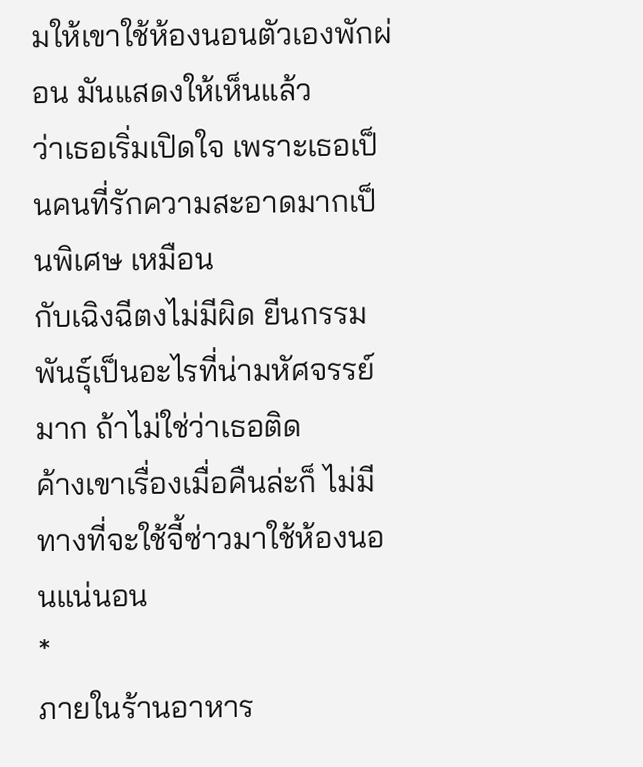มให้เขาใช้ห้องนอนตัวเองพักผ่อน มันแสดงให้เห็นแล้ว
ว่าเธอเริ่มเปิดใจ เพราะเธอเป็นคนที่รักความสะอาดมากเป็นพิเศษ เหมือน
กับเฉิงฉีตงไม่มีผิด ยีนกรรมพันธุ์เป็นอะไรที่น่ามหัศจรรย์มาก ถ้าไม่ใช่ว่าเธอติด
ค้างเขาเรื่องเมื่อคืนล่ะก็ ไม่มีทางที่จะใช้จี้ซ่าวมาใช้ห้องนอนแน่นอน
*
ภายในร้านอาหาร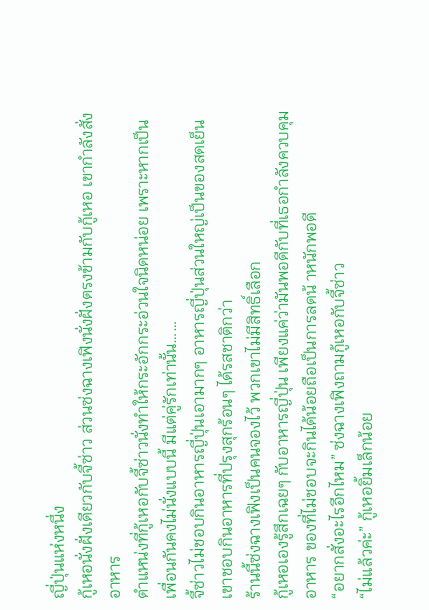ญี่ปุ่นแห่งหนึ่ง
กู้เหอนั่งฝั่งเดียวกับจี้ซ่าว ส่วนซ่งฉางเฟิงนั่งฝั่งตรงข้ามกับกู้เหอ เขากำลังสั่ง
อาหาร
ตำแหน่งที่กู้เหอกับจี้ซ่าวนั่งทำให้กระอักกระอ่วนใจนิดหน่อย เพราะหากเป็น
เพื่อนกันคงไม่นั่งแบบนี้ มีแต่คู่รักเท่านั้น……
จี้ซ่าวไม่ชอบกินอาหารญี่ปุ่นเอามากๆ อาหารญี่ปุ่นส่วนใหญ่เป็นของสดเย็น
เขาชอบกินอาหารที่ปรุงสุกร้อนๆ ได้รสชาติกว่า
ร้านนี้ซ่งฉางเฟิงเป็นคนจองไว้ พวกเขาไม่มีสิทธิ์เลือก
กู้เหอเองรู้สึกเฉยๆ กับอาหารญี่ปุ่น เพียงแค่ว่ามันพอดีกับที่เธอกำลังควบคุม
อาหาร ของที่ไม่ชอบจะกินได้น้อยถือเป็นการลดน้ าหนักพอดี
“อยากสั่งอะไรอีกไหม” ซ่งฉางเฟิงถามกู้เหอกับจี้ซ่าว
“ไม่แล้วค่ะ” กู้เหอยิ้มเล็กน้อย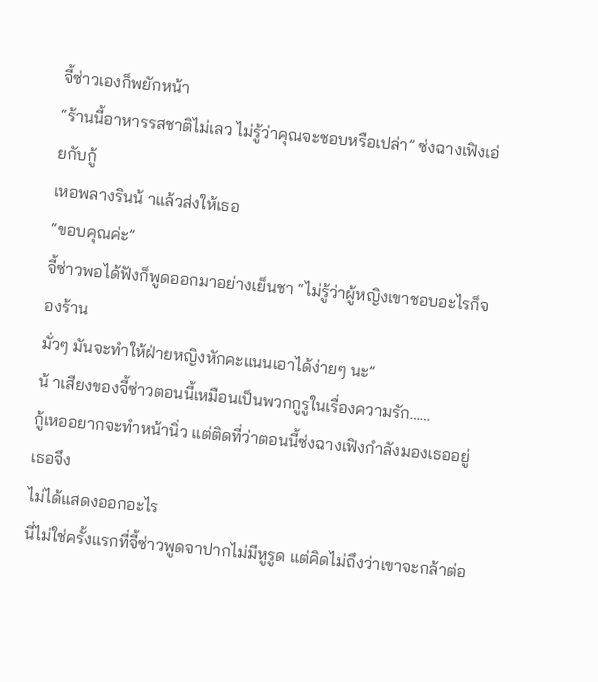จี้ซ่าวเองก็พยักหน้า
“ร้านนี้อาหารรสชาติไม่เลว ไม่รู้ว่าคุณจะชอบหรือเปล่า” ซ่งฉางเฟิงเอ่ยกับกู้
เหอพลางรินน้ าแล้วส่งให้เธอ
“ขอบคุณค่ะ”
จี้ซ่าวพอได้ฟังก็พูดออกมาอย่างเย็นชา “ไม่รู้ว่าผู้หญิงเขาชอบอะไรก็จองร้าน
มั่วๆ มันจะทำให้ฝ่ายหญิงหักคะแนนเอาได้ง่ายๆ นะ”
น้ าเสียงของจี้ซ่าวตอนนี้เหมือนเป็นพวกกูรูในเรื่องความรัก……
กู้เหออยากจะทำหน้านิ่ว แต่ติดที่ว่าตอนนี้ซ่งฉางเฟิงกำลังมองเธออยู่ เธอจึง
ไม่ได้แสดงออกอะไร
นี่ไม่ใช่ครั้งแรกที่จี้ซ่าวพูดจาปากไม่มีหูรูด แต่คิดไม่ถึงว่าเขาจะกล้าต่อ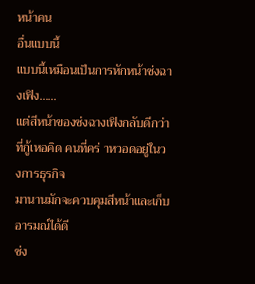หน้าคน
อื่นแบบนี้
แบบนี้เหมือนเป็นการหักหน้าซ่งฉางเฟิง……
แต่สีหน้าของซ่งฉางเฟิงกลับดีกว่าที่กู้เหอคิด คนที่คร่ าหวอดอยู่ในวงการธุรกิจ
มานานมักจะควบคุมสีหน้าและเก็บอารมณ์ได้ดี
ซ่ง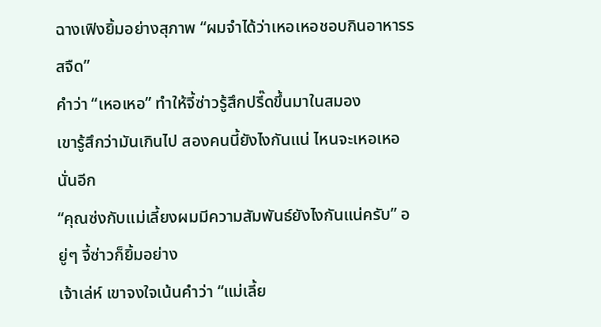ฉางเฟิงยิ้มอย่างสุภาพ “ผมจำได้ว่าเหอเหอชอบกินอาหารรสจืด”
คำว่า “เหอเหอ” ทำให้จี้ซ่าวรู้สึกปรี๊ดขึ้นมาในสมอง
เขารู้สึกว่ามันเกินไป สองคนนี้ยังไงกันแน่ ไหนจะเหอเหอนั่นอีก
“คุณซ่งกับแม่เลี้ยงผมมีความสัมพันธ์ยังไงกันแน่ครับ” อยู่ๆ จี้ซ่าวก็ยิ้มอย่าง
เจ้าเล่ห์ เขาจงใจเน้นคำว่า “แม่เลี้ย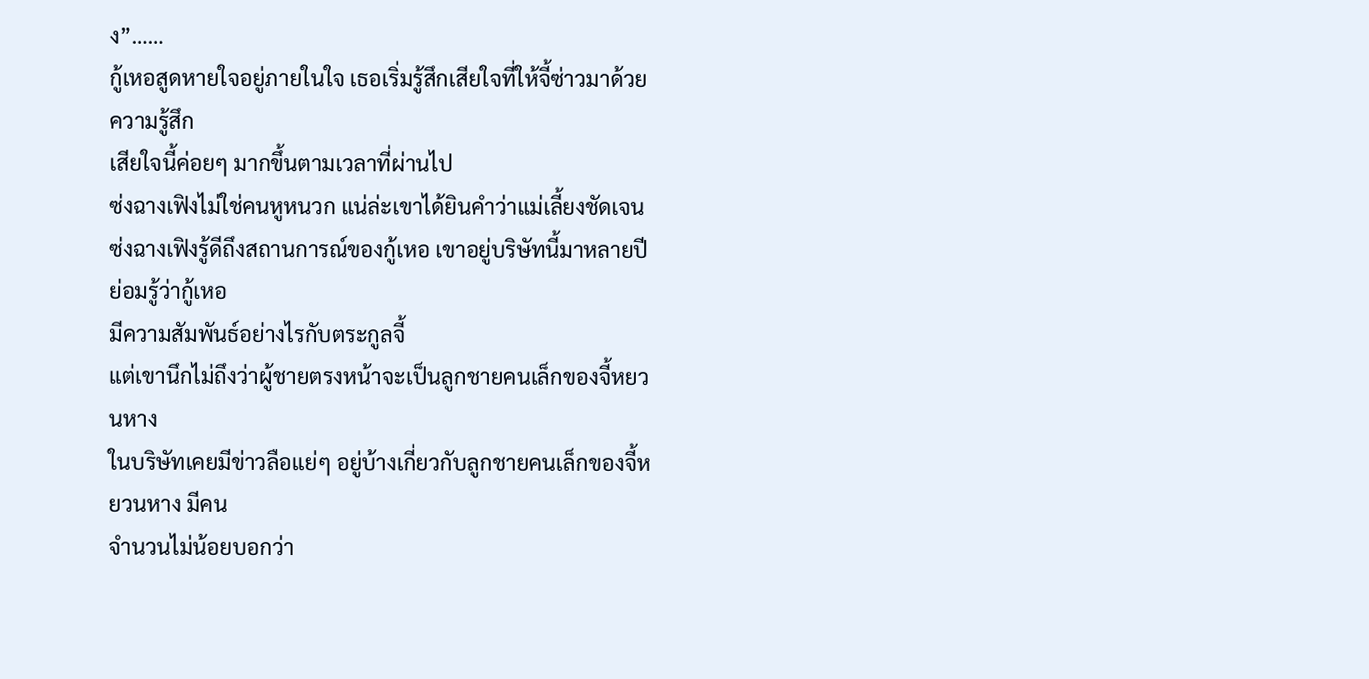ง”……
กู้เหอสูดหายใจอยู่ภายในใจ เธอเริ่มรู้สึกเสียใจที่ให้จี้ซ่าวมาด้วย ความรู้สึก
เสียใจนี้ค่อยๆ มากขึ้นตามเวลาที่ผ่านไป
ซ่งฉางเฟิงไม่ใช่คนหูหนวก แน่ล่ะเขาได้ยินคำว่าแม่เลี้ยงชัดเจน
ซ่งฉางเฟิงรู้ดีถึงสถานการณ์ของกู้เหอ เขาอยู่บริษัทนี้มาหลายปี ย่อมรู้ว่ากู้เหอ
มีความสัมพันธ์อย่างไรกับตระกูลจี้
แต่เขานึกไม่ถึงว่าผู้ชายตรงหน้าจะเป็นลูกชายคนเล็กของจี้หยวนหาง
ในบริษัทเคยมีข่าวลือแย่ๆ อยู่บ้างเกี่ยวกับลูกชายคนเล็กของจี้หยวนหาง มีคน
จำนวนไม่น้อยบอกว่า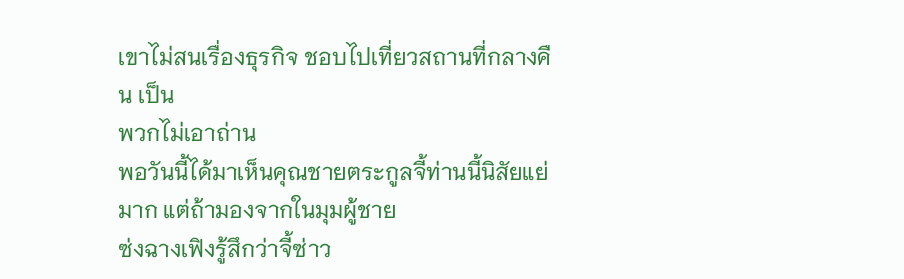เขาไม่สนเรื่องธุรกิจ ชอบไปเที่ยวสถานที่กลางคืน เป็น
พวกไม่เอาถ่าน
พอวันนี้ได้มาเห็นคุณชายตระกูลจี้ท่านนี้นิสัยแย่มาก แต่ถ้ามองจากในมุมผู้ชาย
ซ่งฉางเฟิงรู้สึกว่าจี้ซ่าว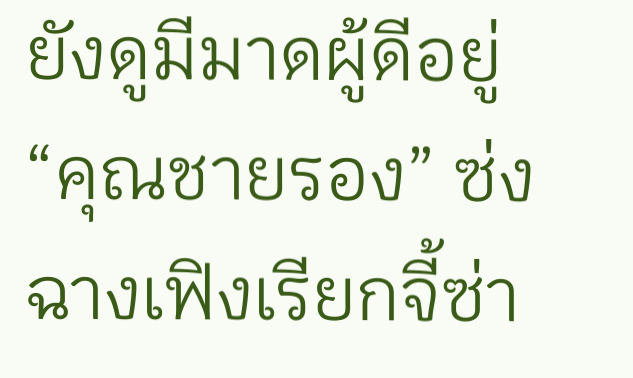ยังดูมีมาดผู้ดีอยู่
“คุณชายรอง” ซ่งฉางเฟิงเรียกจี้ซ่า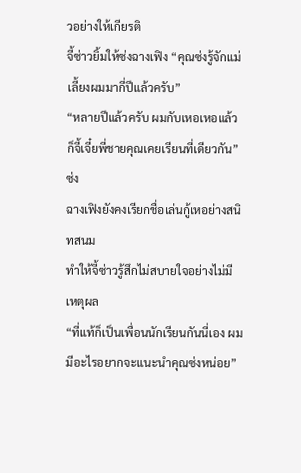วอย่างให้เกียรติ
จี้ซ่าวยิ้มให้ซ่งฉางเฟิง “คุณซ่งรู้จักแม่เลี้ยงผมมากี่ปีแล้วครับ”
“หลายปีแล้วครับ ผมกับเหอเหอแล้วก็จี้เจี๋ยพี่ชายคุณเคยเรียนที่เดียวกัน”ซ่ง
ฉางเฟิงยังคงเรียกชื่อเล่นกู้เหอย่างสนิทสนม
ทำให้จี้ซ่าวรู้สึกไม่สบายใจอย่างไม่มีเหตุผล
“ที่แท้ก็เป็นเพื่อนนักเรียนกันนี่เอง ผมมีอะไรอยากจะแนะนำคุณซ่งหน่อย”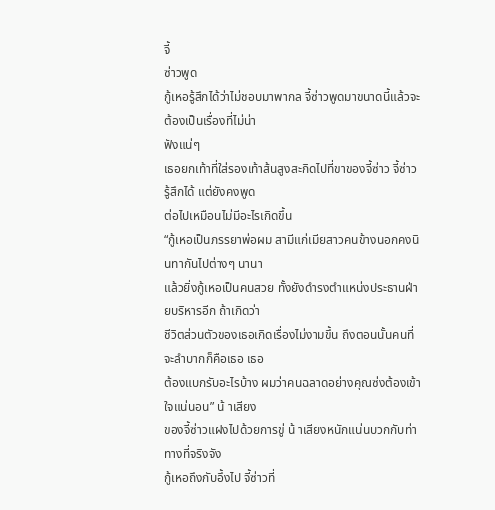จี้
ซ่าวพูด
กู้เหอรู้สึกได้ว่าไม่ชอบมาพากล จี้ซ่าวพูดมาขนาดนี้แล้วจะต้องเป็นเรื่องที่ไม่น่า
ฟังแน่ๆ
เธอยกเท้าที่ใส่รองเท้าส้นสูงสะกิดไปที่ขาของจี้ซ่าว จี้ซ่าวรู้สึกได้ แต่ยังคงพูด
ต่อไปเหมือนไม่มีอะไรเกิดขึ้น
“กู้เหอเป็นภรรยาพ่อผม สามีแก่เมียสาวคนข้างนอกคงนินทากันไปต่างๆ นานา
แล้วยิ่งกู้เหอเป็นคนสวย ทั้งยังดำรงตำแหน่งประธานฝ่ายบริหารอีก ถ้าเกิดว่า
ชีวิตส่วนตัวของเธอเกิดเรื่องไม่งามขึ้น ถึงตอนนั้นคนที่จะลำบากก็คือเธอ เธอ
ต้องแบกรับอะไรบ้าง ผมว่าคนฉลาดอย่างคุณซ่งต้องเข้าใจแน่นอน” น้ าเสียง
ของจี้ซ่าวแฝงไปด้วยการขู่ น้ าเสียงหนักแน่นบวกกับท่าทางที่จริงจัง
กู้เหอถึงกับอึ้งไป จี้ซ่าวที่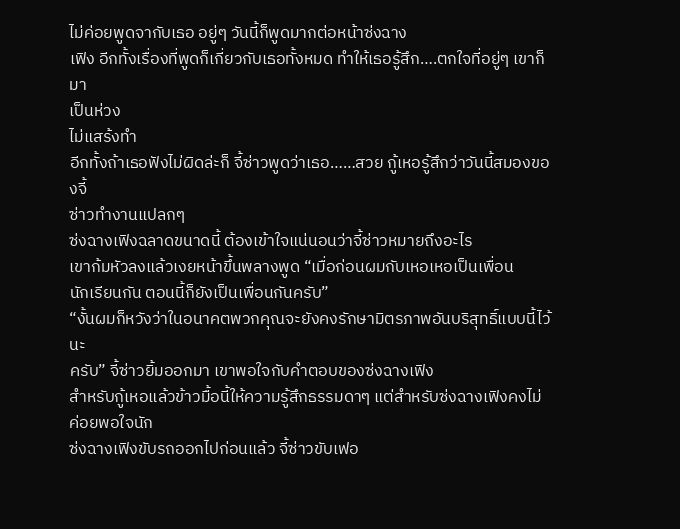ไม่ค่อยพูดจากับเธอ อยู่ๆ วันนี้ก็พูดมากต่อหน้าซ่งฉาง
เฟิง อีกทั้งเรื่องที่พูดก็เกี่ยวกับเธอทั้งหมด ทำให้เธอรู้สึก….ตกใจที่อยู่ๆ เขาก็มา
เป็นห่วง
ไม่แสร้งทำ
อีกทั้งถ้าเธอฟังไม่ผิดล่ะก็ จี้ซ่าวพูดว่าเธอ……สวย กู้เหอรู้สึกว่าวันนี้สมองของจี้
ซ่าวทำงานแปลกๆ
ซ่งฉางเฟิงฉลาดขนาดนี้ ต้องเข้าใจแน่นอนว่าจี้ซ่าวหมายถึงอะไร
เขาก้มหัวลงแล้วเงยหน้าขึ้นพลางพูด “เมื่อก่อนผมกับเหอเหอเป็นเพื่อน
นักเรียนกัน ตอนนี้ก็ยังเป็นเพื่อนกันครับ”
“งั้นผมก็หวังว่าในอนาคตพวกคุณจะยังคงรักษามิตรภาพอันบริสุทธิ์แบบนี้ไว้นะ
ครับ” จี้ซ่าวยิ้มออกมา เขาพอใจกับคำตอบของซ่งฉางเฟิง
สำหรับกู้เหอแล้วข้าวมื้อนี้ให้ความรู้สึกธรรมดาๆ แต่สำหรับซ่งฉางเฟิงคงไม่
ค่อยพอใจนัก
ซ่งฉางเฟิงขับรถออกไปก่อนแล้ว จี้ซ่าวขับเฟอ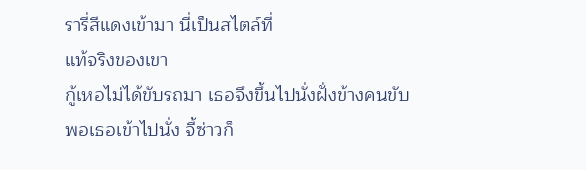รารี่สีแดงเข้ามา นี่เป็นสไตล์ที่
แท้จริงของเขา
กู้เหอไม่ได้ขับรถมา เธอจึงขึ้นไปนั่งฝั่งข้างคนขับ
พอเธอเข้าไปนั่ง จี้ซ่าวก็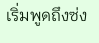เริ่มพูดถึงซ่ง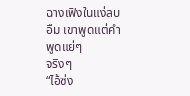ฉางเฟิงในแง่ลบ อืม เขาพูดแต่คำพูดแย่ๆ
จริงๆ
“ไอ้ซ่ง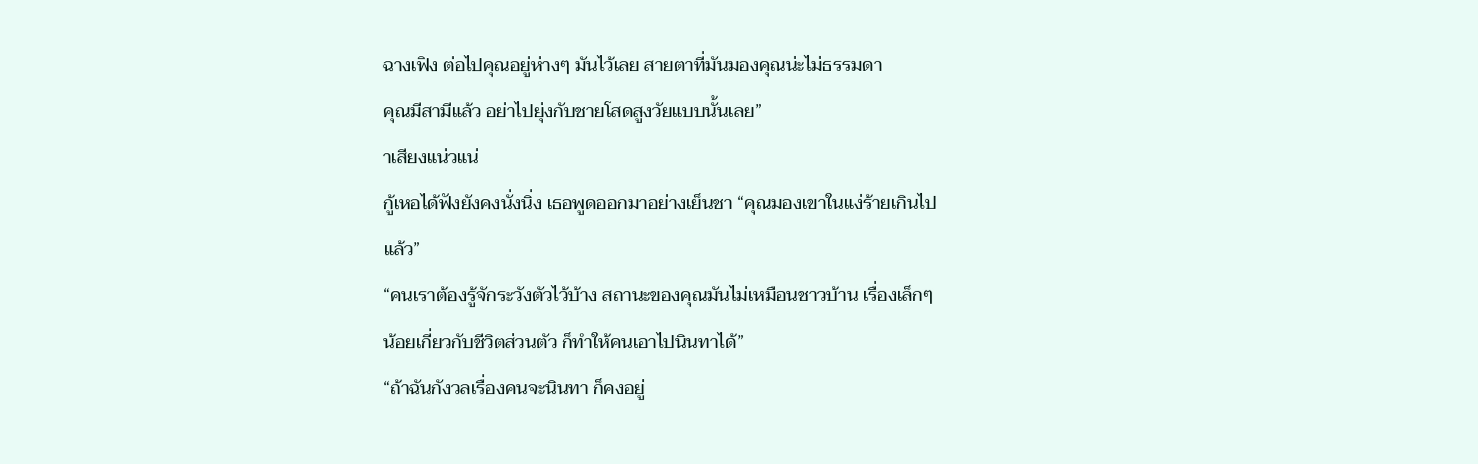ฉางเฟิง ต่อไปคุณอยู่ห่างๆ มันไว้เลย สายตาที่มันมองคุณน่ะไม่ธรรมดา
คุณมีสามีแล้ว อย่าไปยุ่งกับชายโสดสูงวัยแบบนั้นเลย”
าเสียงแน่วแน่
กู้เหอได้ฟังยังคงนั่งนิ่ง เธอพูดออกมาอย่างเย็นชา “คุณมองเขาในแง่ร้ายเกินไป
แล้ว”
“คนเราต้องรู้จักระวังตัวไว้บ้าง สถานะของคุณมันไม่เหมือนชาวบ้าน เรื่องเล็กๆ
น้อยเกี่ยวกับชีวิตส่วนตัว ก็ทำให้คนเอาไปนินทาได้”
“ถ้าฉันกังวลเรื่องคนจะนินทา ก็คงอยู่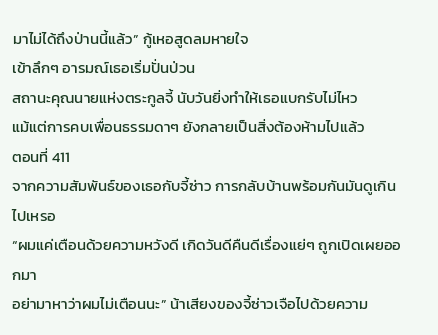มาไม่ได้ถึงป่านนี้แล้ว” กู้เหอสูดลมหายใจ
เข้าลึกๆ อารมณ์เธอเริ่มปั่นป่วน
สถานะคุณนายแห่งตระกูลจี้ นับวันยิ่งทำให้เธอแบกรับไม่ไหว
แม้แต่การคบเพื่อนธรรมดาๆ ยังกลายเป็นสิ่งต้องห้ามไปแล้ว
ตอนที่ 411
จากความสัมพันธ์ของเธอกับจี้ซ่าว การกลับบ้านพร้อมกันมันดูเกินไปเหรอ
“ผมแค่เตือนด้วยความหวังดี เกิดวันดีคืนดีเรื่องแย่ๆ ถูกเปิดเผยออกมา
อย่ามาหาว่าผมไม่เตือนนะ” น้าเสียงของจี้ซ่าวเจือไปด้วยความ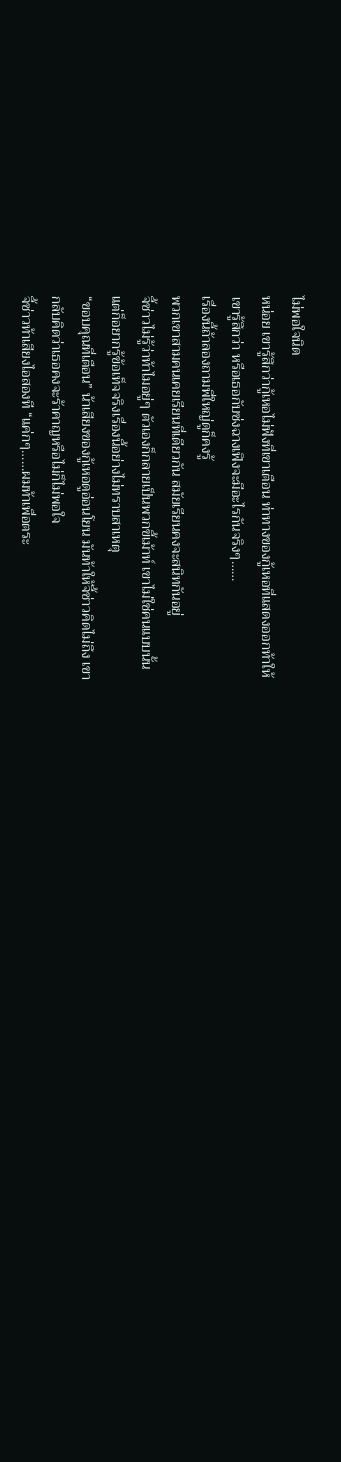ไม่พอใจนิด
หน่อย เขารู้สึกว่ากู้เหอไม่ฟังที่เขาเตือน ท่าทางของกู้เหอที่แสดงออกท้าให้
เขารู้สึกว่า หรือเธอกับซ่งฉางเฟิงจะมีอะไรกันจริงๆ……
เรื่องนี้ถ้าลองถามพี่ใหญ่ดูก็คงรู้
พวกเขาสามคนเคยเรียนที่เดียวกัน สมัยเรียนคงจะสนิทกันอยู่
จี้ซ่าวไม่รู้ว่าท้าไมอยู่ๆ ตัวเองก็กลายเป็นพวกขี้เม้าท์ เขาไม่ใช่คนแบบนั้น
แต่ก็อยากรู้ข้อเท็จจริงเรื่องนี้อย่างไม่ทราบสาเหตุ
“ขอบคุณที่เตือน” น้าเสียงของกู้เหอดูอ่อนโยน มันท้าให้จี้ซ่าวคิดไม่ถึง เขา
กลับคิดว่าเธอคงจะร้าคาญหรือไม่ก็ไม่พอใจ
จี้ซ่าวท้าเสียงไอสองที “แค่กๆ……ผมท้าเพื่อตระ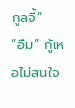กูลจี้”
“อืม” กู้เหอไม่สนใจ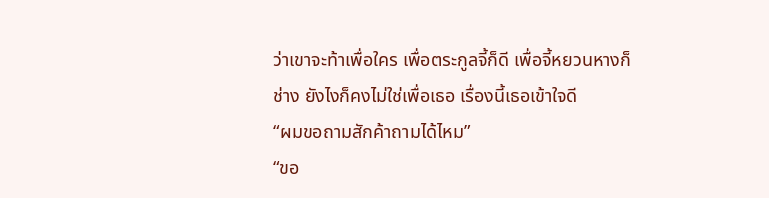ว่าเขาจะท้าเพื่อใคร เพื่อตระกูลจี้ก็ดี เพื่อจี้หยวนหางก็
ช่าง ยังไงก็คงไม่ใช่เพื่อเธอ เรื่องนี้เธอเข้าใจดี
“ผมขอถามสักค้าถามได้ไหม”
“ขอ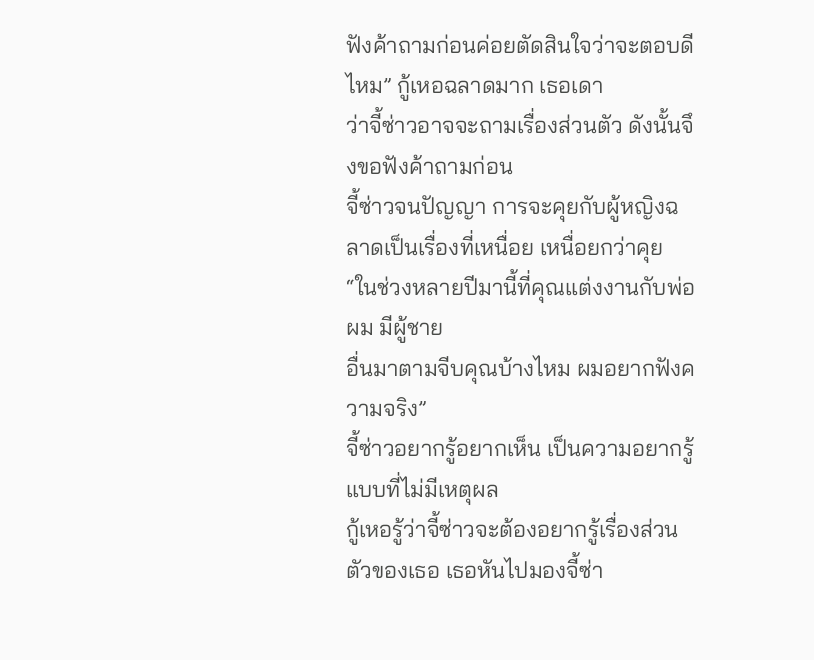ฟังค้าถามก่อนค่อยตัดสินใจว่าจะตอบดีไหม” กู้เหอฉลาดมาก เธอเดา
ว่าจี้ซ่าวอาจจะถามเรื่องส่วนตัว ดังนั้นจึงขอฟังค้าถามก่อน
จี้ซ่าวจนปัญญา การจะคุยกับผู้หญิงฉลาดเป็นเรื่องที่เหนื่อย เหนื่อยกว่าคุย
“ในช่วงหลายปีมานี้ที่คุณแต่งงานกับพ่อผม มีผู้ชาย
อื่นมาตามจีบคุณบ้างไหม ผมอยากฟังความจริง”
จี้ซ่าวอยากรู้อยากเห็น เป็นความอยากรู้แบบที่ไม่มีเหตุผล
กู้เหอรู้ว่าจี้ซ่าวจะต้องอยากรู้เรื่องส่วนตัวของเธอ เธอหันไปมองจี้ซ่า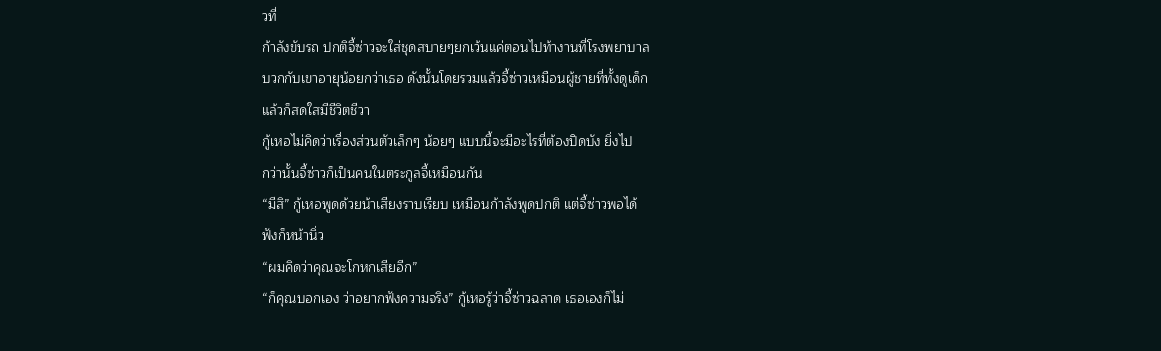วที่
ก้าลังขับรถ ปกติจี้ซ่าวจะใส่ชุดสบายๆยกเว้นแค่ตอนไปท้างานที่โรงพยาบาล
บวกกับเขาอายุน้อยกว่าเธอ ดังนั้นโดยรวมแล้วจี้ซ่าวเหมือนผู้ชายที่ทั้งดูเด็ก
แล้วก็สดใสมีชีวิตชีวา
กู้เหอไม่คิดว่าเรื่องส่วนตัวเล็กๆ น้อยๆ แบบนี้จะมีอะไรที่ต้องปิดบัง ยิ่งไป
กว่านั้นจี้ซ่าวก็เป็นคนในตระกูลจี้เหมือนกัน
“มีสิ” กู้เหอพูดด้วยน้าเสียงราบเรียบ เหมือนก้าลังพูดปกติ แต่จี้ซ่าวพอได้
ฟังก็หน้านิ่ว
“ผมคิดว่าคุณจะโกหกเสียอีก”
“ก็คุณบอกเอง ว่าอยากฟังความจริง” กู้เหอรู้ว่าจี้ซ่าวฉลาด เธอเองก็ไม่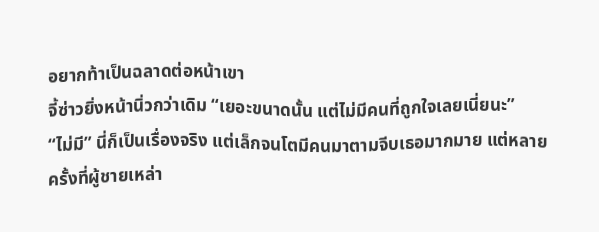อยากท้าเป็นฉลาดต่อหน้าเขา
จี้ซ่าวยิ่งหน้านิ่วกว่าเดิม “เยอะขนาดนั้น แต่ไม่มีคนที่ถูกใจเลยเนี่ยนะ”
“ไม่มี” นี่ก็เป็นเรื่องจริง แต่เล็กจนโตมีคนมาตามจีบเธอมากมาย แต่หลาย
ครั้งที่ผู้ชายเหล่า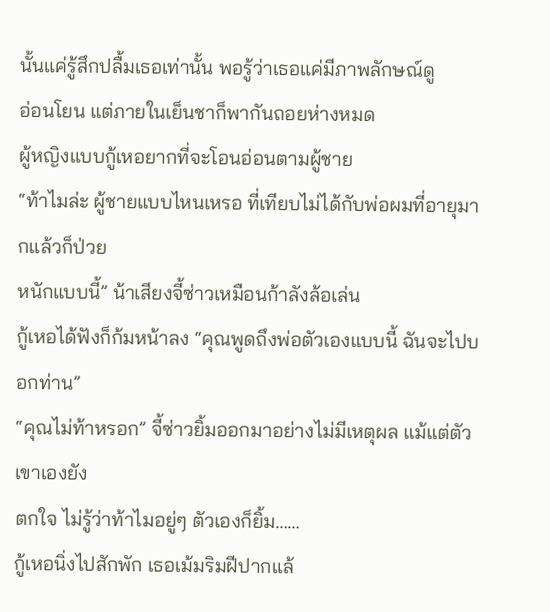นั้นแค่รู้สึกปลื้มเธอเท่านั้น พอรู้ว่าเธอแค่มีภาพลักษณ์ดู
อ่อนโยน แต่ภายในเย็นชาก็พากันถอยห่างหมด
ผู้หญิงแบบกู้เหอยากที่จะโอนอ่อนตามผู้ชาย
“ท้าไมล่ะ ผู้ชายแบบไหนเหรอ ที่เทียบไม่ได้กับพ่อผมที่อายุมากแล้วก็ป่วย
หนักแบบนี้” น้าเสียงจี้ซ่าวเหมือนก้าลังล้อเล่น
กู้เหอได้ฟังก็ก้มหน้าลง “คุณพูดถึงพ่อตัวเองแบบนี้ ฉันจะไปบอกท่าน”
“คุณไม่ท้าหรอก” จี้ซ่าวยิ้มออกมาอย่างไม่มีเหตุผล แม้แต่ตัวเขาเองยัง
ตกใจ ไม่รู้ว่าท้าไมอยู่ๆ ตัวเองก็ยิ้ม……
กู้เหอนิ่งไปสักพัก เธอเม้มริมฝีปากแล้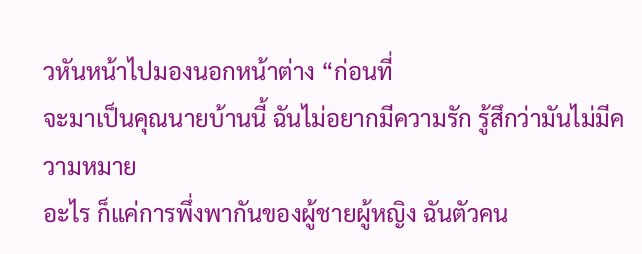วหันหน้าไปมองนอกหน้าต่าง “ก่อนที่
จะมาเป็นคุณนายบ้านนี้ ฉันไม่อยากมีความรัก รู้สึกว่ามันไม่มีความหมาย
อะไร ก็แค่การพึ่งพากันของผู้ชายผู้หญิง ฉันตัวคน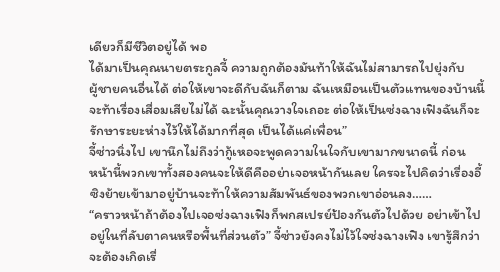เดียวก็มีชีวิตอยู่ได้ พอ
ได้มาเป็นคุณนายตระกูลจี้ ความถูกต้องมันท้าให้ฉันไม่สามารถไปยุ่งกับ
ผู้ชายคนอื่นได้ ต่อให้เขาจะดีกับฉันก็ตาม ฉันเหมือนเป็นตัวแทนของบ้านนี้
จะท้าเรื่องเสื่อมเสียไม่ได้ ฉะนั้นคุณวางใจเถอะ ต่อให้เป็นซ่งฉางเฟิงฉันก็จะ
รักษาระยะห่างไว้ให้ได้มากที่สุด เป็นได้แค่เพื่อน”
จี้ซ่าวนิ่งไป เขานึกไม่ถึงว่ากู้เหอจะพูดความในใจกับเขามากขนาดนี้ ก่อน
หน้านี้พวกเขาทั้งสองคนจะให้ดีคืออย่าเจอหน้ากันเลย ใครจะไปคิดว่าเรื่องอี้
ซิงย้ายเข้ามาอยู่บ้านจะท้าให้ความสัมพันธ์ของพวกเขาอ่อนลง……
“คราวหน้าถ้าต้องไปเจอซ่งฉางเฟิงก็พกสเปรย์ป้องกันตัวไปด้วย อย่าเข้าไป
อยู่ในที่ลับตาคนหรือพื้นที่ส่วนตัว” จี้ซ่าวยังคงไม่ไว้ใจซ่งฉางเฟิง เขารู้สึกว่า
จะต้องเกิดเรื่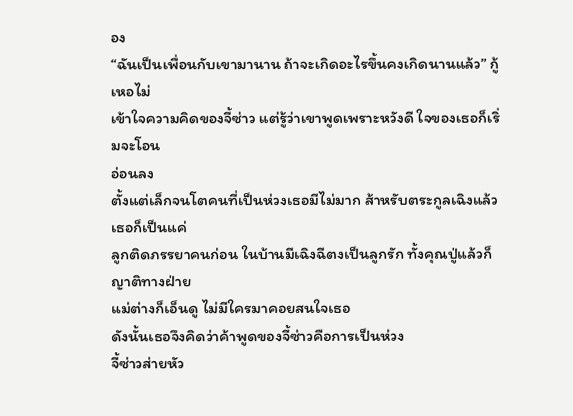อง
“ฉันเป็นเพื่อนกับเขามานาน ถ้าจะเกิดอะไรขึ้นคงเกิดนานแล้ว” กู้เหอไม่
เข้าใจความคิดของจี้ซ่าว แต่รู้ว่าเขาพูดเพราะหวังดี ใจของเธอก็เริ่มจะโอน
อ่อนลง
ตั้งแต่เล็กจนโตคนที่เป็นห่วงเธอมีไม่มาก ส้าหรับตระกูลเฉิงแล้วเธอก็เป็นแค่
ลูกติดภรรยาคนก่อน ในบ้านมีเฉิงฉีตงเป็นลูกรัก ทั้งคุณปู่แล้วก็ญาติทางฝ่าย
แม่ต่างก็เอ็นดู ไม่มีใครมาคอยสนใจเธอ
ดังนั้นเธอจึงคิดว่าค้าพูดของจี้ซ่าวคือการเป็นห่วง
จี้ซ่าวส่ายหัว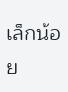เล็กน้อย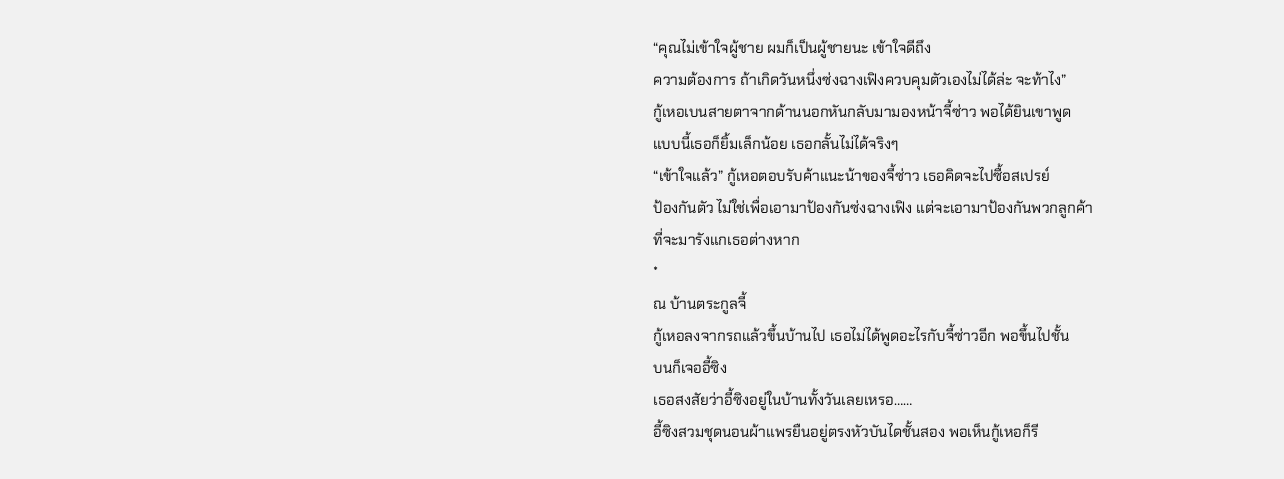“คุณไม่เข้าใจผู้ชาย ผมก็เป็นผู้ชายนะ เข้าใจดีถึง
ความต้องการ ถ้าเกิดวันหนึ่งซ่งฉางเฟิงควบคุมตัวเองไม่ได้ล่ะ จะท้าไง”
กู้เหอเบนสายตาจากด้านนอกหันกลับมามองหน้าจี้ซ่าว พอได้ยินเขาพูด
แบบนี้เธอก็ยิ้มเล็กน้อย เธอกลั้นไม่ได้จริงๆ
“เข้าใจแล้ว” กู้เหอตอบรับค้าแนะน้าของจี้ซ่าว เธอคิดจะไปซื้อสเปรย์
ป้องกันตัว ไม่ใช่เพื่อเอามาป้องกันซ่งฉางเฟิง แต่จะเอามาป้องกันพวกลูกค้า
ที่จะมารังแกเธอต่างหาก
*
ณ บ้านตระกูลจี้
กู้เหอลงจากรถแล้วขึ้นบ้านไป เธอไม่ได้พูดอะไรกับจี้ซ่าวอีก พอขึ้นไปชั้น
บนก็เจออี้ซิง
เธอสงสัยว่าอี้ซิงอยู่ในบ้านทั้งวันเลยเหรอ……
อี้ซิงสวมชุดนอนผ้าแพรยืนอยู่ตรงหัวบันไดชั้นสอง พอเห็นกู้เหอก็รี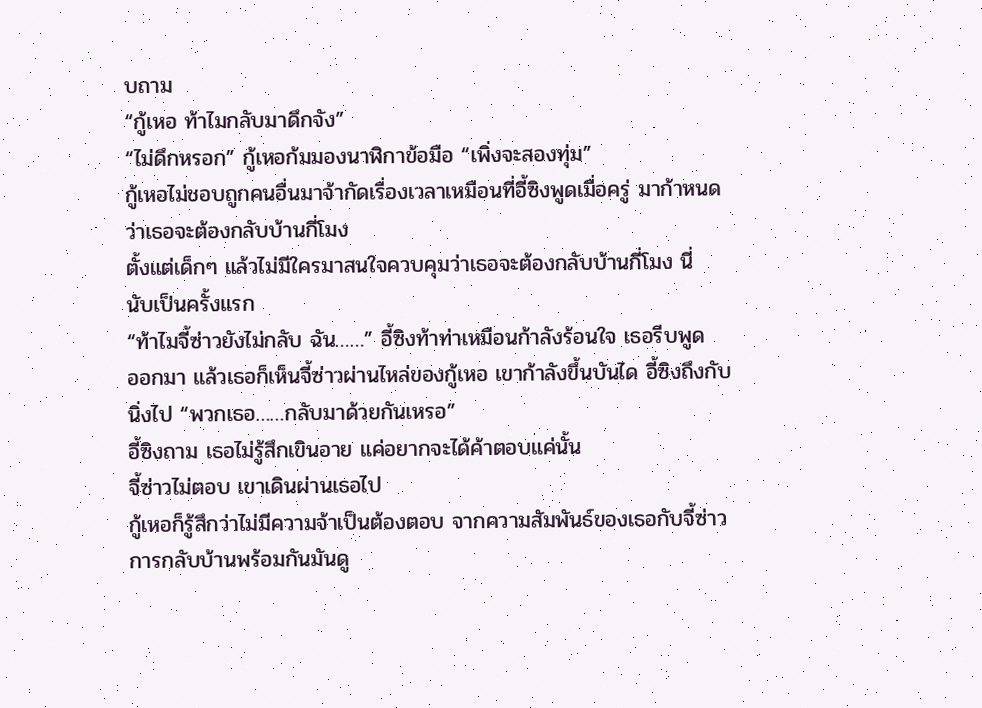บถาม
“กู้เหอ ท้าไมกลับมาดึกจัง”
“ไม่ดึกหรอก” กู้เหอก้มมองนาฬิกาข้อมือ “เพิ่งจะสองทุ่ม”
กู้เหอไม่ชอบถูกคนอื่นมาจ้ากัดเรื่องเวลาเหมือนที่อี้ซิงพูดเมื่อครู่ มาก้าหนด
ว่าเธอจะต้องกลับบ้านกี่โมง
ตั้งแต่เด็กๆ แล้วไม่มีใครมาสนใจควบคุมว่าเธอจะต้องกลับบ้านกี่โมง นี่
นับเป็นครั้งแรก
“ท้าไมจี้ซ่าวยังไม่กลับ ฉัน……” อี้ซิงท้าท่าเหมือนก้าลังร้อนใจ เธอรีบพูด
ออกมา แล้วเธอก็เห็นจี้ซ่าวผ่านไหล่ของกู้เหอ เขาก้าลังขึ้นบันได อี้ซิงถึงกับ
นิ่งไป “พวกเธอ……กลับมาด้วยกันเหรอ”
อี้ซิงถาม เธอไม่รู้สึกเขินอาย แค่อยากจะได้ค้าตอบแค่นั้น
จี้ซ่าวไม่ตอบ เขาเดินผ่านเธอไป
กู้เหอก็รู้สึกว่าไม่มีความจ้าเป็นต้องตอบ จากความสัมพันธ์ของเธอกับจี้ซ่าว
การกลับบ้านพร้อมกันมันดู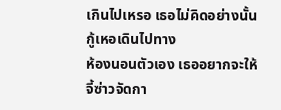เกินไปเหรอ เธอไม่คิดอย่างนั้น กู้เหอเดินไปทาง
ห้องนอนตัวเอง เธออยากจะให้จี้ซ่าวจัดกา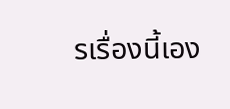รเรื่องนี้เอง